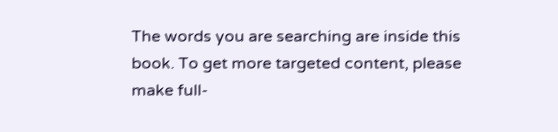The words you are searching are inside this book. To get more targeted content, please make full-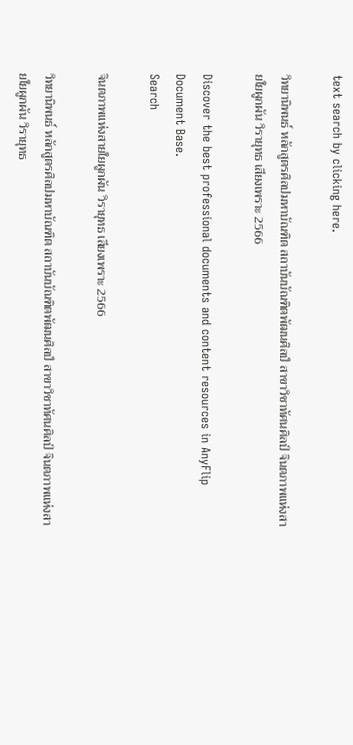text search by clicking here.

วิทยานิพนธ์ หลักสูตรศิลปมหาบัณฑิต สถาบันบัณฑิตพัฒนศิลป์ สาขาวิชาทัศนศิลป์ จินตภาพแห่งสายใยผูกผัน วิรายุทธ เสียงเพราะ 2566

Discover the best professional documents and content resources in AnyFlip Document Base.
Search

จินตภาพแห่งสายใยผูกผัน วิรายุทธ เสียงเพราะ 2566

วิทยานิพนธ์ หลักสูตรศิลปมหาบัณฑิต สถาบันบัณฑิตพัฒนศิลป์ สาขาวิชาทัศนศิลป์ จินตภาพแห่งสายใยผูกผัน วิรายุทธ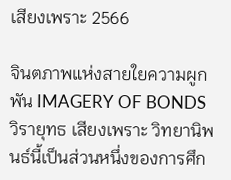เสียงเพราะ 2566

จินตภาพแห่งสายใยความผูกพัน IMAGERY OF BONDS วิรายุทธ เสียงเพราะ วิทยานิพนธ์นี้เป็นส่วนหนึ่งของการศึก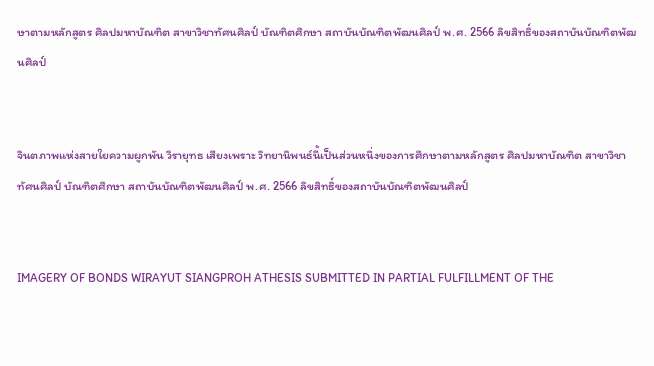ษาตามหลักสูตร ศิลปมหาบัณฑิต สาขาวิชาทัศนศิลป์ บัณฑิตศึกษา สถาบันบัณฑิตพัฒนศิลป์ พ.ศ. 2566 ลิขสิทธิ์ของสถาบันบัณฑิตพัฒนศิลป์


จินตภาพแห่งสายใยความผูกพัน วิรายุทธ เสียงเพราะ วิทยานิพนธ์นี้เป็นส่วนหนึ่งของการศึกษาตามหลักสูตร ศิลปมหาบัณฑิต สาขาวิชาทัศนศิลป์ บัณฑิตศึกษา สถาบันบัณฑิตพัฒนศิลป์ พ.ศ. 2566 ลิขสิทธิ์ของสถาบันบัณฑิตพัฒนศิลป์


IMAGERY OF BONDS WIRAYUT SIANGPROH ATHESIS SUBMITTED IN PARTIAL FULFILLMENT OF THE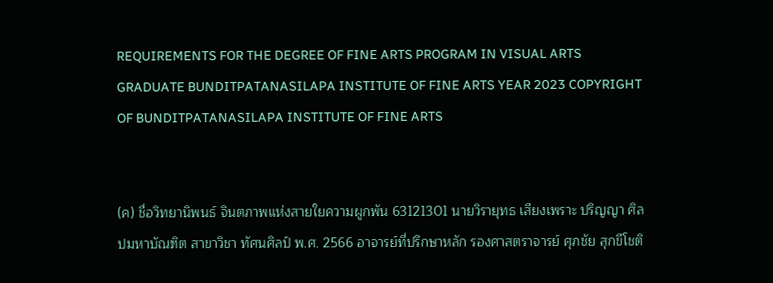REQUIREMENTS FOR THE DEGREE OF FINE ARTS PROGRAM IN VISUAL ARTS GRADUATE BUNDITPATANASILAPA INSTITUTE OF FINE ARTS YEAR 2023 COPYRIGHT OF BUNDITPATANASILAPA INSTITUTE OF FINE ARTS


(ค) ชื่อวิทยานิพนธ์ จินตภาพแห่งสายใยความผูกพัน 63121301 นายวิรายุทธ เสียงเพราะ ปริญญา ศิลปมหาบัณฑิต สาขาวิชา ทัศนศิลป์ พ.ศ. 2566 อาจารย์ที่ปรึกษาหลัก รองศาสตราจารย์ ศุภชัย สุกขีโชติ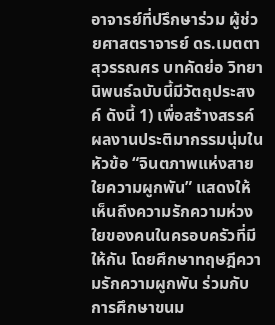อาจารย์ที่ปรึกษาร่วม ผู้ช่วยศาสตราจารย์ ดร.เมตตา สุวรรณศร บทคัดย่อ วิทยานิพนธ์ฉบับนี้มีวัตถุประสงค์ ดังนี้ 1) เพื่อสร้างสรรค์ผลงานประติมากรรมนุ่มในหัวข้อ “จินตภาพแห่งสายใยความผูกพัน” แสดงให้เห็นถึงความรักความห่วงใยของคนในครอบครัวที่มีให้กัน โดยศึกษาทฤษฎีความรักความผูกพัน ร่วมกับการศึกษาขนม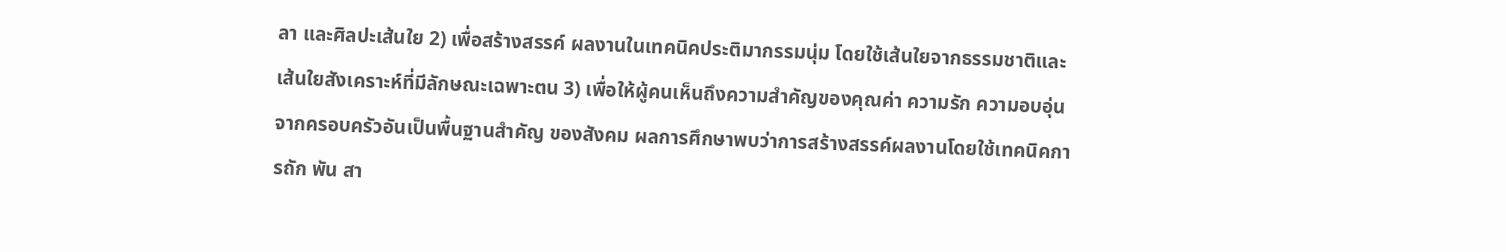ลา และศิลปะเส้นใย 2) เพื่อสร้างสรรค์ ผลงานในเทคนิคประติมากรรมนุ่ม โดยใช้เส้นใยจากธรรมชาติและเส้นใยสังเคราะห์ที่มีลักษณะเฉพาะตน 3) เพื่อให้ผู้คนเห็นถึงความสําคัญของคุณค่า ความรัก ความอบอุ่นจากครอบครัวอันเป็นพื้นฐานสําคัญ ของสังคม ผลการศึกษาพบว่าการสร้างสรรค์ผลงานโดยใช้เทคนิคการถัก พัน สา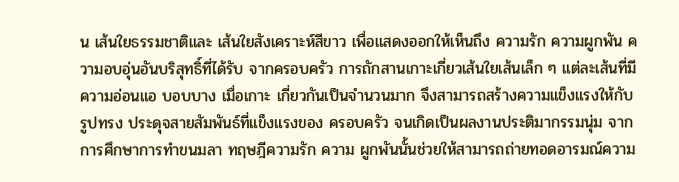น เส้นใยธรรมชาติและ เส้นใยสังเคราะห์สีขาว เพื่อแสดงออกให้เห็นถึง ความรัก ความผูกพัน ความอบอุ่นอันบริสุทธิ์ที่ได้รับ จากครอบครัว การถักสานเกาะเกี่ยวเส้นใยเส้นเล็ก ๆ แต่ละเส้นที่มีความอ่อนแอ บอบบาง เมื่อเกาะ เกี่ยวกันเป็นจํานวนมาก จึงสามารถสร้างความแข็งแรงให้กับรูปทรง ประดุจสายสัมพันธ์ที่แข็งแรงของ ครอบครัว จนเกิดเป็นผลงานประติมากรรมนุ่ม จากการศึกษาการทําขนมลา ทฤษฎีความรัก ความ ผูกพันนั้นช่วยให้สามารถถ่ายทอดอารมณ์ความ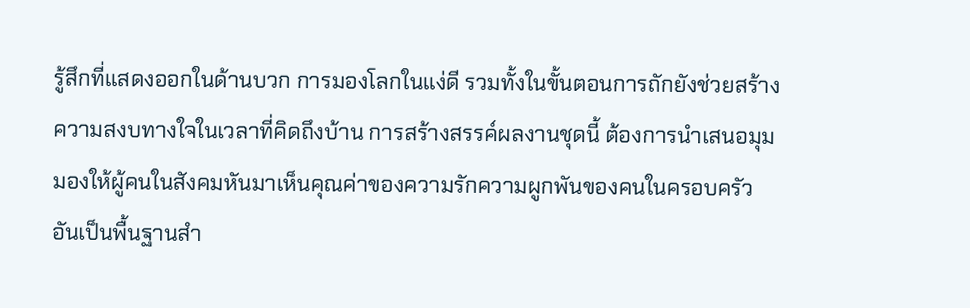รู้สึกที่แสดงออกในด้านบวก การมองโลกในแง่ดี รวมทั้งในขั้นตอนการถักยังช่วยสร้างความสงบทางใจในเวลาที่คิดถึงบ้าน การสร้างสรรค์ผลงานชุดนี้ ต้องการนําเสนอมุมมองให้ผู้คนในสังคมหันมาเห็นคุณค่าของความรักความผูกพันของคนในครอบครัว อันเป็นพื้นฐานสํา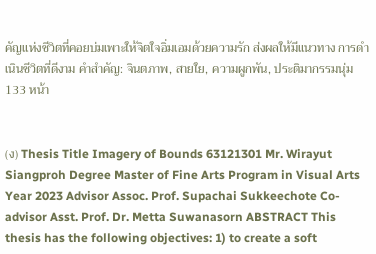คัญแห่งชีวิตที่คอยบ่มเพาะให้จิตใจอิ่มเอมด้วยความรัก ส่งผลให้มีแนวทาง การดําเนินชีวิตที่ดีงาม คำสำคัญ: จินตภาพ, สายใย, ความผูกพัน, ประติมากรรมนุ่ม 133 หน้า


(ง) Thesis Title Imagery of Bounds 63121301 Mr. Wirayut Siangproh Degree Master of Fine Arts Program in Visual Arts Year 2023 Advisor Assoc. Prof. Supachai Sukkeechote Co-advisor Asst. Prof. Dr. Metta Suwanasorn ABSTRACT This thesis has the following objectives: 1) to create a soft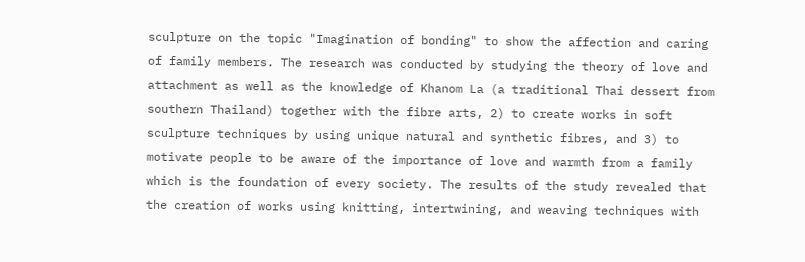sculpture on the topic "Imagination of bonding" to show the affection and caring of family members. The research was conducted by studying the theory of love and attachment as well as the knowledge of Khanom La (a traditional Thai dessert from southern Thailand) together with the fibre arts, 2) to create works in soft sculpture techniques by using unique natural and synthetic fibres, and 3) to motivate people to be aware of the importance of love and warmth from a family which is the foundation of every society. The results of the study revealed that the creation of works using knitting, intertwining, and weaving techniques with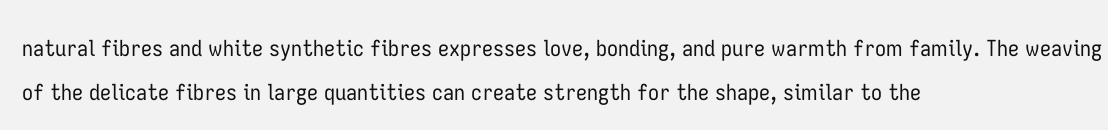natural fibres and white synthetic fibres expresses love, bonding, and pure warmth from family. The weaving of the delicate fibres in large quantities can create strength for the shape, similar to the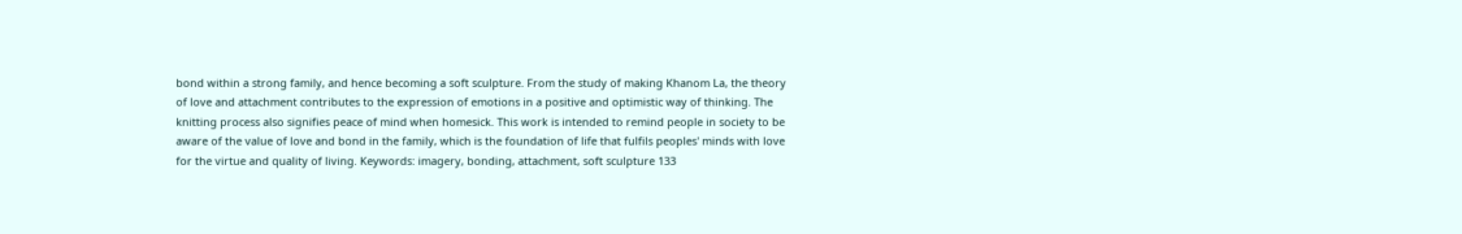bond within a strong family, and hence becoming a soft sculpture. From the study of making Khanom La, the theory of love and attachment contributes to the expression of emotions in a positive and optimistic way of thinking. The knitting process also signifies peace of mind when homesick. This work is intended to remind people in society to be aware of the value of love and bond in the family, which is the foundation of life that fulfils peoples' minds with love for the virtue and quality of living. Keywords: imagery, bonding, attachment, soft sculpture 133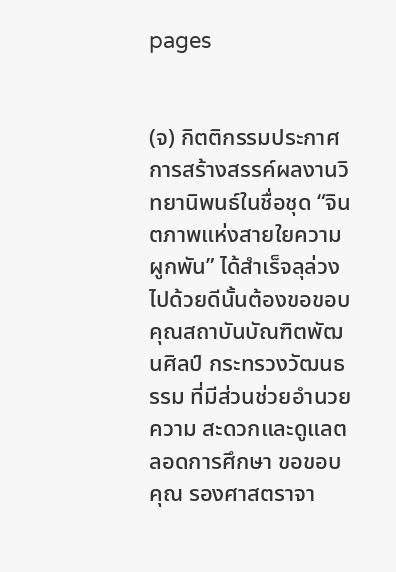pages


(จ) กิตติกรรมประกาศ การสร้างสรรค์ผลงานวิทยานิพนธ์ในชื่อชุด “จินตภาพแห่งสายใยความผูกพัน” ได้สำเร็จลุล่วง ไปด้วยดีนั้นต้องขอขอบคุณสถาบันบัณฑิตพัฒนศิลป์ กระทรวงวัฒนธรรม ที่มีส่วนช่วยอำนวยความ สะดวกและดูแลตลอดการศึกษา ขอขอบคุณ รองศาสตราจา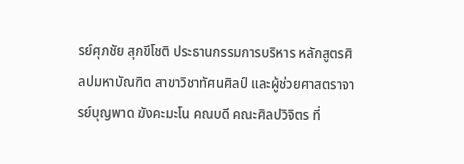รย์ศุภชัย สุกขีโชติ ประธานกรรมการบริหาร หลักสูตรศิลปมหาบัณฑิต สาขาวิชาทัศนศิลป์ และผู้ช่วยศาสตราจารย์บุญพาด ฆังคะมะโน คณบดี คณะศิลปวิจิตร ที่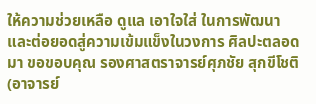ให้ความช่วยเหลือ ดูแล เอาใจใส่ ในการพัฒนาและต่อยอดสู่ความเข้มแข็งในวงการ ศิลปะตลอดมา ขอขอบคุณ รองศาสตราจารย์ศุภชัย สุกขีโชติ (อาจารย์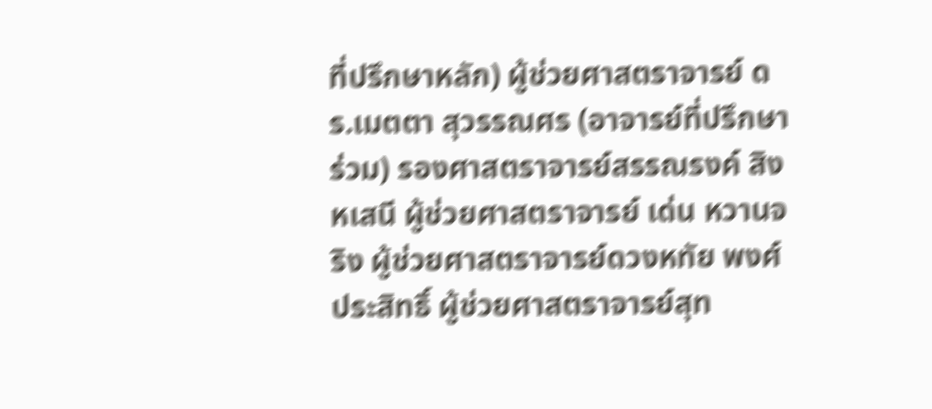ที่ปรึกษาหลัก) ผู้ช่วยศาสตราจารย์ ดร.เมตตา สุวรรณศร (อาจารย์ที่ปรึกษาร่วม) รองศาสตราจารย์สรรณรงค์ สิงหเสนี ผู้ช่วยศาสตราจารย์ เด่น หวานจริง ผู้ช่วยศาสตราจารย์ดวงหทัย พงศ์ประสิทธิ์ ผู้ช่วยศาสตราจารย์สุท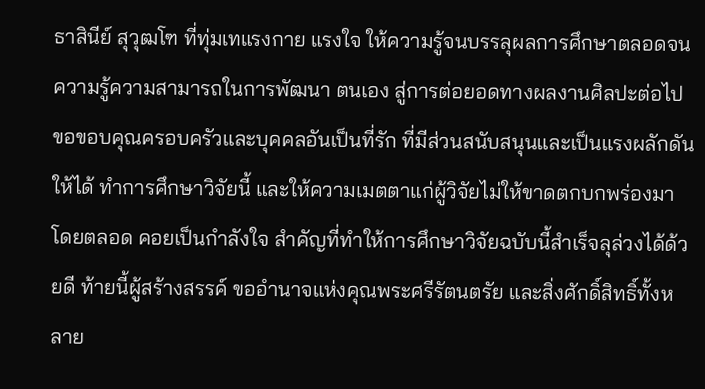ธาสินีย์ สุวุฒโฑ ที่ทุ่มเทแรงกาย แรงใจ ให้ความรู้จนบรรลุผลการศึกษาตลอดจนความรู้ความสามารถในการพัฒนา ตนเอง สู่การต่อยอดทางผลงานศิลปะต่อไป ขอขอบคุณครอบครัวและบุคคลอันเป็นที่รัก ที่มีส่วนสนับสนุนและเป็นแรงผลักดันให้ได้ ทำการศึกษาวิจัยนี้ และให้ความเมตตาแก่ผู้วิจัยไม่ให้ขาดตกบกพร่องมาโดยตลอด คอยเป็นกําลังใจ สําคัญที่ทําให้การศึกษาวิจัยฉบับนี้สําเร็จลุล่วงได้ด้วยดี ท้ายนี้ผู้สร้างสรรค์ ขออำนาจแห่งคุณพระศรีรัตนตรัย และสิ่งศักดิ์สิทธิ์ทั้งหลาย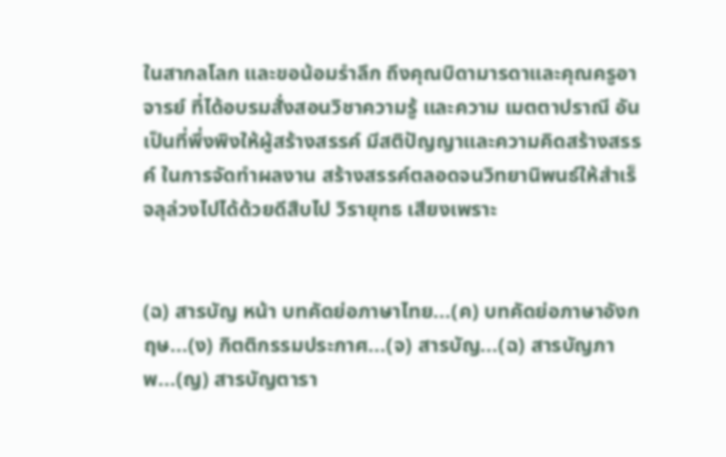ในสากลโลก และขอน้อมรำลึก ถึงคุณบิดามารดาและคุณครูอาจารย์ ที่ได้อบรมสั่งสอนวิชาความรู้ และความ เมตตาปราณี อันเป็นที่พึ่งพิงให้ผู้สร้างสรรค์ มีสติปัญญาและความคิดสร้างสรรค์ ในการจัดทำผลงาน สร้างสรรค์ตลอดจนวิทยานิพนธ์ให้สำเร็จลุล่วงไปได้ด้วยดีสืบไป วิรายุทธ เสียงเพราะ


(ฉ) สารบัญ หน้า บทคัดย่อภาษาไทย...(ค) บทคัดย่อภาษาอังกฤษ...(ง) กิตติกรรมประกาศ...(จ) สารบัญ...(ฉ) สารบัญภาพ...(ญ) สารบัญตารา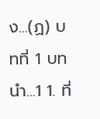ง...(ฏ) บทที่ 1 บทนำ...1 1. ที่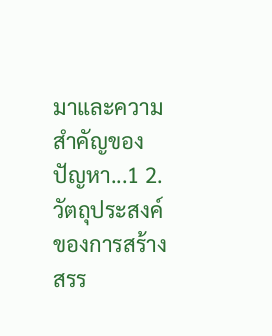มาและความสำคัญของปัญหา...1 2. วัตถุประสงค์ของการสร้างสรร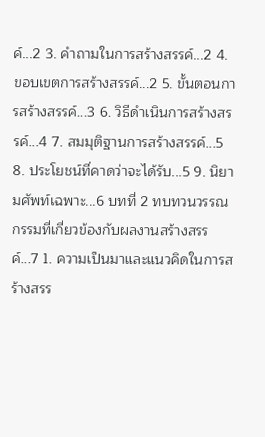ค์...2 3. คำถามในการสร้างสรรค์...2 4. ขอบเขตการสร้างสรรค์...2 5. ขั้นตอนการสร้างสรรค์...3 6. วิธีดำเนินการสร้างสรรค์...4 7. สมมุติฐานการสร้างสรรค์...5 8. ประโยชน์ที่คาดว่าจะได้รับ...5 9. นิยามศัพท์เฉพาะ...6 บทที่ 2 ทบทวนวรรณกรรมที่เกี่ยวข้องกับผลงานสร้างสรรค์...7 1. ความเป็นมาและแนวคิดในการสร้างสรร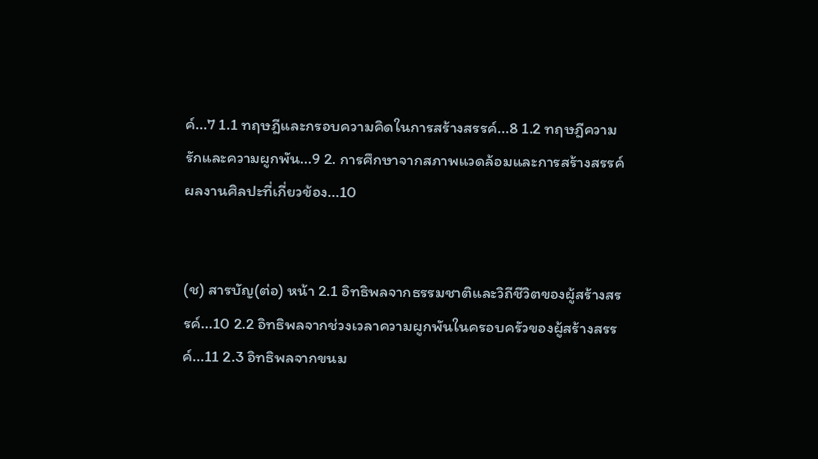ค์...7 1.1 ทฤษฎีและกรอบความคิดในการสร้างสรรค์...8 1.2 ทฤษฎีความรักและความผูกพัน...9 2. การศึกษาจากสภาพแวดล้อมและการสร้างสรรค์ผลงานศิลปะที่เกี่ยวข้อง...10


(ช) สารบัญ(ต่อ) หน้า 2.1 อิทธิพลจากธรรมชาติและวิถีชีวิตของผู้สร้างสรรค์...10 2.2 อิทธิพลจากช่วงเวลาความผูกพันในครอบครัวของผู้สร้างสรรค์...11 2.3 อิทธิพลจากขนม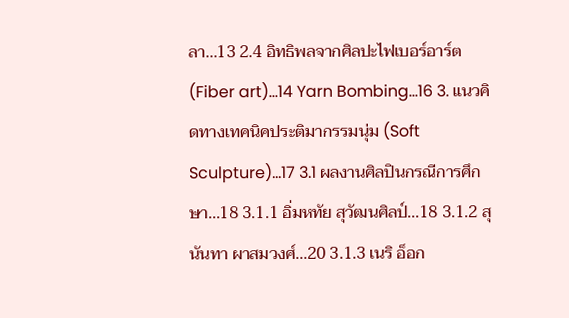ลา...13 2.4 อิทธิพลจากศิลปะไฟเบอร์อาร์ต (Fiber art)...14 Yarn Bombing...16 3. แนวคิดทางเทคนิคประติมากรรมนุ่ม (Soft Sculpture)...17 3.1 ผลงานศิลปินกรณีการศึกษา...18 3.1.1 อิ่มหทัย สุวัฒนศิลป์...18 3.1.2 สุนันทา ผาสมวงศ์...20 3.1.3 เนริ อ็อก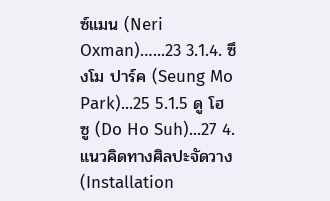ซ์แมน (Neri Oxman)…...23 3.1.4. ซึงโม ปาร์ค (Seung Mo Park)...25 5.1.5 ดู โฮ ซู (Do Ho Suh)...27 4. แนวคิดทางศิลปะจัดวาง (Installation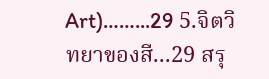Art)……...29 5.จิตวิทยาของสี...29 สรุ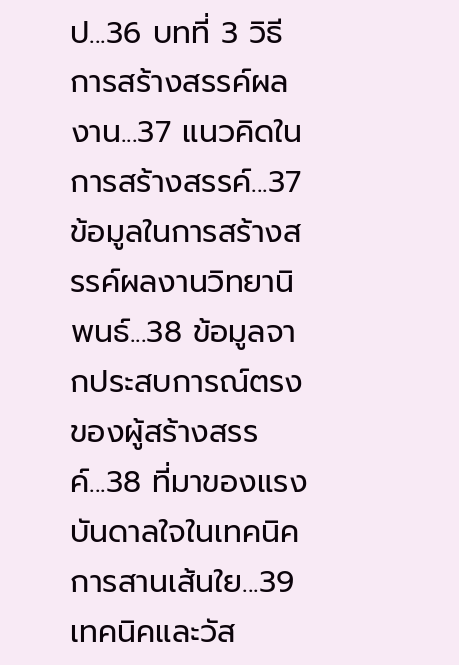ป...36 บทที่ 3 วิธีการสร้างสรรค์ผลงาน...37 แนวคิดในการสร้างสรรค์...37 ข้อมูลในการสร้างสรรค์ผลงานวิทยานิพนธ์...38 ข้อมูลจากประสบการณ์ตรงของผู้สร้างสรรค์...38 ที่มาของแรงบันดาลใจในเทคนิคการสานเส้นใย...39 เทคนิคและวัส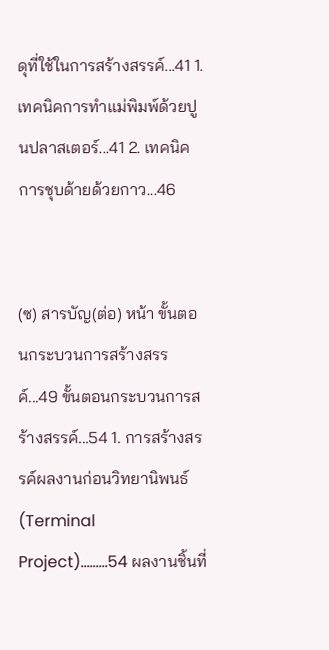ดุที่ใช้ในการสร้างสรรค์...41 1. เทคนิคการทำแม่พิมพ์ด้วยปูนปลาสเตอร์...41 2. เทคนิคการชุบด้ายด้วยกาว...46


(ซ) สารบัญ(ต่อ) หน้า ขั้นตอนกระบวนการสร้างสรรค์...49 ขั้นตอนกระบวนการสร้างสรรค์...54 1. การสร้างสรรค์ผลงานก่อนวิทยานิพนธ์ (Terminal Project)……...54 ผลงานชิ้นที่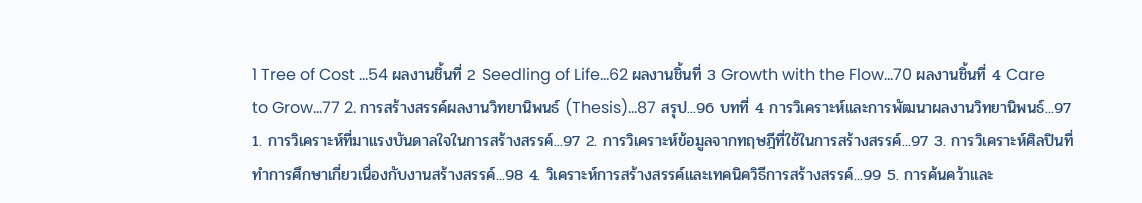1 Tree of Cost ...54 ผลงานชิ้นที่ 2 Seedling of Life...62 ผลงานชิ้นที่ 3 Growth with the Flow...70 ผลงานชิ้นที่ 4 Care to Grow...77 2. การสร้างสรรค์ผลงานวิทยานิพนธ์ (Thesis)...87 สรุป...96 บทที่ 4 การวิเคราะห์และการพัฒนาผลงานวิทยานิพนธ์...97 1. การวิเคราะห์ที่มาแรงบันดาลใจในการสร้างสรรค์...97 2. การวิเคราะห์ข้อมูลจากทฤษฎีที่ใช้ในการสร้างสรรค์...97 3. การวิเคราะห์ศิลปินที่ทำการศึกษาเกี่ยวเนื่องกับงานสร้างสรรค์...98 4. วิเคราะห์การสร้างสรรค์และเทคนิควิธีการสร้างสรรค์...99 5. การค้นคว้าและ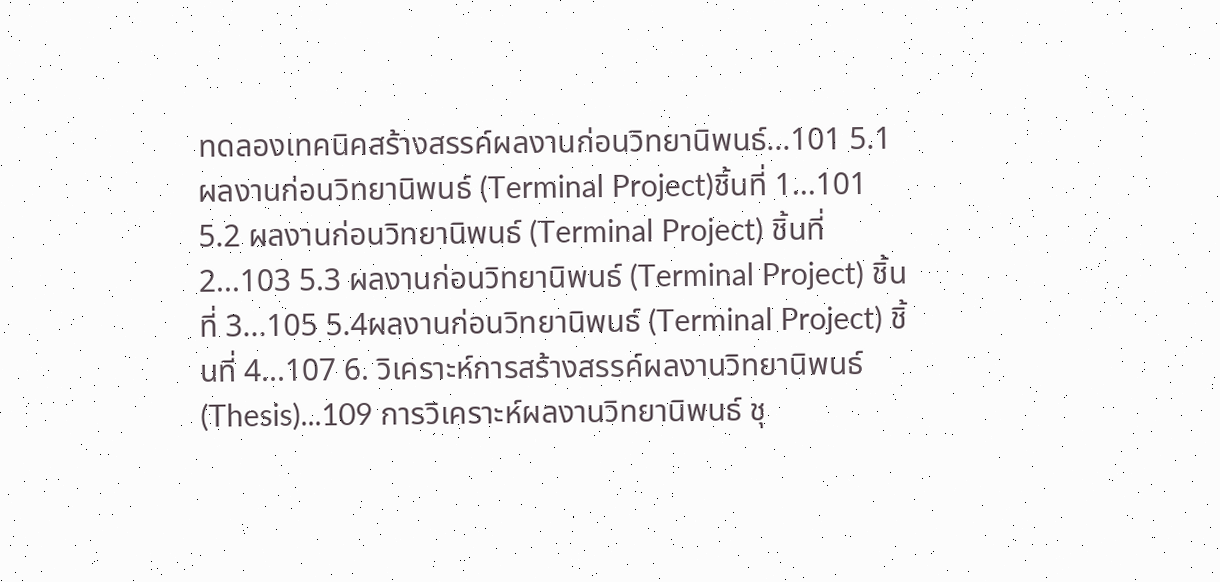ทดลองเทคนิคสร้างสรรค์ผลงานก่อนวิทยานิพนธ์...101 5.1ผลงานก่อนวิทยานิพนธ์ (Terminal Project)ชิ้นที่ 1...101 5.2 ผลงานก่อนวิทยานิพนธ์ (Terminal Project) ชิ้นที่ 2...103 5.3 ผลงานก่อนวิทยานิพนธ์ (Terminal Project) ชิ้นที่ 3...105 5.4ผลงานก่อนวิทยานิพนธ์ (Terminal Project) ชิ้นที่ 4...107 6. วิเคราะห์การสร้างสรรค์ผลงานวิทยานิพนธ์ (Thesis)...109 การวิเคราะห์ผลงานวิทยานิพนธ์ ชุ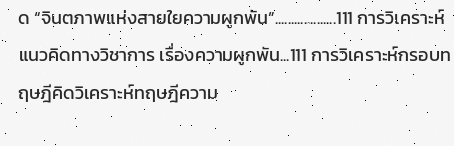ด “จินตภาพแห่งสายใยความผูกพัน”...................111 การวิเคราะห์แนวคิดทางวิชาการ เรื่องความผูกพัน...111 การวิเคราะห์กรอบทฤษฎีคิดวิเคราะห์ทฤษฎีความ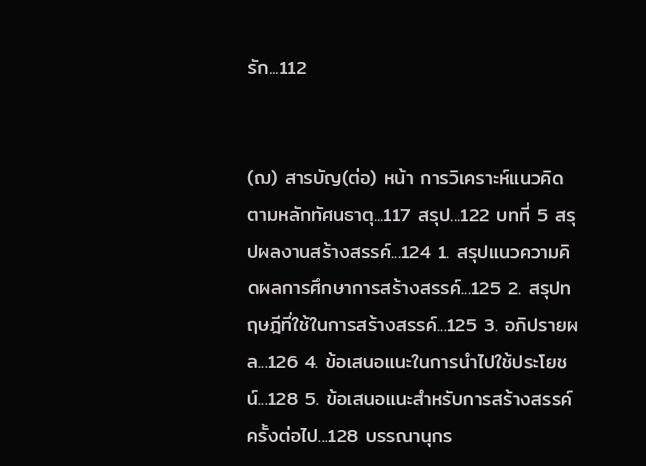รัก...112


(ฌ) สารบัญ(ต่อ) หน้า การวิเคราะห์แนวคิดตามหลักทัศนธาตุ...117 สรุป...122 บทที่ 5 สรุปผลงานสร้างสรรค์...124 1. สรุปแนวความคิดผลการศึกษาการสร้างสรรค์...125 2. สรุปทฤษฎีที่ใช้ในการสร้างสรรค์...125 3. อภิปรายผล...126 4. ข้อเสนอแนะในการนำไปใช้ประโยชน์...128 5. ข้อเสนอแนะสำหรับการสร้างสรรค์ครั้งต่อไป...128 บรรณานุกร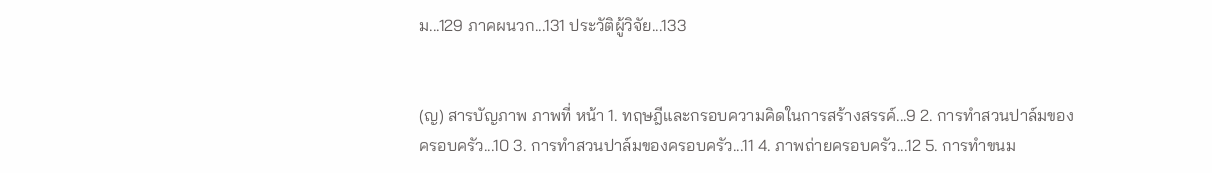ม...129 ภาคผนวก...131 ประวัติผู้วิจัย...133


(ญ) สารบัญภาพ ภาพที่ หน้า 1. ทฤษฎีและกรอบความคิดในการสร้างสรรค์...9 2. การทำสวนปาล์มของครอบครัว...10 3. การทำสวนปาล์มของครอบครัว...11 4. ภาพถ่ายครอบครัว...12 5. การทำขนม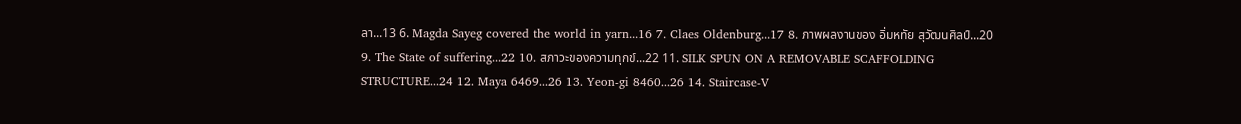ลา...13 6. Magda Sayeg covered the world in yarn...16 7. Claes Oldenburg...17 8. ภาพผลงานของ อิ่มหทัย สุวัฒนศิลป์...20 9. The State of suffering...22 10. สภาวะของความทุกข์...22 11. SILK SPUN ON A REMOVABLE SCAFFOLDING STRUCTURE...24 12. Maya 6469...26 13. Yeon-gi 8460...26 14. Staircase-V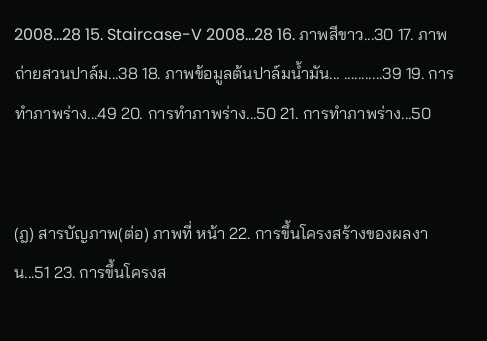2008...28 15. Staircase-V 2008...28 16. ภาพสีขาว...30 17. ภาพถ่ายสวนปาล์ม...38 18. ภาพข้อมูลต้นปาล์มน้ำมัน... ...........39 19. การทำภาพร่าง...49 20. การทำภาพร่าง...50 21. การทำภาพร่าง...50


(ฎ) สารบัญภาพ(ต่อ) ภาพที่ หน้า 22. การขึ้นโครงสร้างของผลงาน...51 23. การขึ้นโครงส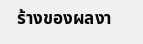ร้างของผลงา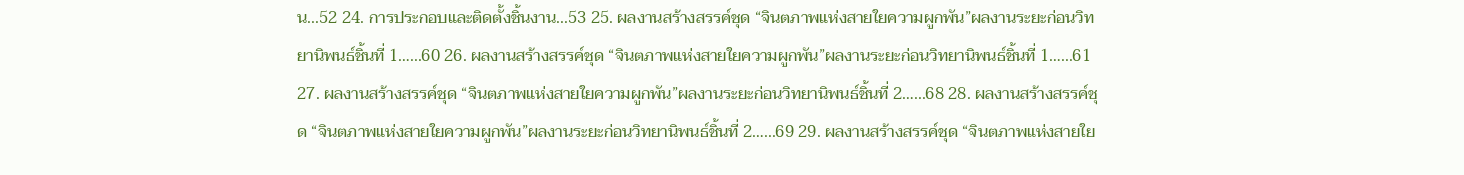น...52 24. การประกอบและติดตั้งชิ้นงาน...53 25. ผลงานสร้างสรรค์ชุด “จินตภาพแห่งสายใยความผูกพัน”ผลงานระยะก่อนวิทยานิพนธ์ชิ้นที่ 1…...60 26. ผลงานสร้างสรรค์ชุด “จินตภาพแห่งสายใยความผูกพัน”ผลงานระยะก่อนวิทยานิพนธ์ชิ้นที่ 1…...61 27. ผลงานสร้างสรรค์ชุด “จินตภาพแห่งสายใยความผูกพัน”ผลงานระยะก่อนวิทยานิพนธ์ชิ้นที่ 2…...68 28. ผลงานสร้างสรรค์ชุด “จินตภาพแห่งสายใยความผูกพัน”ผลงานระยะก่อนวิทยานิพนธ์ชิ้นที่ 2…...69 29. ผลงานสร้างสรรค์ชุด “จินตภาพแห่งสายใย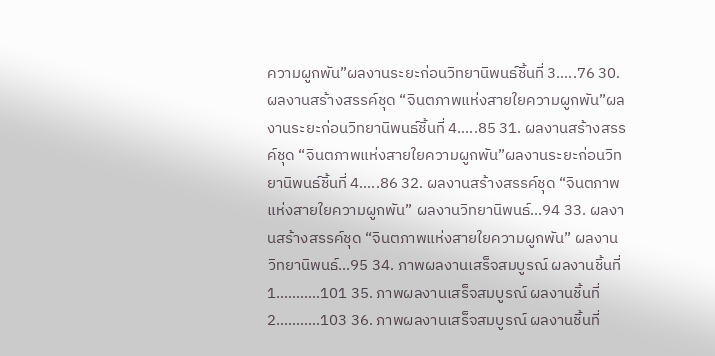ความผูกพัน”ผลงานระยะก่อนวิทยานิพนธ์ชิ้นที่ 3…..76 30. ผลงานสร้างสรรค์ชุด “จินตภาพแห่งสายใยความผูกพัน”ผลงานระยะก่อนวิทยานิพนธ์ชิ้นที่ 4…..85 31. ผลงานสร้างสรรค์ชุด “จินตภาพแห่งสายใยความผูกพัน”ผลงานระยะก่อนวิทยานิพนธ์ชิ้นที่ 4…..86 32. ผลงานสร้างสรรค์ชุด “จินตภาพแห่งสายใยความผูกพัน” ผลงานวิทยานิพนธ์...94 33. ผลงานสร้างสรรค์ชุด “จินตภาพแห่งสายใยความผูกพัน” ผลงานวิทยานิพนธ์...95 34. ภาพผลงานเสร็จสมบูรณ์ ผลงานชิ้นที่ 1………..101 35. ภาพผลงานเสร็จสมบูรณ์ ผลงานชิ้นที่ 2………..103 36. ภาพผลงานเสร็จสมบูรณ์ ผลงานชิ้นที่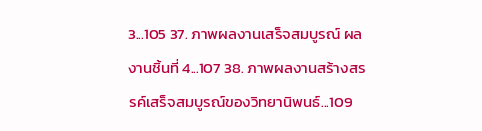3...105 37. ภาพผลงานเสร็จสมบูรณ์ ผลงานชิ้นที่ 4...107 38. ภาพผลงานสร้างสรรค์เสร็จสมบูรณ์ของวิทยานิพนธ์...109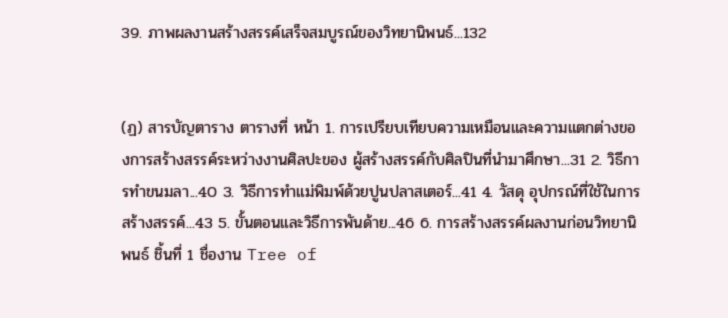39. ภาพผลงานสร้างสรรค์เสร็จสมบูรณ์ของวิทยานิพนธ์...132


(ฏ) สารบัญตาราง ตารางที่ หน้า 1. การเปรียบเทียบความเหมือนและความแตกต่างของการสร้างสรรค์ระหว่างงานศิลปะของ ผู้สร้างสรรค์กับศิลปินที่นำมาศึกษา...31 2. วิธีการทำขนมลา...40 3. วิธีการทำแม่พิมพ์ด้วยปูนปลาสเตอร์...41 4. วัสดุ อุปกรณ์ที่ใช้ในการสร้างสรรค์...43 5. ขั้นตอนและวิธีการพันด้าย...46 6. การสร้างสรรค์ผลงานก่อนวิทยานิพนธ์ ชิ้นที่ 1 ชื่องาน Tree of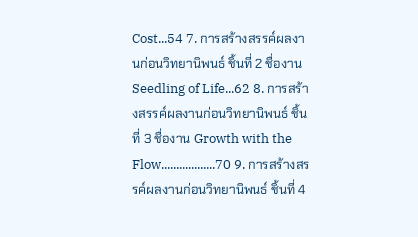Cost...54 7. การสร้างสรรค์ผลงานก่อนวิทยานิพนธ์ ชิ้นที่ 2 ชื่องาน Seedling of Life...62 8. การสร้างสรรค์ผลงานก่อนวิทยานิพนธ์ ชิ้นที่ 3 ชื่องาน Growth with the Flow..................70 9. การสร้างสรรค์ผลงานก่อนวิทยานิพนธ์ ชิ้นที่ 4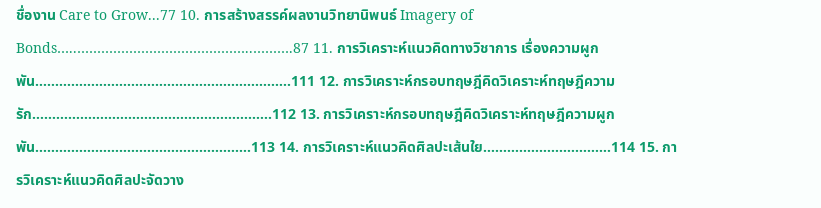ชื่องาน Care to Grow...77 10. การสร้างสรรค์ผลงานวิทยานิพนธ์ Imagery of Bonds…..……………………………………..……….87 11. การวิเคราะห์แนวคิดทางวิชาการ เรื่องความผูกพัน…………………………………………..…………..111 12. การวิเคราะห์กรอบทฤษฎีคิดวิเคราะห์ทฤษฎีความรัก………………………………………………..….112 13. การวิเคราะห์กรอบทฤษฎีคิดวิเคราะห์ทฤษฎีความผูกพัน……………………….....………………....113 14. การวิเคราะห์แนวคิดศิลปะเส้นใย………..…………………114 15. การวิเคราะห์แนวคิดศิลปะจัดวาง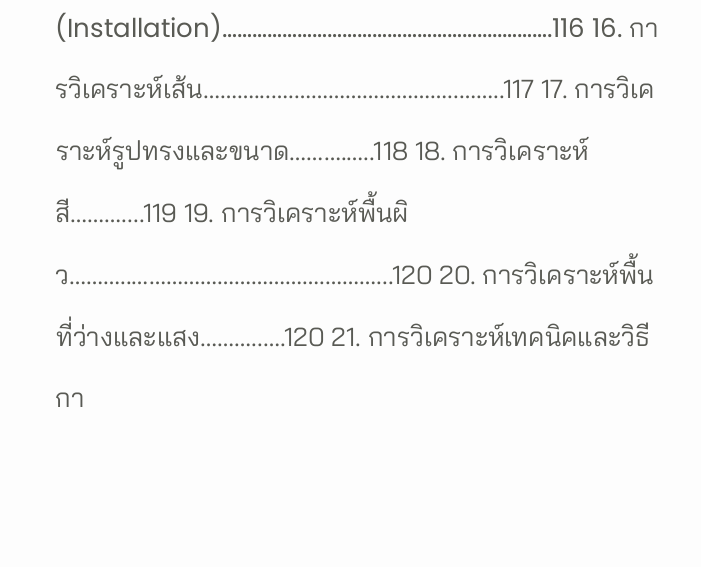(Installation)…………………………………………….....……….116 16. การวิเคราะห์เส้น………...….………………………..……..117 17. การวิเคราะห์รูปทรงและขนาด……….…..118 18. การวิเคราะห์สี………....119 19. การวิเคราะห์พื้นผิว………..…………………………….………...120 20. การวิเคราะห์พื้นที่ว่างและแสง………..….120 21. การวิเคราะห์เทคนิคและวิธีกา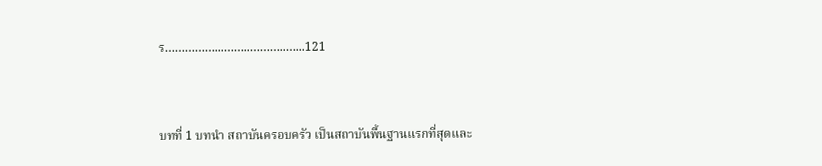ร……………...……..………..…...121


บทที่ 1 บทนำ สถาบันครอบครัว เป็นสถาบันพื้นฐานแรกที่สุดและ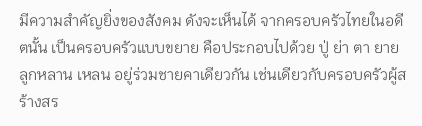มีความสำคัญยิ่งของสังคม ดังจะเห็นได้ จากครอบครัวไทยในอดีตนั้น เป็นครอบครัวแบบขยาย คือประกอบไปด้วย ปู่ ย่า ตา ยาย ลูกหลาน เหลน อยู่ร่วมชายคาเดียวกัน เช่นเดียวกับครอบครัวผู้สร้างสร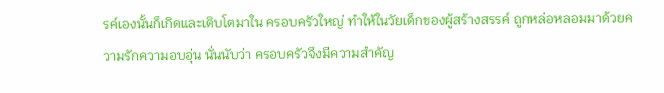รค์เองนั้นก็เกิดและเติบโตมาใน ครอบครัวใหญ่ ทำให้ในวัยเด็กของผู้สร้างสรรค์ ถูกหล่อหลอมมาด้วยความรักความอบอุ่น นั่นนับว่า ครอบครัวจึงมีความสำคัญ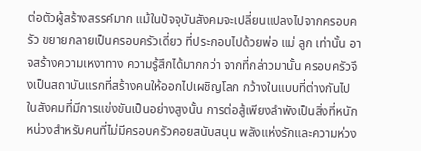ต่อตัวผู้สร้างสรรค์มาก แม้ในปัจจุบันสังคมจะเปลี่ยนแปลงไปจากครอบครัว ขยายกลายเป็นครอบครัวเดี่ยว ที่ประกอบไปด้วยพ่อ แม่ ลูก เท่านั้น อาจสร้างความเหงาทาง ความรู้สึกได้มากกว่า จากที่กล่าวมานั้น ครอบครัวจึงเป็นสถาบันแรกที่สร้างคนให้ออกไปเผชิญโลก กว้างในแบบที่ต่างกันไป ในสังคมที่มีการแข่งขันเป็นอย่างสูงนั้น การต่อสู้เพียงลำพังเป็นสิ่งที่หนัก หน่วงสำหรับคนที่ไม่มีครอบครัวคอยสนับสนุน พลังแห่งรักและความห่วง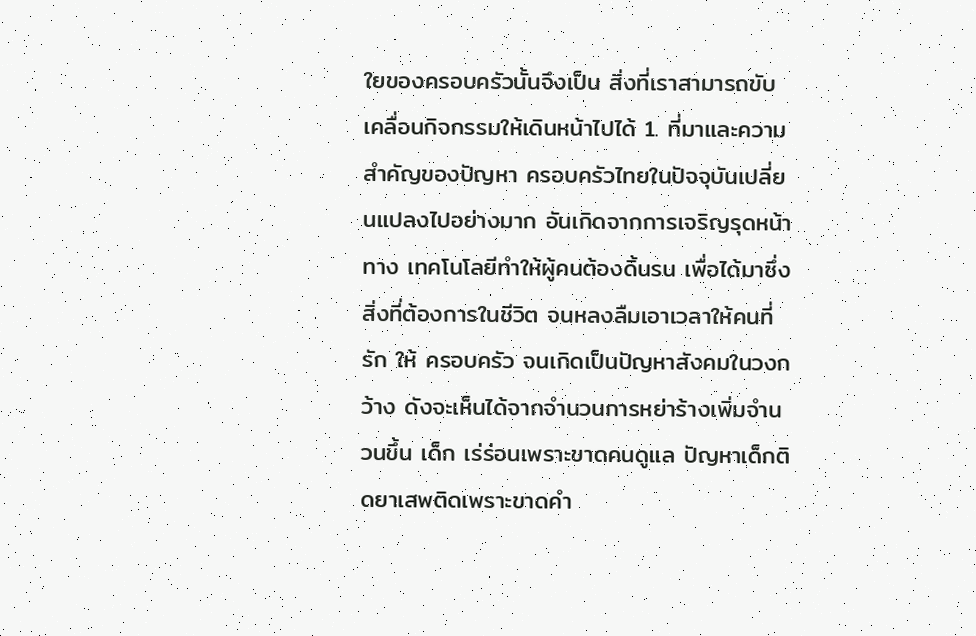ใยของครอบครัวนั้นจึงเป็น สิ่งที่เราสามารถขับเคลื่อนกิจกรรมให้เดินหน้าไปได้ 1. ที่มาและความสำคัญของปัญหา ครอบครัวไทยในปัจจุบันเปลี่ยนแปลงไปอย่างมาก อันเกิดจากการเจริญรุดหน้าทาง เทคโนโลยีทำให้ผู้คนต้องดิ้นรน เพื่อได้มาซึ่งสิ่งที่ต้องการในชีวิต จนหลงลืมเอาเวลาให้คนที่รัก ให้ ครอบครัว จนเกิดเป็นปัญหาสังคมในวงกว้าง ดังจะเห็นได้จากจำนวนการหย่าร้างเพิ่มจำนวนขึ้น เด็ก เร่ร่อนเพราะขาดคนดูแล ปัญหาเด็กติดยาเสพติดเพราะขาดคำ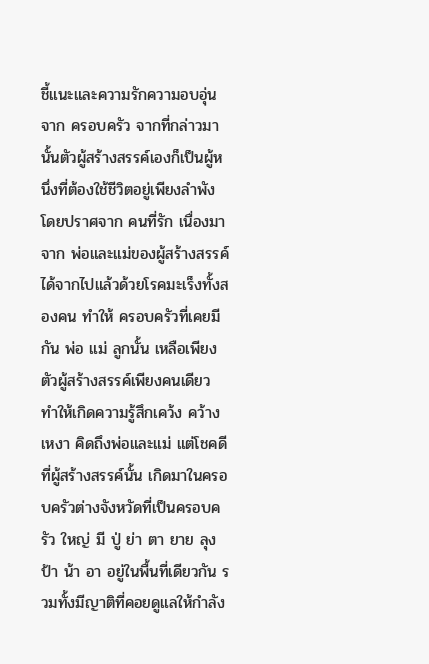ชี้แนะและความรักความอบอุ่นจาก ครอบครัว จากที่กล่าวมานั้นตัวผู้สร้างสรรค์เองก็เป็นผู้หนึ่งที่ต้องใช้ชีวิตอยู่เพียงลำพัง โดยปราศจาก คนที่รัก เนื่องมาจาก พ่อและแม่ของผู้สร้างสรรค์ได้จากไปแล้วด้วยโรคมะเร็งทั้งสองคน ทำให้ ครอบครัวที่เคยมีกัน พ่อ แม่ ลูกนั้น เหลือเพียงตัวผู้สร้างสรรค์เพียงคนเดียว ทำให้เกิดความรู้สึกเคว้ง คว้าง เหงา คิดถึงพ่อและแม่ แต่โชคดีที่ผู้สร้างสรรค์นั้น เกิดมาในครอบครัวต่างจังหวัดที่เป็นครอบครัว ใหญ่ มี ปู่ ย่า ตา ยาย ลุง ป้า น้า อา อยู่ในพื้นที่เดียวกัน รวมทั้งมีญาติที่คอยดูแลให้กำลัง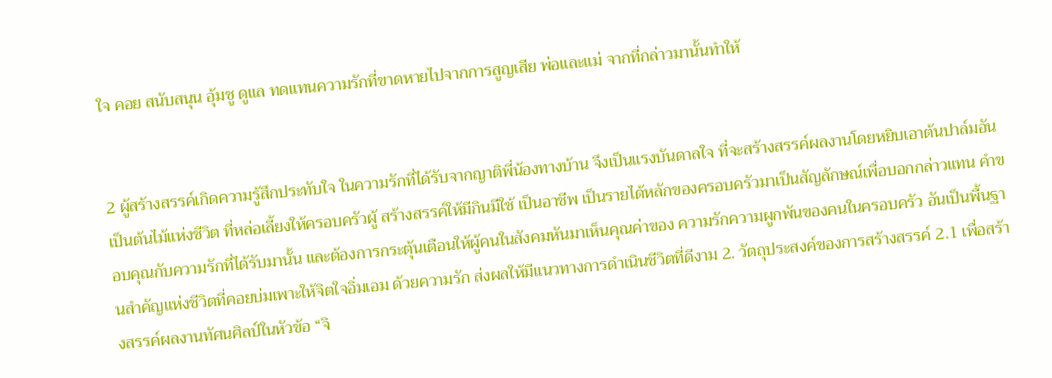ใจ คอย สนับสนุน อุ้มชู ดูแล ทดแทนความรักที่ขาดหายไปจากการสูญเสีย พ่อและแม่ จากที่กล่าวมานั้นทำให้


2 ผู้สร้างสรรค์เกิดความรู้สึกประทับใจ ในความรักที่ได้รับจากญาติพี่น้องทางบ้าน จึงเป็นแรงบันดาลใจ ที่จะสร้างสรรค์ผลงานโดยหยิบเอาต้นปาล์มอันเป็นต้นไม้แห่งชีวิต ที่หล่อเลี้ยงให้ครอบครัวผู้ สร้างสรรค์ให้มีกินมีใช้ เป็นอาชีพ เป็นรายได้หลักของครอบครัวมาเป็นสัญลักษณ์เพื่อบอกกล่าวแทน คำขอบคุณกับความรักที่ได้รับมานั้น และต้องการกระตุ้นเตือนให้ผู้คนในสังคมหันมาเห็นคุณค่าของ ความรักความผูกพันของคนในครอบครัว อันเป็นพื้นฐานสำคัญแห่งชีวิตที่คอยบ่มเพาะให้จิตใจอิ่มเอม ด้วยความรัก ส่งผลให้มีแนวทางการดำเนินชีวิตที่ดีงาม 2. วัตถุประสงค์ของการสร้างสรรค์ 2.1 เพื่อสร้างสรรค์ผลงานทัศนศิลป์ในหัวข้อ “จิ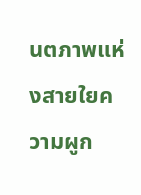นตภาพแห่งสายใยความผูก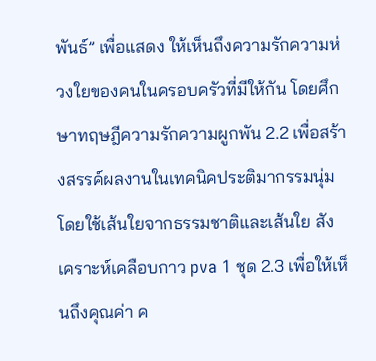พันธ์” เพื่อแสดง ให้เห็นถึงความรักความห่วงใยของคนในครอบครัวที่มีให้กัน โดยศึกษาทฤษฎีความรักความผูกพัน 2.2 เพื่อสร้างสรรค์ผลงานในเทคนิคประติมากรรมนุ่ม โดยใช้เส้นใยจากธรรมชาติและเส้นใย สังเคราะห์เคลือบกาว pva 1 ชุด 2.3 เพื่อให้เห็นถึงคุณค่า ค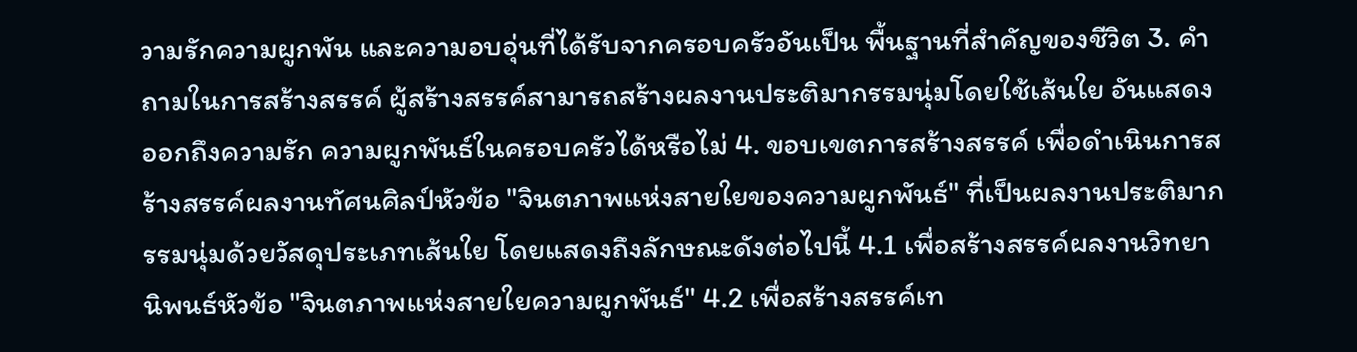วามรักความผูกพัน และความอบอุ่นที่ได้รับจากครอบครัวอันเป็น พื้นฐานที่สำคัญของชีวิต 3. คำถามในการสร้างสรรค์ ผู้สร้างสรรค์สามารถสร้างผลงานประติมากรรมนุ่มโดยใช้เส้นใย อันแสดงออกถึงความรัก ความผูกพันธ์ในครอบครัวได้หรือไม่ 4. ขอบเขตการสร้างสรรค์ เพื่อดำเนินการสร้างสรรค์ผลงานทัศนศิลป์หัวข้อ "จินตภาพแห่งสายใยของความผูกพันธ์" ที่เป็นผลงานประติมากรรมนุ่มด้วยวัสดุประเภทเส้นใย โดยแสดงถึงลักษณะดังต่อไปนี้ 4.1 เพื่อสร้างสรรค์ผลงานวิทยานิพนธ์หัวข้อ "จินตภาพแห่งสายใยความผูกพันธ์" 4.2 เพื่อสร้างสรรค์เท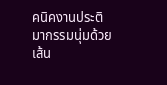คนิคงานประติมากรรมนุ่มด้วยเส้น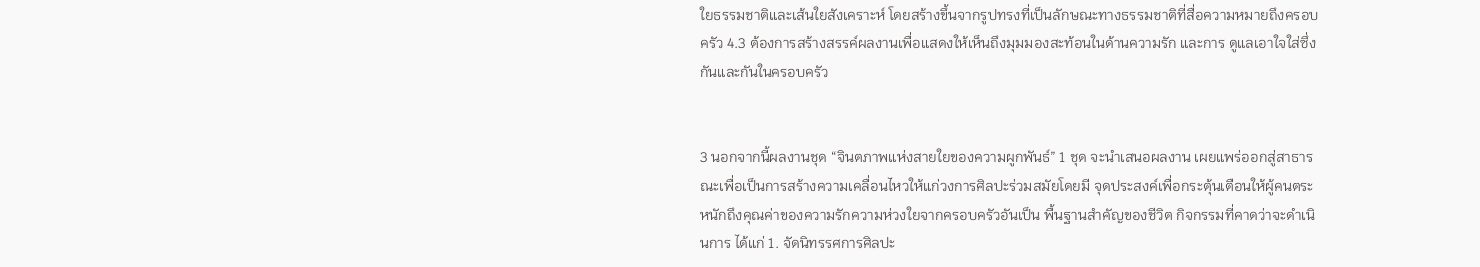ใยธรรมชาติและเส้นใยสังเคราะห์ โดยสร้างขึ้นจากรูปทรงที่เป็นลักษณะทางธรรมชาติที่สื่อความหมายถึงครอบครัว 4.3 ต้องการสร้างสรรค์ผลงานเพื่อแสดงให้เห็นถึงมุมมองสะท้อนในด้านความรัก และการ ดูแลเอาใจใส่ซึ่งกันและกันในครอบครัว


3 นอกจากนี้ผลงานชุด “จินตภาพแห่งสายใยของความผูกพันธ์” 1 ชุด จะนำเสนอผลงาน เผยแพร่ออกสู่สาธารณะเพื่อเป็นการสร้างความเคลื่อนไหวให้แก่วงการศิลปะร่วมสมัยโดยมี จุดประสงค์เพื่อกระตุ้นเตือนให้ผู้คนตระหนักถึงคุณค่าของความรักความห่วงใยจากครอบครัวอันเป็น พื้นฐานสำคัญของชีวิต กิจกรรมที่คาดว่าจะดำเนินการ ได้แก่ 1. จัดนิทรรศการศิลปะ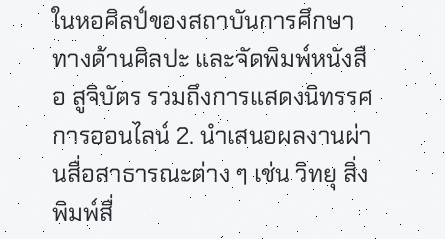ในหอศิลป์ของสถาบันการศึกษาทางด้านศิลปะ และจัดพิมพ์หนังสือ สูจิบัตร รวมถึงการแสดงนิทรรศการออนไลน์ 2. นำเสนอผลงานผ่านสื่อสาธารณะต่าง ๆ เช่น วิทยุ สิ่งพิมพ์สื่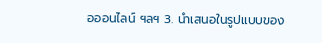อออนไลน์ ฯลฯ 3. นำเสนอในรูปแบบของ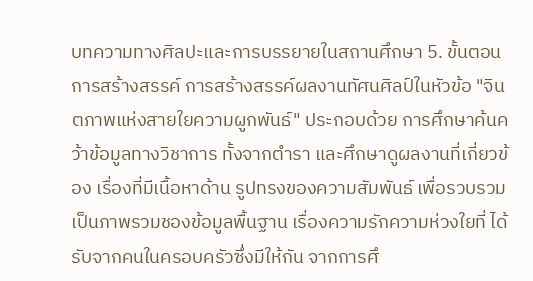บทความทางศิลปะและการบรรยายในสถานศึกษา 5. ขั้นตอนการสร้างสรรค์ การสร้างสรรค์ผลงานทัศนศิลป์ในหัวข้อ "จินตภาพแห่งสายใยความผูกพันธ์" ประกอบด้วย การศึกษาค้นคว้าข้อมูลทางวิชาการ ทั้งจากตำรา และศึกษาดูผลงานที่เกี่ยวข้อง เรื่องที่มีเนื้อหาด้าน รูปทรงของความสัมพันธ์ เพื่อรวบรวมเป็นภาพรวมชองข้อมูลพื้นฐาน เรื่องความรักความห่วงใยที่ ได้รับจากคนในครอบครัวซึ่งมีให้กัน จากการศึ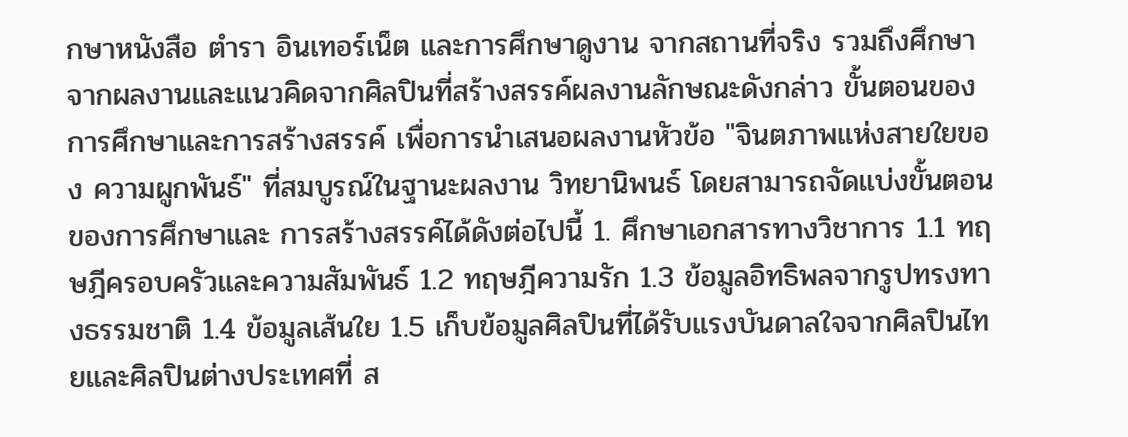กษาหนังสือ ตำรา อินเทอร์เน็ต และการศึกษาดูงาน จากสถานที่จริง รวมถึงศึกษาจากผลงานและแนวคิดจากศิลปินที่สร้างสรรค์ผลงานลักษณะดังกล่าว ขั้นตอนของการศึกษาและการสร้างสรรค์ เพื่อการนำเสนอผลงานหัวข้อ "จินตภาพแห่งสายใยของ ความผูกพันธ์" ที่สมบูรณ์ในฐานะผลงาน วิทยานิพนธ์ โดยสามารถจัดแบ่งขั้นตอนของการศึกษาและ การสร้างสรรค์ได้ดังต่อไปนี้ 1. ศึกษาเอกสารทางวิชาการ 1.1 ทฤษฎีครอบครัวและความสัมพันธ์ 1.2 ทฤษฎีความรัก 1.3 ข้อมูลอิทธิพลจากรูปทรงทางธรรมชาติ 1.4 ข้อมูลเส้นใย 1.5 เก็บข้อมูลศิลปินที่ได้รับแรงบันดาลใจจากศิลปินไทยและศิลปินต่างประเทศที่ ส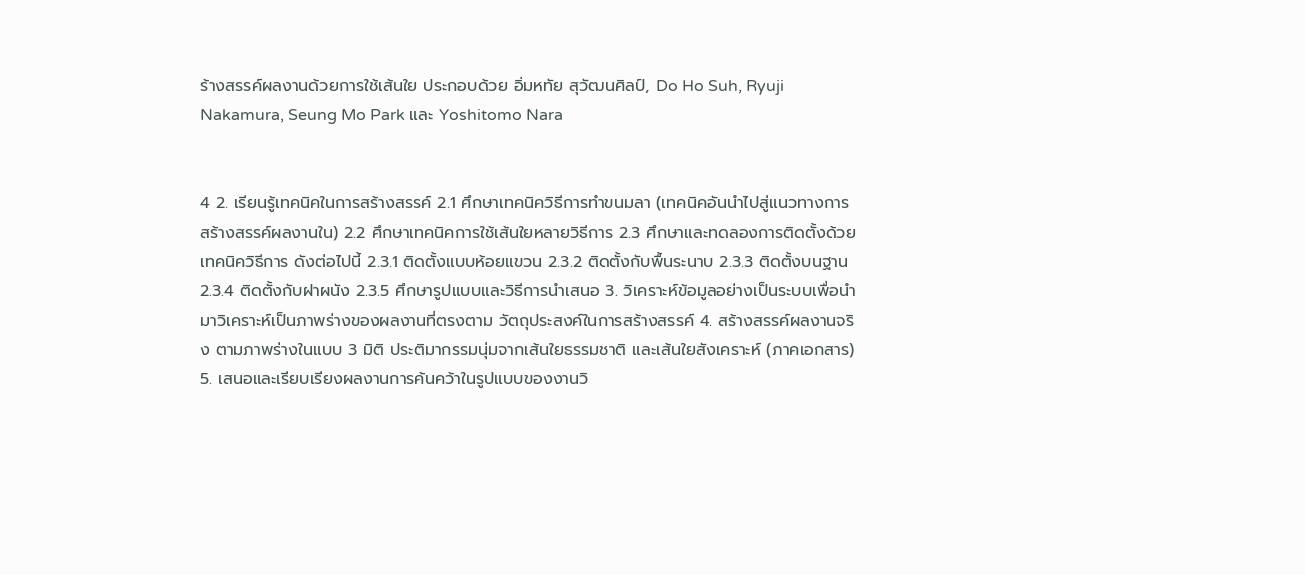ร้างสรรค์ผลงานด้วยการใช้เส้นใย ประกอบด้วย อิ่มหทัย สุวัฒนศิลป์, Do Ho Suh, Ryuji Nakamura, Seung Mo Park และ Yoshitomo Nara


4 2. เรียนรู้เทคนิคในการสร้างสรรค์ 2.1 ศึกษาเทคนิควิธีการทำขนมลา (เทคนิคอันนำไปสู่แนวทางการสร้างสรรค์ผลงานใน) 2.2 ศึกษาเทคนิคการใช้เส้นใยหลายวิธีการ 2.3 ศึกษาและทดลองการติดตั้งด้วยเทคนิควิธีการ ดังต่อไปนี้ 2.3.1 ติดตั้งแบบห้อยแขวน 2.3.2 ติดตั้งกับพื้นระนาบ 2.3.3 ติดตั้งบนฐาน 2.3.4 ติดตั้งกับฝาผนัง 2.3.5 ศึกษารูปแบบและวิธีการนำเสนอ 3. วิเคราะห์ข้อมูลอย่างเป็นระบบเพื่อนำมาวิเคราะห์เป็นภาพร่างของผลงานที่ตรงตาม วัตถุประสงค์ในการสร้างสรรค์ 4. สร้างสรรค์ผลงานจริง ตามภาพร่างในแบบ 3 มิติ ประติมากรรมนุ่มจากเส้นใยธรรมชาติ และเส้นใยสังเคราะห์ (ภาคเอกสาร) 5. เสนอและเรียบเรียงผลงานการค้นคว้าในรูปแบบของงานวิ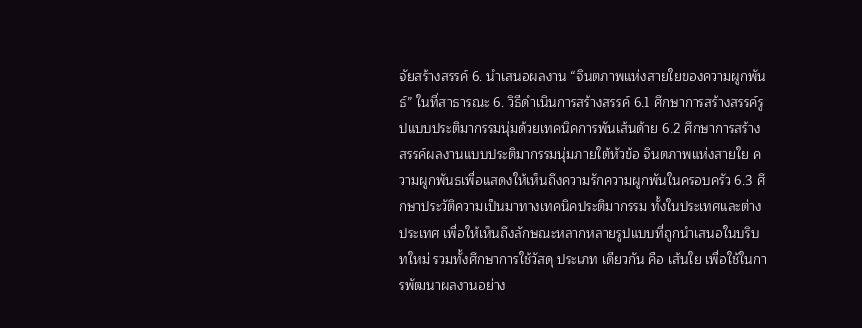จัยสร้างสรรค์ 6. นำเสนอผลงาน “จินตภาพแห่งสายใยของความผูกพันธ์” ในที่สาธารณะ 6. วิธีดำเนินการสร้างสรรค์ 6.1 ศึกษาการสร้างสรรค์รูปแบบประติมากรรมนุ่มด้วยเทคนิคการพันเส้นด้าย 6.2 ศึกษาการสร้างสรรค์ผลงานแบบประติมากรรมนุ่มภายใต้หัวข้อ จินตภาพแห่งสายใย ความผูกพันธเพื่อแสดงให้เห็นถึงความรักความผูกพันในครอบครัว 6.3 ศึกษาประวัติความเป็นมาทางเทคนิคประติมากรรม ทั้งในประเทศและต่างประเทศ เพื่อให้เห็นถึงลักษณะหลากหลายรูปแบบที่ถูกนำเสนอในบริบทใหม่ รวมทั้งศึกษาการใช้วัสดุ ประเภท เดียวกัน คือ เส้นใย เพื่อใช้ในการพัฒนาผลงานอย่าง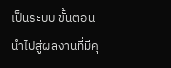เป็นระบบ ขั้นตอน นำไปสู่ผลงานที่มีคุ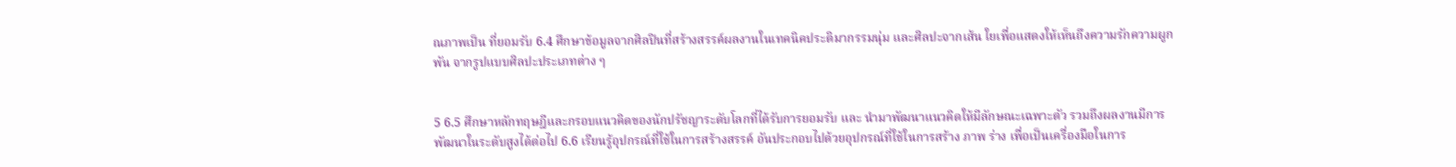ณภาพเป็น ที่ยอมรับ 6.4 ศึกษาข้อมูลจากศิลปินที่สร้างสรรค์ผลงานในเทคนิคประติมากรรมนุ่ม และศิลปะจากเส้น ใยเพื่อแสดงให้เห็นถึงความรักความผูกพัน จากรูปแบบศิลปะประเภทต่าง ๆ


5 6.5 ศึกษาหลักทฤษฎีและกรอบแนวคิดของนักปรัชญาระดับโลกที่ได้รับการยอมรับ และ นํามาพัฒนาแนวคิดให้มีลักษณะเฉพาะตัว รวมถึงผลงานมีการพัฒนาในระดับสูงได้ต่อไป 6.6 เรียนรู้อุปกรณ์ที่ใช้ในการสร้างสรรค์ อันประกอบไปด้วยอุปกรณ์ที่ใช้ในการสร้าง ภาพ ร่าง เพื่อเป็นเครื่องมือในการ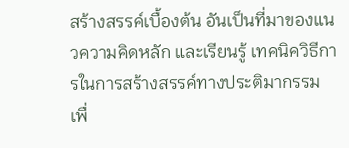สร้างสรรค์เบื้องต้น อันเป็นที่มาของแนวความคิดหลัก และเรียนรู้ เทคนิควิธีการในการสร้างสรรค์ทางประติมากรรม เพื่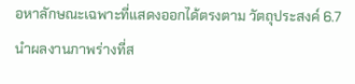อหาลักษณะเฉพาะที่แสดงออกได้ตรงตาม วัตถุประสงค์ 6.7 นำผลงานภาพร่างที่ส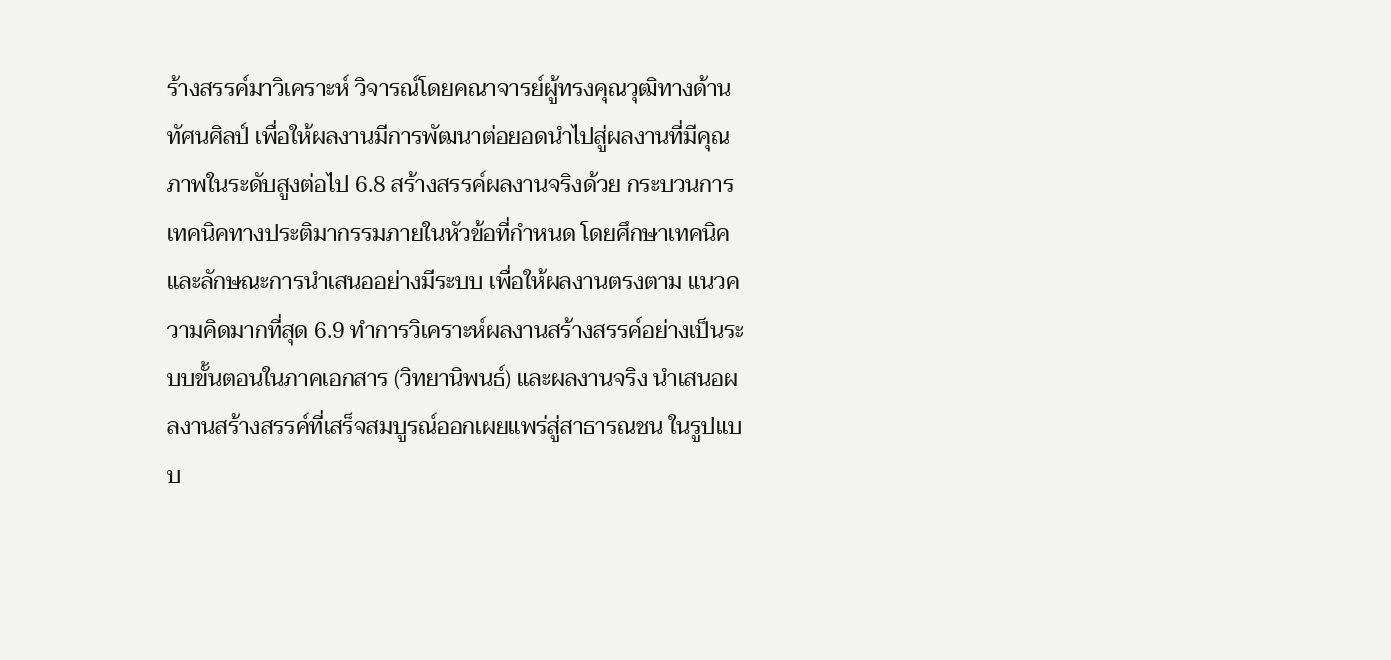ร้างสรรค์มาวิเคราะห์ วิจารณ์โดยคณาจารย์ผู้ทรงคุณวุฒิทางด้าน ทัศนศิลป์ เพื่อให้ผลงานมีการพัฒนาต่อยอดนำไปสู่ผลงานที่มีคุณภาพในระดับสูงต่อไป 6.8 สร้างสรรค์ผลงานจริงด้วย กระบวนการเทคนิคทางประติมากรรมภายในหัวข้อที่กำหนด โดยศึกษาเทคนิคและลักษณะการนำเสนออย่างมีระบบ เพื่อให้ผลงานตรงตาม แนวความคิดมากที่สุด 6.9 ทำการวิเคราะห์ผลงานสร้างสรรค์อย่างเป็นระบบขั้นตอนในภาคเอกสาร (วิทยานิพนธ์) และผลงานจริง นำเสนอผลงานสร้างสรรค์ที่เสร็จสมบูรณ์ออกเผยแพร่สู่สาธารณชน ในรูปแบบ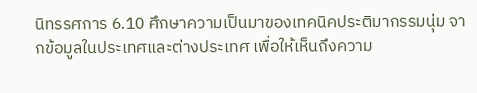นิทรรศการ 6.10 ศึกษาความเป็นมาของเทคนิคประติมากรรมนุ่ม จากข้อมูลในประเทศและต่างประเทศ เพื่อให้เห็นถึงความ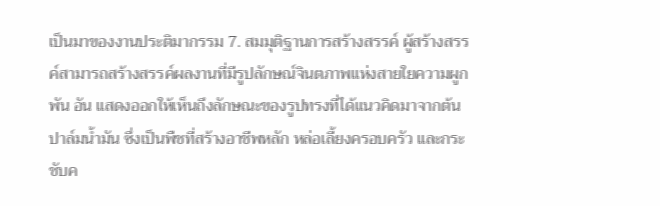เป็นมาของงานประติมากรรม 7. สมมุติฐานการสร้างสรรค์ ผู้สร้างสรรค์สามารถสร้างสรรค์ผลงานที่มีรูปลักษณ์จินตภาพแห่งสายใยความผูกพัน อัน แสดงออกให้เห็นถึงลักษณะของรูปทรงที่ได้แนวคิดมาจากต้นปาล์มน้ำมัน ซึ่งเป็นพืชที่สร้างอาชีพหลัก หล่อเลี้ยงครอบครัว และกระชับค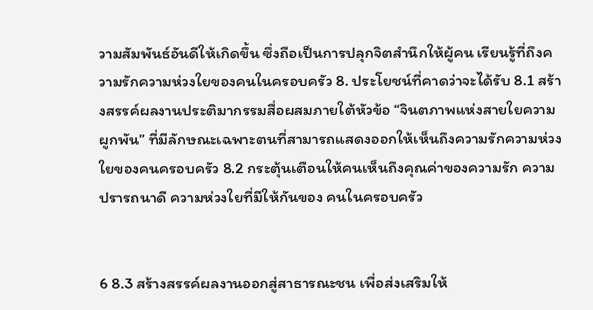วามสัมพันธ์อันดีให้เกิดขึ้น ซึ่งถือเป็นการปลุกจิตสำนึกให้ผู้คน เรียนรู้ที่ถึงความรักความห่วงใยของคนในครอบครัว 8. ประโยชน์ที่คาดว่าจะได้รับ 8.1 สร้างสรรค์ผลงานประติมากรรมสื่อผสมภายใต้หัวข้อ “จินตภาพแห่งสายใยความผูกพัน” ที่มีลักษณะเฉพาะตนที่สามารถแสดงออกให้เห็นถึงความรักความห่วงใยของคนครอบครัว 8.2 กระตุ้นเตือนให้คนเห็นถึงคุณค่าของความรัก ความปรารถนาดี ความห่วงใยที่มีให้กันของ คนในครอบครัว


6 8.3 สร้างสรรค์ผลงานออกสู่สาธารณะชน เพื่อส่งเสริมให้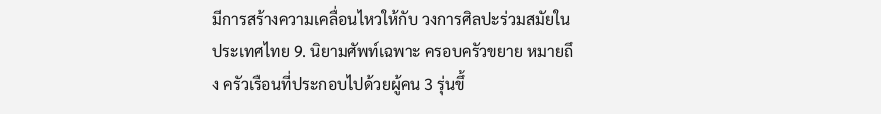มีการสร้างความเคลื่อนไหวให้กับ วงการศิลปะร่วมสมัยในประเทศไทย 9. นิยามศัพท์เฉพาะ ครอบครัวขยาย หมายถึง ครัวเรือนที่ประกอบไปด้วยผู้คน 3 รุ่นขึ้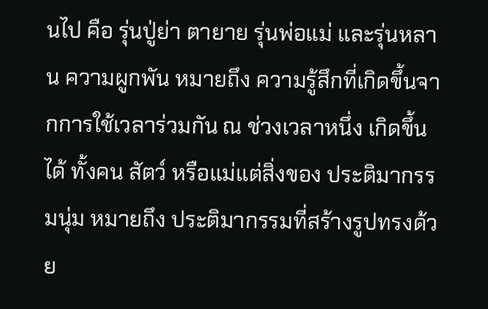นไป คือ รุ่นปู่ย่า ตายาย รุ่นพ่อแม่ และรุ่นหลาน ความผูกพัน หมายถึง ความรู้สึกที่เกิดขึ้นจากการใช้เวลาร่วมกัน ณ ช่วงเวลาหนึ่ง เกิดขึ้นได้ ทั้งคน สัตว์ หรือแม่แต่สิ่งของ ประติมากรรมนุ่ม หมายถึง ประติมากรรมที่สร้างรูปทรงด้วย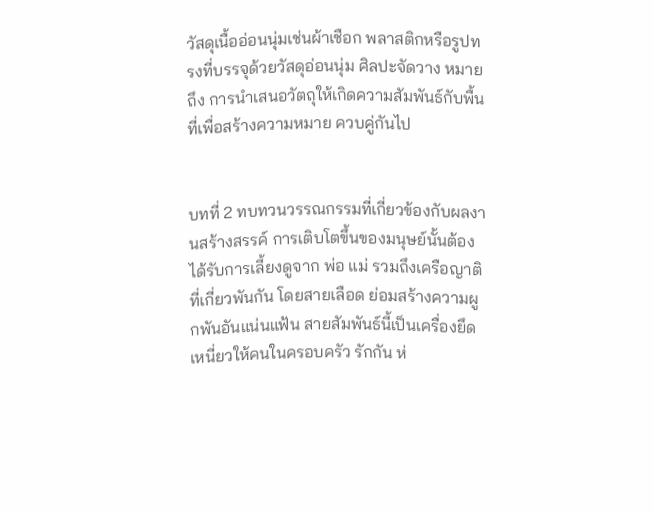วัสดุเนื้ออ่อนนุ่มเช่นผ้าเชือก พลาสติกหรือรูปทรงที่บรรจุด้วยวัสดุอ่อนนุ่ม ศิลปะจัดวาง หมายถึง การนำเสนอวัตถุให้เกิดความสัมพันธ์กับพื้นที่เพื่อสร้างความหมาย ควบคู่กันไป


บทที่ 2 ทบทวนวรรณกรรมที่เกี่ยวข้องกับผลงานสร้างสรรค์ การเติบโตขึ้นของมนุษย์นั้นต้องได้รับการเลี้ยงดูจาก พ่อ แม่ รวมถึงเครือญาติที่เกี่ยวพันกัน โดยสายเลือด ย่อมสร้างความผูกพันอันแน่นแฟ้น สายสัมพันธ์นี้เป็นเครื่องยึดเหนี่ยวให้คนในครอบครัว รักกัน ห่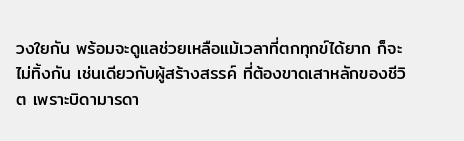วงใยกัน พร้อมจะดูแลช่วยเหลือแม้เวลาที่ตกทุกข์ได้ยาก ก็จะไม่ทิ้งกัน เช่นเดียวกับผู้สร้างสรรค์ ที่ต้องขาดเสาหลักของชีวิต เพราะบิดามารดา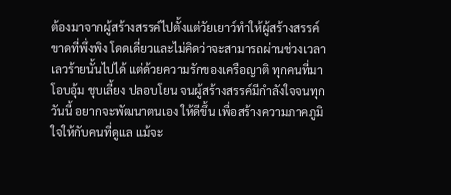ต้องมาจากผู้สร้างสรรค์ไปตั้งแต่วัยเยาว์ทำให้ผู้สร้างสรรค์ ขาดที่พึ่งพิง โดดเดี่ยวและไม่คิดว่าจะสามารถผ่านช่วงเวลาเลวร้ายนั้นไปได้ แต่ด้วยความรักของเครือญาติ ทุกคนที่มาโอบอุ้ม ชุบเลี้ยง ปลอบโยน จนผู้สร้างสรรค์มีกำลังใจจนทุกวันนี้ อยากจะพัฒนาตนเอง ให้ดีขึ้น เพื่อสร้างความภาคภูมิใจให้กับคนที่ดูแล แม้จะ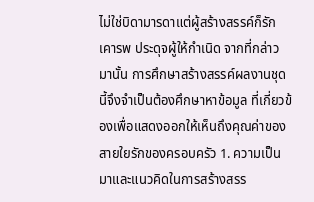ไม่ใช่บิดามารดาแต่ผู้สร้างสรรค์ก็รักเคารพ ประดุจผู้ให้กำเนิด จากที่กล่าวมานั้น การศึกษาสร้างสรรค์ผลงานชุดนี้จึงจำเป็นต้องศึกษาหาข้อมูล ที่เกี่ยวข้องเพื่อแสดงออกให้เห็นถึงคุณค่าของสายใยรักของครอบครัว 1. ความเป็นมาและแนวคิดในการสร้างสรร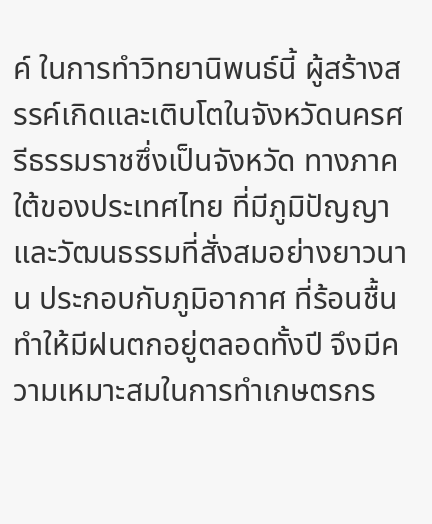ค์ ในการทำวิทยานิพนธ์นี้ ผู้สร้างสรรค์เกิดและเติบโตในจังหวัดนครศรีธรรมราชซึ่งเป็นจังหวัด ทางภาคใต้ของประเทศไทย ที่มีภูมิปัญญาและวัฒนธรรมที่สั่งสมอย่างยาวนาน ประกอบกับภูมิอากาศ ที่ร้อนชื้น ทำให้มีฝนตกอยู่ตลอดทั้งปี จึงมีความเหมาะสมในการทำเกษตรกร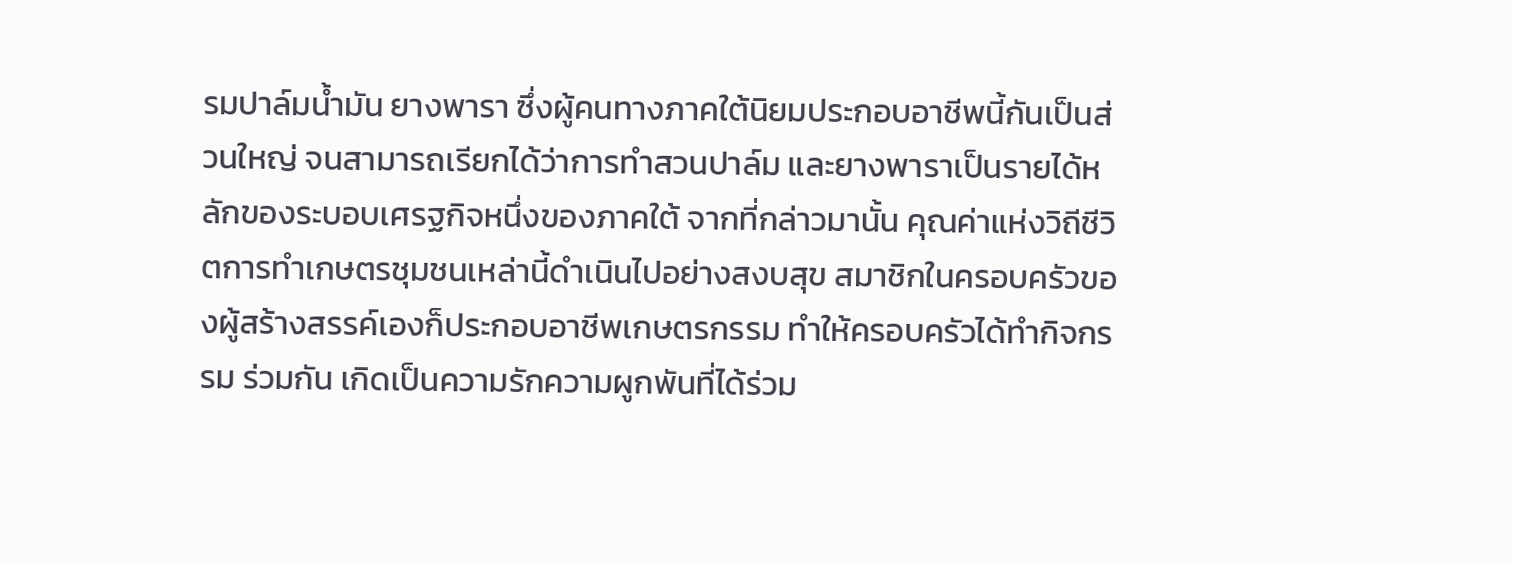รมปาล์มน้ำมัน ยางพารา ซึ่งผู้คนทางภาคใต้นิยมประกอบอาชีพนี้กันเป็นส่วนใหญ่ จนสามารถเรียกได้ว่าการทำสวนปาล์ม และยางพาราเป็นรายได้หลักของระบอบเศรฐกิจหนึ่งของภาคใต้ จากที่กล่าวมานั้น คุณค่าแห่งวิถีชีวิตการทำเกษตรชุมชนเหล่านี้ดำเนินไปอย่างสงบสุข สมาชิกในครอบครัวของผู้สร้างสรรค์เองก็ประกอบอาชีพเกษตรกรรม ทำให้ครอบครัวได้ทำกิจกรรม ร่วมกัน เกิดเป็นความรักความผูกพันที่ได้ร่วม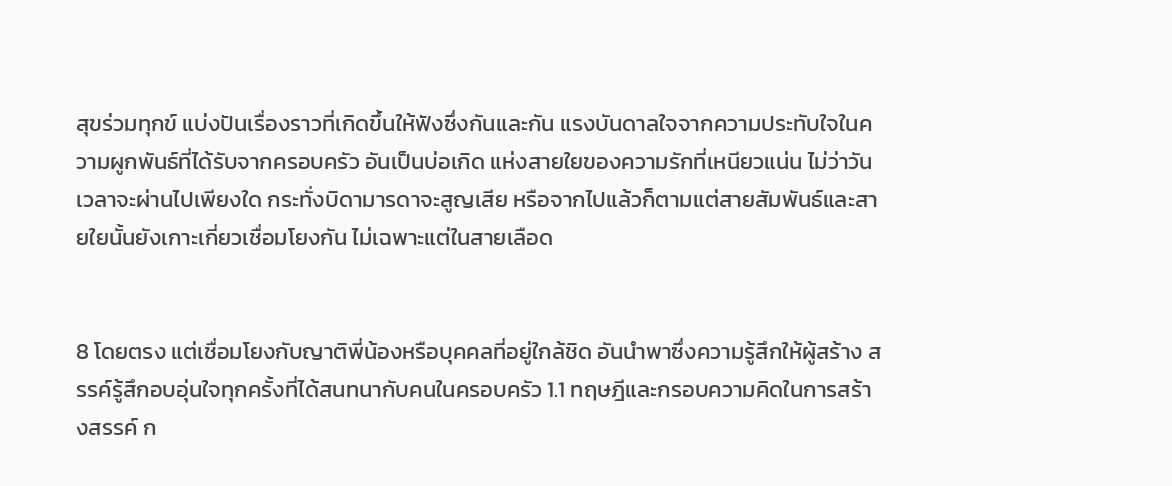สุขร่วมทุกข์ แบ่งปันเรื่องราวที่เกิดขึ้นให้ฟังซึ่งกันและกัน แรงบันดาลใจจากความประทับใจในความผูกพันธ์ที่ได้รับจากครอบครัว อันเป็นบ่อเกิด แห่งสายใยของความรักที่เหนียวแน่น ไม่ว่าวันเวลาจะผ่านไปเพียงใด กระทั่งบิดามารดาจะสูญเสีย หรือจากไปแล้วก็ตามแต่สายสัมพันธ์และสายใยนั้นยังเกาะเกี่ยวเชื่อมโยงกัน ไม่เฉพาะแต่ในสายเลือด


8 โดยตรง แต่เชื่อมโยงกับญาติพี่น้องหรือบุคคลที่อยู่ใกล้ชิด อันนำพาซึ่งความรู้สึกให้ผู้สร้าง สรรค์รู้สึกอบอุ่นใจทุกครั้งที่ได้สนทนากับคนในครอบครัว 1.1 ทฤษฎีและกรอบความคิดในการสร้างสรรค์ ก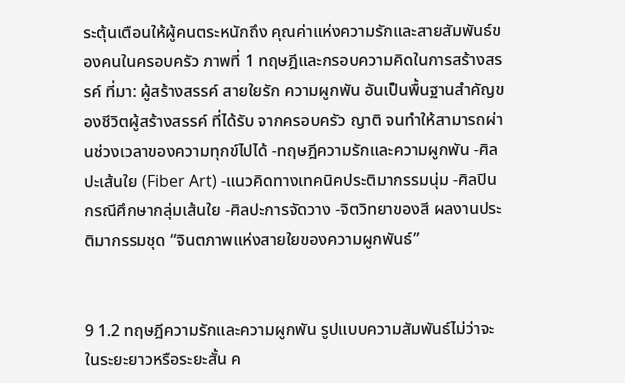ระตุ้นเตือนให้ผู้คนตระหนักถึง คุณค่าแห่งความรักและสายสัมพันธ์ของคนในครอบครัว ภาพที่ 1 ทฤษฎีและกรอบความคิดในการสร้างสรรค์ ที่มา: ผู้สร้างสรรค์ สายใยรัก ความผูกพัน อันเป็นพื้นฐานสำคัญของชีวิตผู้สร้างสรรค์ ที่ได้รับ จากครอบครัว ญาติ จนทำให้สามารถผ่านช่วงเวลาของความทุกข์ไปได้ -ทฤษฎีความรักและความผูกพัน -ศิลปะเส้นใย (Fiber Art) -แนวคิดทางเทคนิคประติมากรรมนุ่ม -ศิลปินกรณีศึกษากลุ่มเส้นใย -ศิลปะการจัดวาง -จิตวิทยาของสี ผลงานประติมากรรมชุด “จินตภาพแห่งสายใยของความผูกพันธ์”


9 1.2 ทฤษฎีความรักและความผูกพัน รูปแบบความสัมพันธ์ไม่ว่าจะในระยะยาวหรือระยะสั้น ค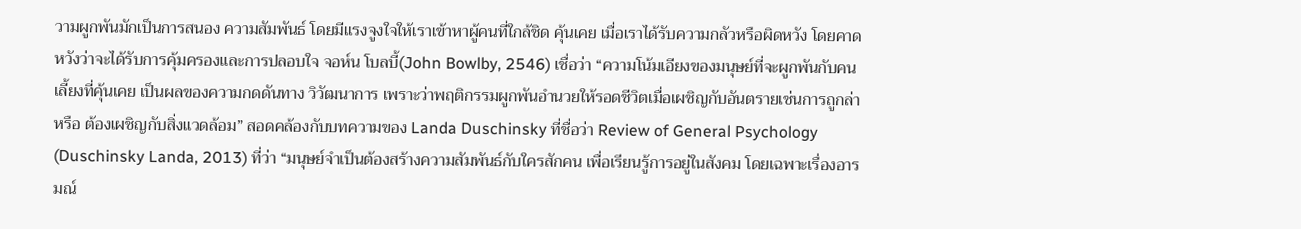วามผูกพันมักเป็นการสนอง ความสัมพันธ์ โดยมีแรงจูงใจให้เราเข้าหาผู้คนที่ใกล้ชิด คุ้นเคย เมื่อเราได้รับความกลัวหรือผิดหวัง โดยคาดหวังว่าจะได้รับการคุ้มครองและการปลอบใจ จอห์น โบลบี้(John Bowlby, 2546) เชื่อว่า “ความโน้มเอียงของมนุษย์ที่จะผูกพันกับคนเลี้ยงที่คุ้นเคย เป็นผลของความกดดันทาง วิวัฒนาการ เพราะว่าพฤติกรรมผูกพันอำนวยให้รอดชีวิตเมื่อเผชิญกับอันตรายเช่นการถูกล่าหรือ ต้องเผชิญกับสิ่งแวดล้อม” สอดคล้องกับบทความของ Landa Duschinsky ที่ชื่อว่า Review of General Psychology (Duschinsky Landa, 2013) ที่ว่า “มนุษย์จำเป็นต้องสร้างความสัมพันธ์กับใครสักคน เพื่อเรียนรู้การอยู่ในสังคม โดยเฉพาะเรื่องอารมณ์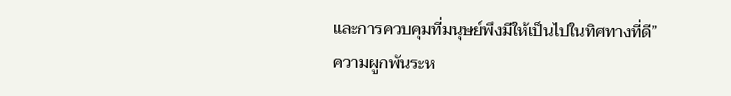และการควบคุมที่มนุษย์พึงมีให้เป็นไปในทิศทางที่ดี” ความผูกพันระห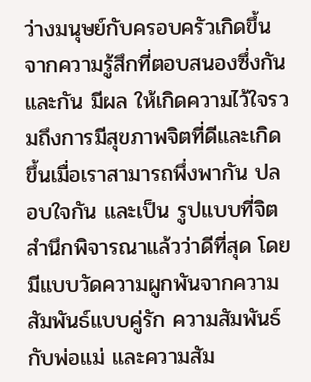ว่างมนุษย์กับครอบครัวเกิดขึ้นจากความรู้สึกที่ตอบสนองซึ่งกันและกัน มีผล ให้เกิดความไว้ใจรวมถึงการมีสุขภาพจิตที่ดีและเกิดขึ้นเมื่อเราสามารถพึ่งพากัน ปลอบใจกัน และเป็น รูปแบบที่จิตสำนึกพิจารณาแล้วว่าดีที่สุด โดยมีแบบวัดความผูกพันจากความสัมพันธ์แบบคู่รัก ความสัมพันธ์กับพ่อแม่ และความสัม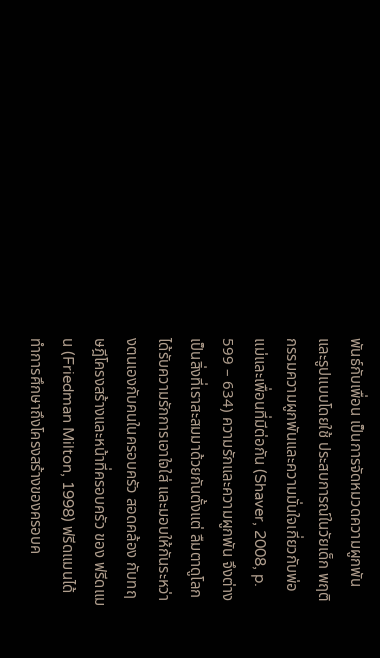พันธ์กับเพื่อน เป็นการจัดหมวดความผูกพันและรูปแบบโดยใช้ ประสบการณ์ในวัยเด็ก พฤติกรรมความผูกพันและความมั่นใจเกี่ยวกับพ่อแม่และเพื่อนที่มีต่อกัน (Shaver, 2008, p. 599 – 634) ความรักและความผูกพัน จึงต่างเป็นสิ่งที่เราสะสมมาด้วยกันตั้งแต่ ลืมตาดูโลก ได้รับความรักการเอาใจใส่ และมอบให้กันระหว่างตนเองกับคนในครอบครัว สอดคล้อง กับทฤษฎีโครงสร้างและหน้าที่ครอบครัว ของ ฟรีดแมน (Friedman Milton, 1998) ฟรีดแมนได้ ทำการศึกษาถึงโครงสร้างของครอบค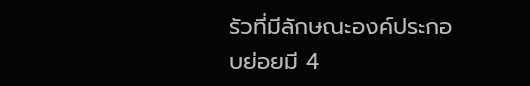รัวที่มีลักษณะองค์ประกอบย่อยมี 4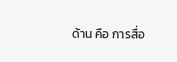ด้าน คือ การสื่อ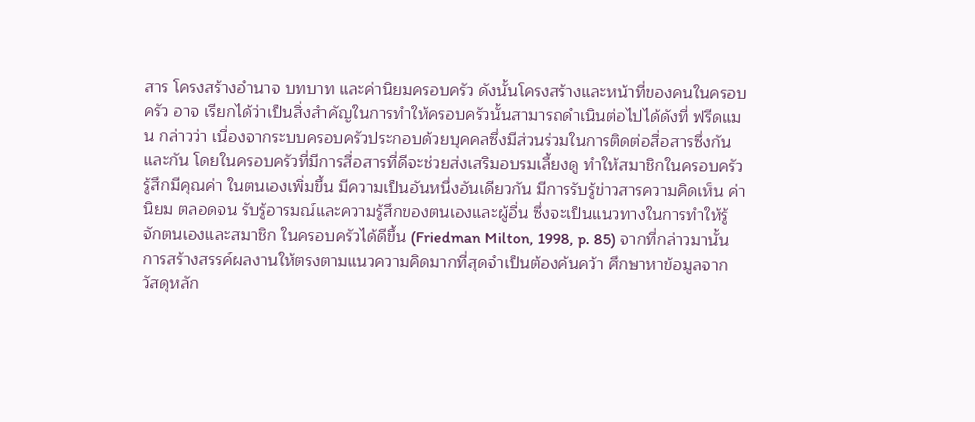สาร โครงสร้างอำนาจ บทบาท และค่านิยมครอบครัว ดังนั้นโครงสร้างและหน้าที่ของคนในครอบครัว อาจ เรียกได้ว่าเป็นสิ่งสำคัญในการทำให้ครอบครัวนั้นสามารถดำเนินต่อไปได้ดังที่ ฟรีดแมน กล่าวว่า เนื่องจากระบบครอบครัวประกอบด้วยบุคคลซึ่งมีส่วนร่วมในการติดต่อสื่อสารซึ่งกันและกัน โดยในครอบครัวที่มีการสื่อสารที่ดีจะช่วยส่งเสริมอบรมเลี้ยงดู ทำให้สมาชิกในครอบครัวรู้สึกมีคุณค่า ในตนเองเพิ่มขึ้น มีความเป็นอันหนึ่งอันเดียวกัน มีการรับรู้ข่าวสารความคิดเห็น ค่านิยม ตลอดจน รับรู้อารมณ์และความรู้สึกของตนเองและผู้อื่น ซึ่งจะเป็นแนวทางในการทำให้รู้จักตนเองและสมาชิก ในครอบครัวได้ดีขึ้น (Friedman Milton, 1998, p. 85) จากที่กล่าวมานั้นการสร้างสรรค์ผลงานให้ตรงตามแนวความคิดมากที่สุดจำเป็นต้องค้นคว้า ศึกษาหาข้อมูลจากวัสดุหลัก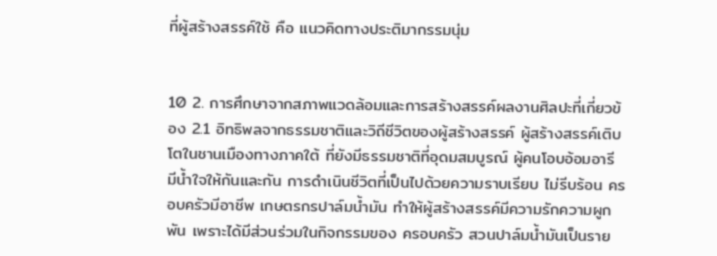ที่ผู้สร้างสรรค์ใช้ คือ แนวคิดทางประติมากรรมนุ่ม


10 2. การศึกษาจากสภาพแวดล้อมและการสร้างสรรค์ผลงานศิลปะที่เกี่ยวข้อง 2.1 อิทธิพลจากธรรมชาติและวิถีชีวิตของผู้สร้างสรรค์ ผู้สร้างสรรค์เติบโตในชานเมืองทางภาคใต้ ที่ยังมีธรรมชาติที่อุดมสมบูรณ์ ผู้คนโอบอ้อมอารี มีน้ำใจให้กันและกัน การดำเนินชีวิตที่เป็นไปด้วยความราบเรียบ ไม่รีบร้อน ครอบครัวมีอาชีพ เกษตรกรปาล์มน้ำมัน ทำให้ผู้สร้างสรรค์มีความรักความผูกพัน เพราะได้มีส่วนร่วมในกิจกรรมของ ครอบครัว สวนปาล์มน้ำมันเป็นราย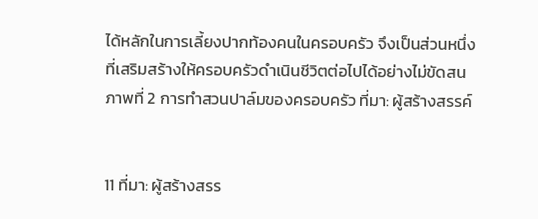ได้หลักในการเลี้ยงปากท้องคนในครอบครัว จึงเป็นส่วนหนึ่ง ที่เสริมสร้างให้ครอบครัวดำเนินชีวิตต่อไปได้อย่างไม่ขัดสน ภาพที่ 2 การทำสวนปาล์มของครอบครัว ที่มา: ผู้สร้างสรรค์


11 ที่มา: ผู้สร้างสรร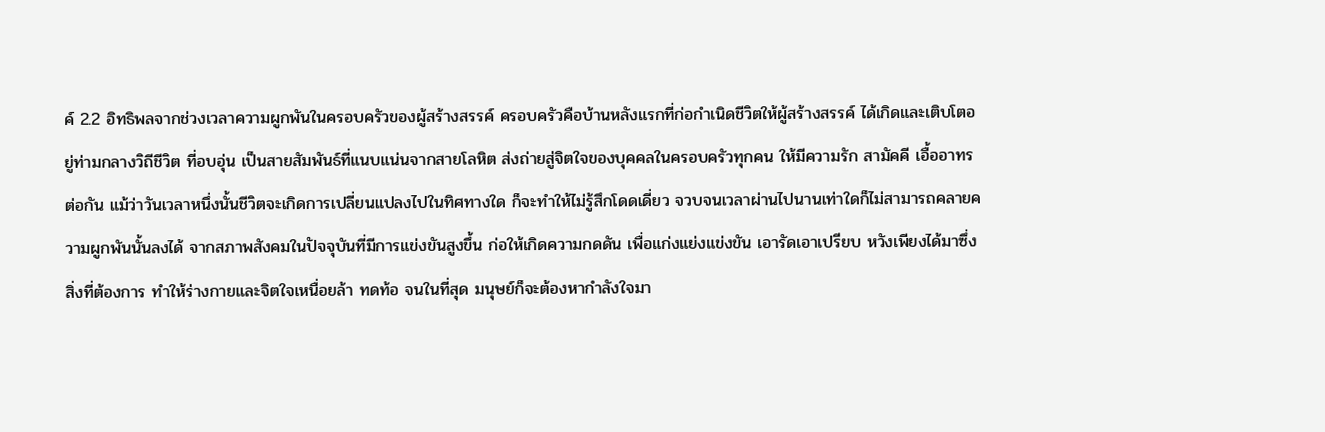ค์ 2.2 อิทธิพลจากช่วงเวลาความผูกพันในครอบครัวของผู้สร้างสรรค์ ครอบครัวคือบ้านหลังแรกที่ก่อกำเนิดชีวิตให้ผู้สร้างสรรค์ ได้เกิดและเติบโตอยู่ท่ามกลางวิถีชีวิต ที่อบอุ่น เป็นสายสัมพันธ์ที่แนบแน่นจากสายโลหิต ส่งถ่ายสู่จิตใจของบุคคลในครอบครัวทุกคน ให้มีความรัก สามัคคี เอื้ออาทรต่อกัน แม้ว่าวันเวลาหนึ่งนั้นชีวิตจะเกิดการเปลี่ยนแปลงไปในทิศทางใด ก็จะทำให้ไม่รู้สึกโดดเดี่ยว จวบจนเวลาผ่านไปนานเท่าใดก็ไม่สามารถคลายความผูกพันนั้นลงได้ จากสภาพสังคมในปัจจุบันที่มีการแข่งขันสูงขึ้น ก่อให้เกิดความกดดัน เพื่อแก่งแย่งแข่งขัน เอารัดเอาเปรียบ หวังเพียงได้มาซึ่งสิ่งที่ต้องการ ทำให้ร่างกายและจิตใจเหนื่อยล้า ทดท้อ จนในที่สุด มนุษย์ก็จะต้องหากำลังใจมา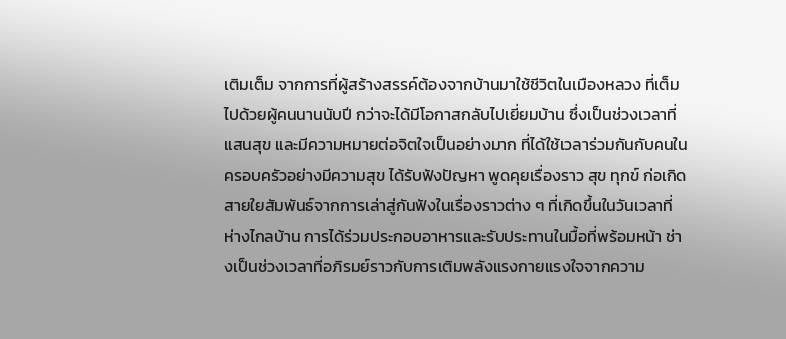เติมเต็ม จากการที่ผู้สร้างสรรค์ต้องจากบ้านมาใช้ชีวิตในเมืองหลวง ที่เต็มไปด้วยผู้คนนานนับปี กว่าจะได้มีโอกาสกลับไปเยี่ยมบ้าน ซึ่งเป็นช่วงเวลาที่แสนสุข และมีความหมายต่อจิตใจเป็นอย่างมาก ที่ได้ใช้เวลาร่วมกันกับคนในครอบครัวอย่างมีความสุข ได้รับฟังปัญหา พูดคุยเรื่องราว สุข ทุกข์ ก่อเกิดสายใยสัมพันธ์จากการเล่าสู่กันฟังในเรื่องราวต่าง ๆ ที่เกิดขึ้นในวันเวลาที่ห่างไกลบ้าน การได้ร่วมประกอบอาหารและรับประทานในมื้อที่พร้อมหน้า ช่างเป็นช่วงเวลาที่อภิรมย์ราวกับการเติมพลังแรงกายแรงใจจากความ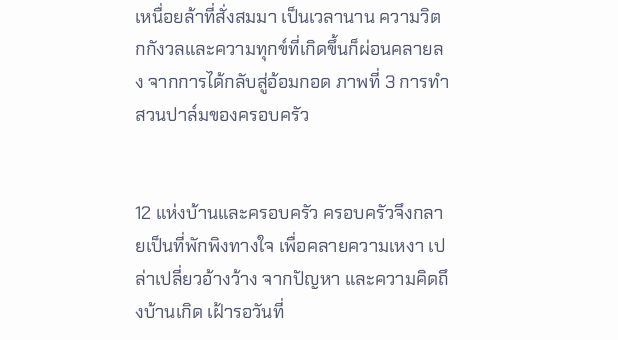เหนื่อยล้าที่สั่งสมมา เป็นเวลานาน ความวิตกกังวลและความทุกข์ที่เกิดขึ้นก็ผ่อนคลายลง จากการได้กลับสู่อ้อมกอด ภาพที่ 3 การทำสวนปาล์มของครอบครัว


12 แห่งบ้านและครอบครัว ครอบครัวจึงกลายเป็นที่พักพิงทางใจ เพื่อคลายความเหงา เปล่าเปลี่ยวอ้างว้าง จากปัญหา และความคิดถึงบ้านเกิด เฝ้ารอวันที่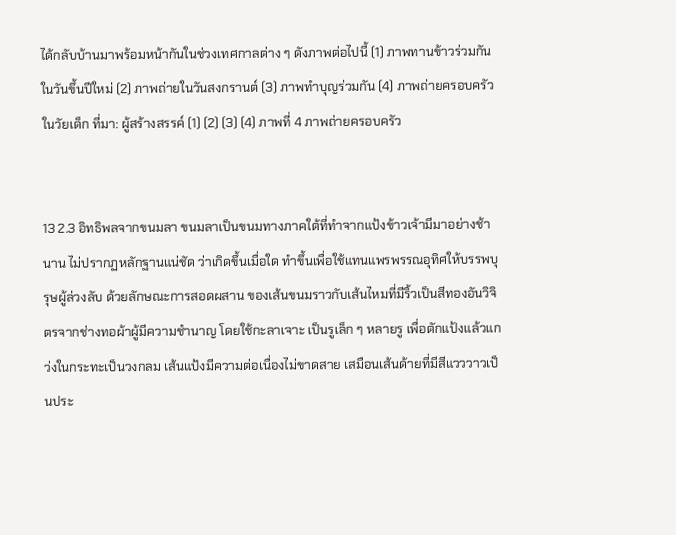ได้กลับบ้านมาพร้อมหน้ากันในช่วงเทศกาลต่าง ๆ ดังภาพต่อไปนี้ (1) ภาพทานข้าวร่วมกันในวันขึ้นปีใหม่ (2) ภาพถ่ายในวันสงกรานต์ (3) ภาพทำบุญร่วมกัน (4) ภาพถ่ายครอบครัวในวัยเด็ก ที่มา: ผู้สร้างสรรค์ (1) (2) (3) (4) ภาพที่ 4 ภาพถ่ายครอบครัว


13 2.3 อิทธิพลจากขนมลา ขนมลาเป็นขนมทางภาคใต้ที่ทำจากแป้งข้าวเจ้ามีมาอย่างช้านาน ไม่ปรากฏหลักฐานแน่ชัด ว่าเกิดขึ้นเมื่อใด ทำขึ้นเพื่อใช้แทนแพรพรรณอุทิศให้บรรพบุรุษผู้ล่วงลับ ด้วยลักษณะการสอดผสาน ของเส้นขนมราวกับเส้นไหมที่มีริ้วเป็นสีทองอันวิจิตรจากช่างทอผ้าผู้มีความชำนาญ โดยใช้กะลาเจาะ เป็นรูเล็ก ๆ หลายรู เพื่อตักแป้งแล้วแกว่งในกระทะเป็นวงกลม เส้นแป้งมีความต่อเนื่องไม่ขาดสาย เสมือนเส้นด้ายที่มีสีแวววาวเป็นประ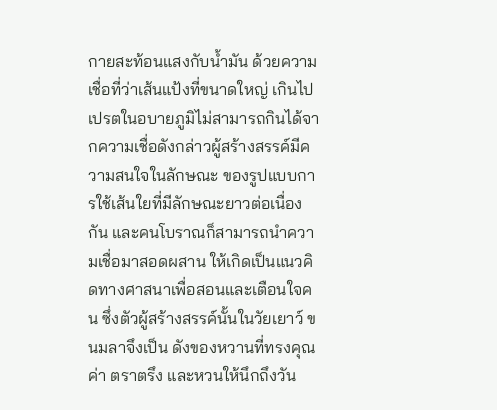กายสะท้อนแสงกับน้ำมัน ด้วยความเชื่อที่ว่าเส้นแป้งที่ขนาดใหญ่ เกินไปเปรตในอบายภูมิไม่สามารถกินได้จากความเชื่อดังกล่าวผู้สร้างสรรค์มีความสนใจในลักษณะ ของรูปแบบการใช้เส้นใยที่มีลักษณะยาวต่อเนื่องกัน และคนโบราณก็สามารถนำความเชื่อมาสอดผสาน ให้เกิดเป็นแนวคิดทางศาสนาเพื่อสอนและเตือนใจคน ซึ่งตัวผู้สร้างสรรค์นั้นในวัยเยาว์ ขนมลาจึงเป็น ดังของหวานที่ทรงคุณค่า ตราตรึง และหวนให้นึกถึงวัน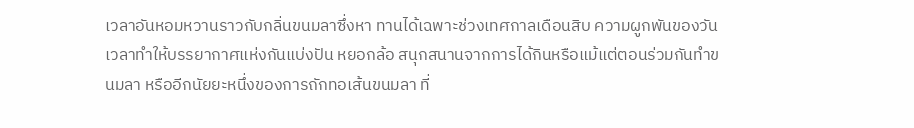เวลาอันหอมหวานราวกับกลิ่นขนมลาซึ่งหา ทานได้เฉพาะช่วงเทศกาลเดือนสิบ ความผูกพันของวันเวลาทำให้บรรยากาศแห่งกันแบ่งปัน หยอกล้อ สนุกสนานจากการได้กินหรือแม้แต่ตอนร่วมกันทำขนมลา หรืออีกนัยยะหนึ่งของการถักทอเส้นขนมลา ที่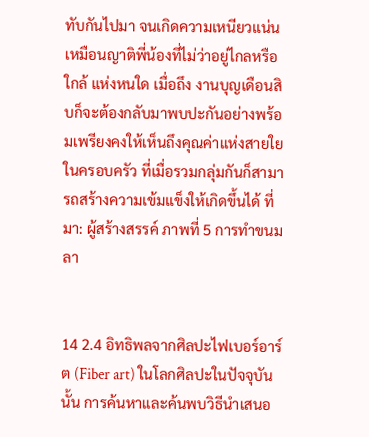ทับกันไปมา จนเกิดความเหนียวแน่น เหมือนญาติพี่น้องที่ไม่ว่าอยู่ไกลหรือใกล้ แห่งหนใด เมื่อถึง งานบุญเดือนสิบก็จะต้องกลับมาพบปะกันอย่างพร้อมเพรียงคงให้เห็นถึงคุณค่าแห่งสายใยในครอบครัว ที่เมื่อรวมกลุ่มกันก็สามารถสร้างความเข้มแข็งให้เกิดขึ้นได้ ที่มา: ผู้สร้างสรรค์ ภาพที่ 5 การทำขนมลา


14 2.4 อิทธิพลจากศิลปะไฟเบอร์อาร์ต (Fiber art) ในโลกศิลปะในปัจจุบันนั้น การค้นหาและค้นพบวิธีนำเสนอ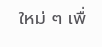ใหม่ ๆ เพื่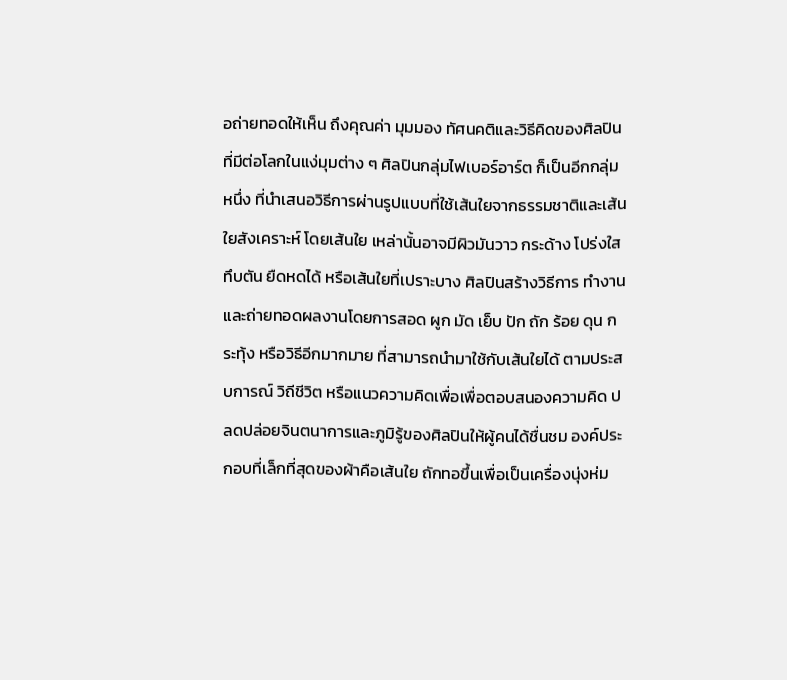อถ่ายทอดให้เห็น ถึงคุณค่า มุมมอง ทัศนคติและวิธีคิดของศิลปินที่มีต่อโลกในแง่มุมต่าง ๆ ศิลปินกลุ่มไฟเบอร์อาร์ต ก็เป็นอีกกลุ่มหนึ่ง ที่นำเสนอวิธีการผ่านรูปแบบที่ใช้เส้นใยจากธรรมชาติและเส้นใยสังเคราะห์ โดยเส้นใย เหล่านั้นอาจมีผิวมันวาว กระด้าง โปร่งใส ทึบตัน ยืดหดได้ หรือเส้นใยที่เปราะบาง ศิลปินสร้างวิธีการ ทำงานและถ่ายทอดผลงานโดยการสอด ผูก มัด เย็บ ปัก ถัก ร้อย ดุน กระทุ้ง หรือวิธีอีกมากมาย ที่สามารถนำมาใช้กับเส้นใยได้ ตามประสบการณ์ วิถีชีวิต หรือแนวความคิดเพื่อเพื่อตอบสนองความคิด ปลดปล่อยจินตนาการและภูมิรู้ของศิลปินให้ผู้คนได้ชื่นชม องค์ประกอบที่เล็กที่สุดของผ้าคือเส้นใย ถักทอขึ้นเพื่อเป็นเครื่องนุ่งห่ม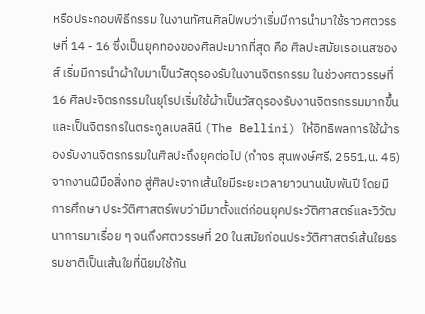หรือประกอบพิธีกรรม ในงานทัศนศิลป์พบว่าเริ่มมีการนำมาใช้ราวศตวรรษที่ 14 - 16 ซึ่งเป็นยุคทองของศิลปะมากที่สุด คือ ศิลปะสมัยเรอเนสซองส์ เริ่มมีการนำผ้าใบมาเป็นวัสดุรองรับในงานจิตรกรรม ในช่วงศตวรรษที่ 16 ศิลปะจิตรกรรมในยุโรปเริ่มใช้ผ้าเป็นวัสดุรองรับงานจิตรกรรมมากขึ้นและเป็นจิตรกรในตระกูลเบลลินี (The Bellini) ให้อิทธิพลการใช้ผ้ารองรับงานจิตรกรรมในศิลปะถึงยุคต่อไป (กําจร สุนพงษ์ศรี, 2551,น. 45) จากงานฝีมือสิ่งทอ สู่ศิลปะจากเส้นใยมีระยะเวลายาวนานนับพันปี โดยมีการศึกษา ประวัติศาสตร์พบว่ามีมาตั้งแต่ก่อนยุคประวัติศาสตร์และวิวัฒนาการมาเรื่อย ๆ จนถึงศตวรรษที่ 20 ในสมัยก่อนประวัติศาสตร์เส้นใยธรรมชาติเป็นเส้นใยที่นิยมใช้กัน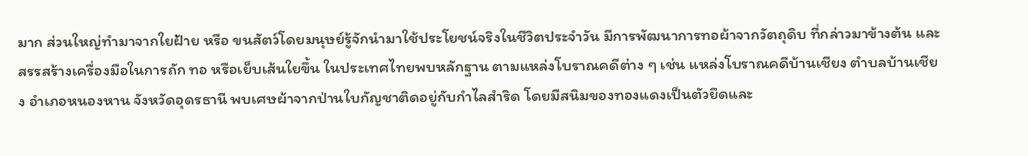มาก ส่วนใหญ่ทำมาจากใยฝ้าย หรือ ขนสัตว์โดยมนุษย์รู้จักนำมาใช้ประโยชน์จริงในชีวิตประจำวัน มีการพัฒนาการทอผ้าจากวัตถุดิบ ที่กล่าวมาข้างต้น และสรรสร้างเครื่องมือในการถัก ทอ หรือเย็บเส้นใยขึ้น ในประเทศไทยพบหลักฐาน ตามแหล่งโบราณคดีต่าง ๆ เช่น แหล่งโบราณคดีบ้านเชียง ตําบลบ้านเชียง อําเภอหนองหาน จังหวัดอุดรธานี พบเศษผ้าจากป่านใบกัญชาติดอยู่กับกําไลสําริด โดยมีสนิมของทองแดงเป็นตัวยึดและ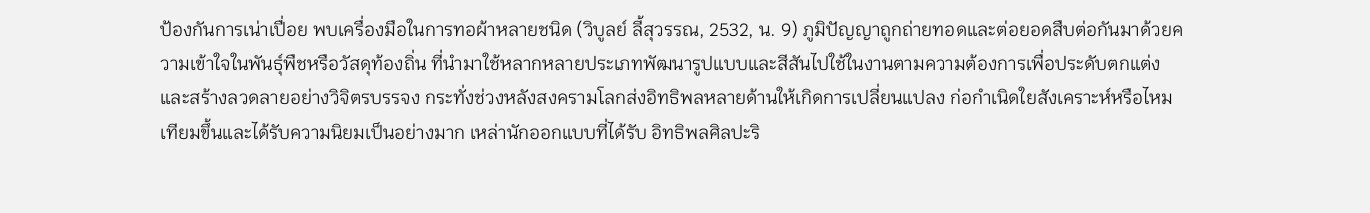ป้องกันการเน่าเปื่อย พบเครื่องมือในการทอผ้าหลายชนิด (วิบูลย์ ลี้สุวรรณ, 2532, น. 9) ภูมิปัญญาถูกถ่ายทอดและต่อยอดสืบต่อกันมาด้วยความเข้าใจในพันธุ์พืชหรือวัสดุท้องถิ่น ที่นำมาใช้หลากหลายประเภทพัฒนารูปแบบและสีสันไปใช้ในงานตามความต้องการเพื่อประดับตกแต่ง และสร้างลวดลายอย่างวิจิตรบรรจง กระทั่งช่วงหลังสงครามโลกส่งอิทธิพลหลายด้านให้เกิดการเปลี่ยนแปลง ก่อกำเนิดใยสังเคราะห์หรือไหมเทียมขึ้นและได้รับความนิยมเป็นอย่างมาก เหล่านักออกแบบที่ได้รับ อิทธิพลศิลปะริ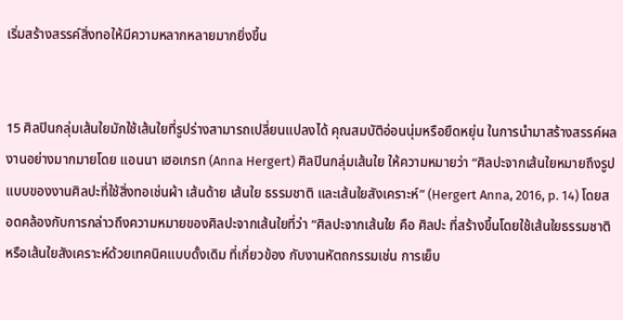เริ่มสร้างสรรค์สิ่งทอให้มีความหลากหลายมากยิ่งขึ้น


15 ศิลปินกลุ่มเส้นใยมักใช้เส้นใยที่รูปร่างสามารถเปลี่ยนแปลงได้ คุณสมบัติอ่อนนุ่มหรือยืดหยุ่น ในการนำมาสร้างสรรค์ผลงานอย่างมากมายโดย แอนนา เฮอเกรท (Anna Hergert) ศิลปินกลุ่มเส้นใย ให้ความหมายว่า “ศิลปะจากเส้นใยหมายถึงรูปแบบของงานศิลปะที่ใช้สิ่งทอเช่นผ้า เส้นด้าย เส้นใย ธรรมชาติ และเส้นใยสังเคราะห์” (Hergert Anna, 2016, p. 14) โดยสอดคล้องกับการกล่าวถึงความหมายของศิลปะจากเส้นใยที่ว่า “ศิลปะจากเส้นใย คือ ศิลปะ ที่สร้างขึ้นโดยใช้เส้นใยธรรมชาติหรือเส้นใยสังเคราะห์ด้วยเทคนิคแบบดั้งเดิม ที่เกี่ยวข้อง กับงานหัตถกรรมเช่น การเย็บ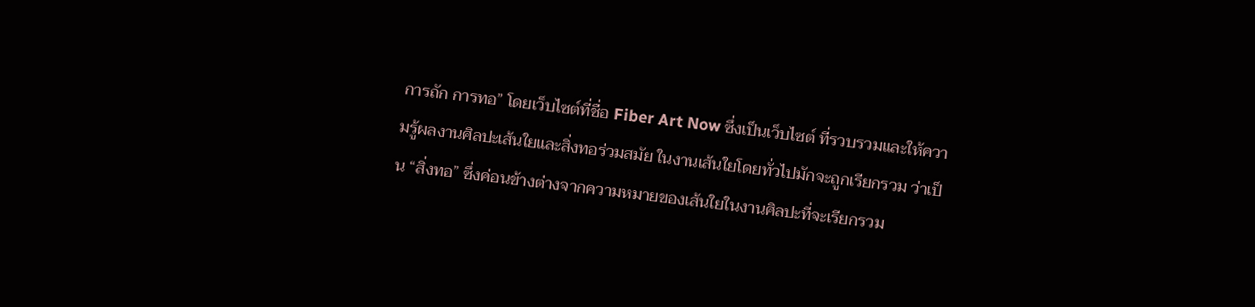การถัก การทอ” โดยเว็บไซต์ที่ชื่อ Fiber Art Now ซึ่งเป็นเว็บไซต์ ที่รวบรวมและให้ความรู้ผลงานศิลปะเส้นใยและสิ่งทอร่วมสมัย ในงานเส้นใยโดยทั่วไปมักจะถูกเรียกรวม ว่าเป็น “สิ่งทอ” ซึ่งค่อนข้างต่างจากความหมายของเส้นใยในงานศิลปะที่จะเรียกรวม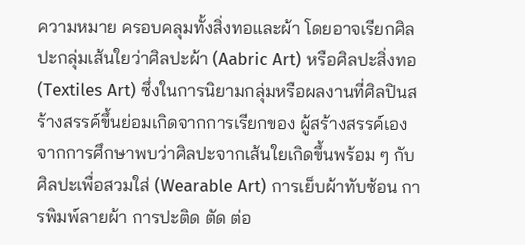ความหมาย ครอบคลุมทั้งสิ่งทอและผ้า โดยอาจเรียกศิลปะกลุ่มเส้นใยว่าศิลปะผ้า (Aabric Art) หรือศิลปะสิ่งทอ (Textiles Art) ซึ่งในการนิยามกลุ่มหรือผลงานที่ศิลปินสร้างสรรค์ขึ้นย่อมเกิดจากการเรียกของ ผู้สร้างสรรค์เอง จากการศึกษาพบว่าศิลปะจากเส้นใยเกิดขึ้นพร้อม ๆ กับศิลปะเพื่อสวมใส่ (Wearable Art) การเย็บผ้าทับซ้อน การพิมพ์ลายผ้า การปะติด ตัด ต่อ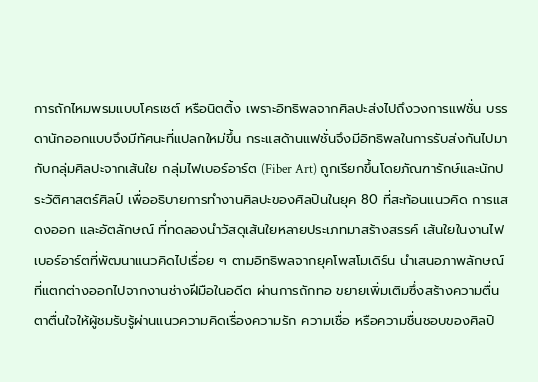การถักไหมพรมแบบโครเชต์ หรือนิตติ้ง เพราะอิทธิพลจากศิลปะส่งไปถึงวงการแฟชั่น บรรดานักออกแบบจึงมีทัศนะที่แปลกใหม่ขึ้น กระแสด้านแฟชั่นจึงมีอิทธิพลในการรับส่งกันไปมากับกลุ่มศิลปะจากเส้นใย กลุ่มไฟเบอร์อาร์ต (Fiber Art) ถูกเรียกขึ้นโดยภัณฑารักษ์และนักประวัติศาสตร์ศิลป์ เพื่ออธิบายการทำงานศิลปะของศิลปินในยุค 80 ที่สะท้อนแนวคิด การแสดงออก และอัตลักษณ์ ที่ทดลองนำวัสดุเส้นใยหลายประเภทมาสร้างสรรค์ เส้นใยในงานไฟเบอร์อาร์ตที่พัฒนาแนวคิดไปเรื่อย ๆ ตามอิทธิพลจากยุคโพสโมเดิร์น นำเสนอภาพลักษณ์ที่แตกต่างออกไปจากงานช่างฝีมือในอดีต ผ่านการถักทอ ขยายเพิ่มเติมซึ่งสร้างความตื่นตาตื่นใจให้ผู้ชมรับรู้ผ่านแนวความคิดเรื่องความรัก ความเชื่อ หรือความชื่นชอบของศิลปิ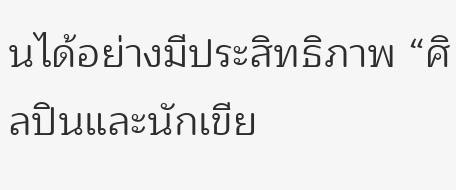นได้อย่างมีประสิทธิภาพ “ศิลปินและนักเขีย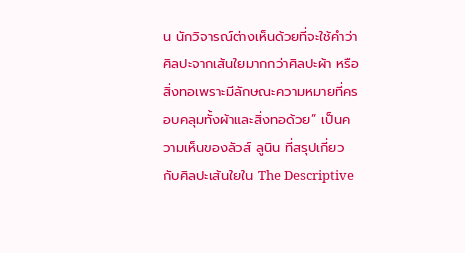น นักวิจารณ์ต่างเห็นด้วยที่จะใช้คำว่า ศิลปะจากเส้นใยมากกว่าศิลปะผ้า หรือสิ่งทอเพราะมีลักษณะความหมายที่ครอบคลุมทั้งผ้าและสิ่งทอด้วย” เป็นความเห็นของลัวส์ ลูนิน ที่สรุปเกี่ยวกับศิลปะเส้นใยใน The Descriptive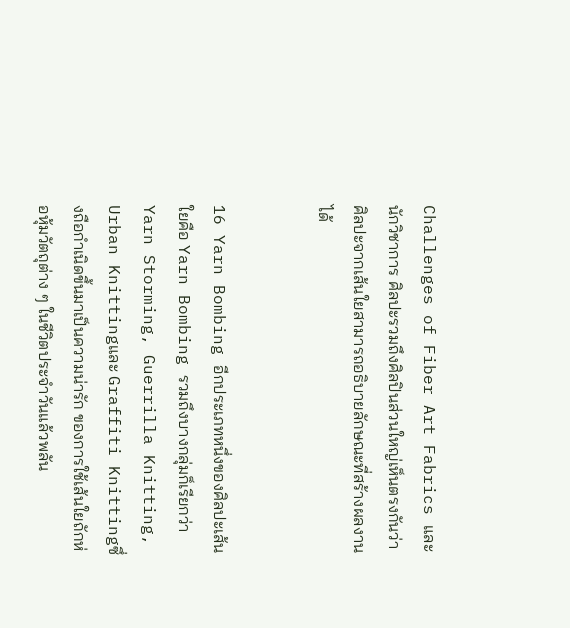Challenges of Fiber Art Fabrics และนักวิชาการ ศิลปะรวมถึงศิลปินส่วนใหญ่เห็นตรงกันว่าศิลปะจากเส้นใยสามารถอธิบายลักษณะที่สร้างผลงานได้


16 Yarn Bombing อีกประเภทหนึ่งของศิลปะเส้นใยคือ Yarn Bombing รวมถึงบางกลุ่มก็เรียกว่า Yarn Storming, Guerrilla Knitting, Urban Knittingและ Graffiti Knittingซึ่งถือกำเนิดขึ้นมาเป็นความน่ารัก ของการใช้เส้นใยถักห่อหุ้มวัตถุต่าง ๆ ในชีวิตประจำวันแล้วพลัน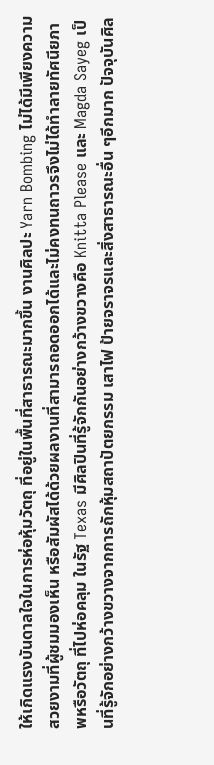ให้เกิดแรงบันดาลใจในการห่อหุ้มวัตถุ ที่อยู่ในพื้นที่สาธารณะมากขึ้น งานศิลปะ Yarn Bombing ไม่ได้มีเพียงความสวยงามที่ผู้ชมมองเห็น หรือสัมผัสได้ด้วยผลงานที่สามารถอดออกได้และไม่คงทนถาวรจึงไม่ได้ทำลายทัศนียภาพหรือวัตถุ ที่ไปห่อคลุม ในรัฐ Texas มีศิลปินที่รู้จักกันอย่างกว้างขวางคือ Knitta Please และ Magda Sayeg เป็นที่รู้จักอย่างกว้างขวางจากการถักหุ้มสถาปัตยกรรม เสาไฟ ป้ายจราจรและสิ่งสาธารณะอื่น ๆอีกมาก ปัจจุบันศิล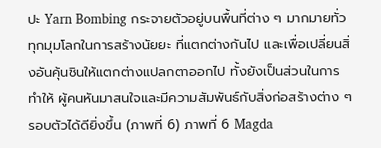ปะ Yarn Bombing กระจายตัวอยู่บนพื้นที่ต่าง ๆ มากมายทั่วทุกมุมโลกในการสร้างนัยยะ ที่แตกต่างกันไป และเพื่อเปลี่ยนสิ่งอันคุ้นชินให้แตกต่างแปลกตาออกไป ทั้งยังเป็นส่วนในการทำให้ ผู้คนหันมาสนใจและมีความสัมพันธ์กับสิ่งก่อสร้างต่าง ๆ รอบตัวได้ดียิ่งขึ้น (ภาพที่ 6) ภาพที่ 6 Magda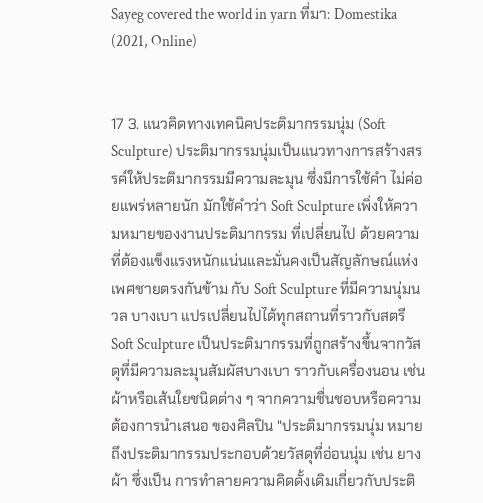Sayeg covered the world in yarn ที่มา: Domestika (2021, Online)


17 3. แนวคิดทางเทคนิคประติมากรรมนุ่ม (Soft Sculpture) ประติมากรรมนุ่มเป็นแนวทางการสร้างสรรค์ให้ประติมากรรมมีความละมุน ซึ่งมีการใช้คำ ไม่ค่อยแพร่หลายนัก มักใช้คำว่า Soft Sculpture เพิ่งให้ความหมายของงานประติมากรรม ที่เปลี่ยนไป ด้วยความที่ต้องแข็งแรงหนักแน่นและมั่นคงเป็นสัญลักษณ์แห่งเพศชายตรงกันข้าม กับ Soft Sculpture ที่มีความนุ่มนวล บางเบา แปรเปลี่ยนไปได้ทุกสถานที่ราวกับสตรี Soft Sculpture เป็นประติมากรรมที่ถูกสร้างขึ้นจากวัสดุที่มีความละมุนสัมผัสบางเบา ราวกับเครื่องนอน เช่น ผ้าหรือเส้นใยชนิดต่าง ๆ จากความชื่นชอบหรือความต้องการนำเสนอ ของศิลปิน "ประติมากรรมนุ่ม หมายถึงประติมากรรมประกอบด้วยวัสดุที่อ่อนนุ่ม เช่น ยาง ผ้า ซึ่งเป็น การทำลายความคิดดั้งเดิมเกี่ยวกับประติ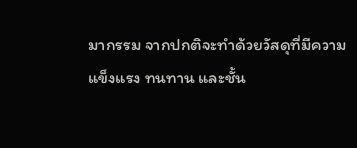มากรรม จากปกติจะทำด้วยวัสดุที่มีความแข็งแรง ทนทาน และชั้น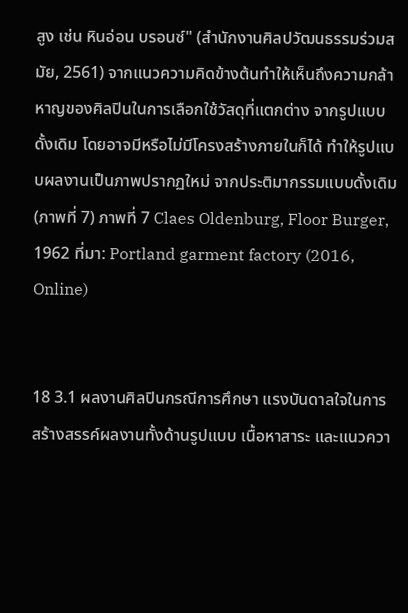สูง เช่น หินอ่อน บรอนซ์" (สำนักงานศิลปวัฒนธรรมร่วมสมัย, 2561) จากแนวความคิดข้างต้นทำให้เห็นถึงความกล้าหาญของศิลปินในการเลือกใช้วัสดุที่แตกต่าง จากรูปแบบดั้งเดิม โดยอาจมีหรือไม่มีโครงสร้างภายในก็ได้ ทำให้รูปแบบผลงานเป็นภาพปรากฏใหม่ จากประติมากรรมแบบดั้งเดิม (ภาพที่ 7) ภาพที่ 7 Claes Oldenburg, Floor Burger, 1962 ที่มา: Portland garment factory (2016, Online)


18 3.1 ผลงานศิลปินกรณีการศึกษา แรงบันดาลใจในการสร้างสรรค์ผลงานทั้งด้านรูปแบบ เนื้อหาสาระ และแนวควา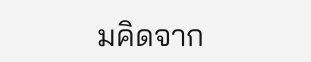มคิดจาก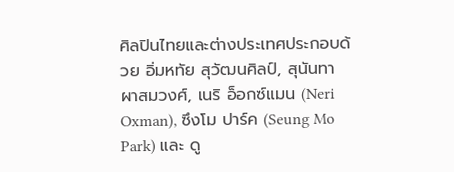ศิลปินไทยและต่างประเทศประกอบด้วย อิ่มหทัย สุวัฒนศิลป์, สุนันทา ผาสมวงศ์, เนริ อ็อกซ์แมน (Neri Oxman), ซึงโม ปาร์ค (Seung Mo Park) และ ดู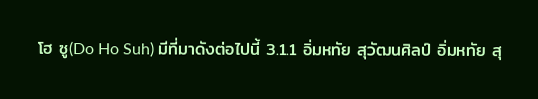โฮ ซู(Do Ho Suh) มีที่มาดังต่อไปนี้ 3.1.1 อิ่มหทัย สุวัฒนศิลป์ อิ่มหทัย สุ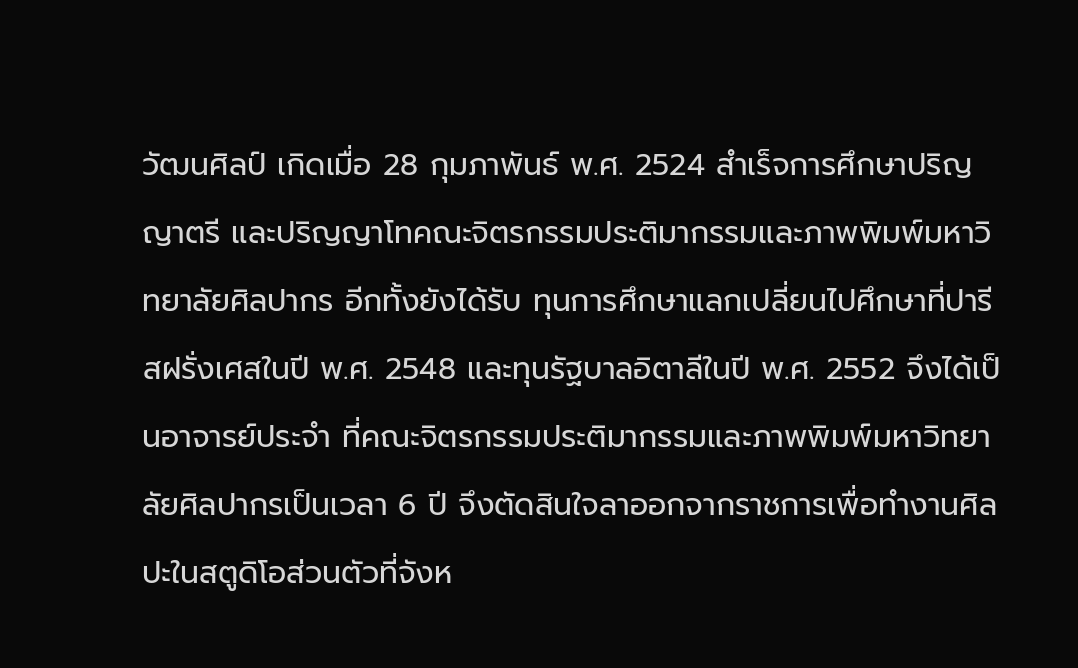วัฒนศิลป์ เกิดเมื่อ 28 กุมภาพันธ์ พ.ศ. 2524 สำเร็จการศึกษาปริญญาตรี และปริญญาโทคณะจิตรกรรมประติมากรรมและภาพพิมพ์มหาวิทยาลัยศิลปากร อีกทั้งยังได้รับ ทุนการศึกษาแลกเปลี่ยนไปศึกษาที่ปารีสฝรั่งเศสในปี พ.ศ. 2548 และทุนรัฐบาลอิตาลีในปี พ.ศ. 2552 จึงได้เป็นอาจารย์ประจำ ที่คณะจิตรกรรมประติมากรรมและภาพพิมพ์มหาวิทยาลัยศิลปากรเป็นเวลา 6 ปี จึงตัดสินใจลาออกจากราชการเพื่อทำงานศิลปะในสตูดิโอส่วนตัวที่จังห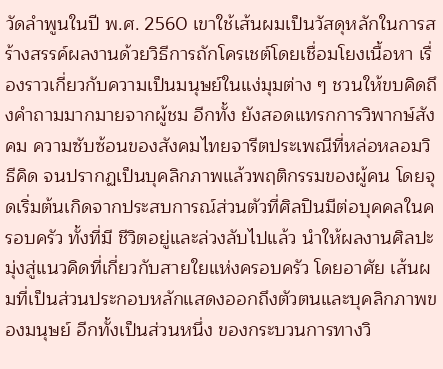วัดลำพูนในปี พ.ศ. 2560 เขาใช้เส้นผมเป็นวัสดุหลักในการสร้างสรรค์ผลงานด้วยวิธีการถักโครเชต์โดยเชื่อมโยงเนื้อหา เรื่องราวเกี่ยวกับความเป็นมนุษย์ในแง่มุมต่าง ๆ ชวนให้ขบคิดถึงคำถามมากมายจากผู้ชม อีกทั้ง ยังสอดแทรกการวิพากษ์สังคม ความซับซ้อนของสังคมไทยจารีตประเพณีที่หล่อหลอมวิธีคิด จนปรากฏเป็นบุคลิกภาพแล้วพฤติกรรมของผู้คน โดยจุดเริ่มต้นเกิดจากประสบการณ์ส่วนตัวที่ศิลปินมีต่อบุคคลในครอบครัว ทั้งที่มี ชีวิตอยู่และล่วงลับไปแล้ว นำให้ผลงานศิลปะมุ่งสู่แนวคิดที่เกี่ยวกับสายใยแห่งครอบครัว โดยอาศัย เส้นผมที่เป็นส่วนประกอบหลักแสดงออกถึงตัวตนและบุคลิกภาพของมนุษย์ อีกทั้งเป็นส่วนหนึ่ง ของกระบวนการทางวิ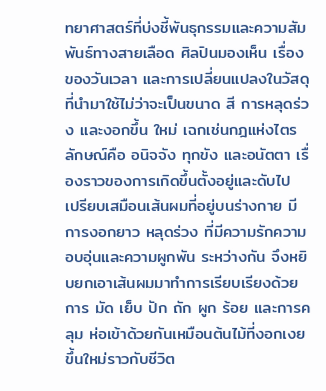ทยาศาสตร์ที่บ่งชี้พันธุกรรมและความสัมพันธ์ทางสายเลือด ศิลปินมองเห็น เรื่องของวันเวลา และการเปลี่ยนแปลงในวัสดุที่นำมาใช้ไม่ว่าจะเป็นขนาด สี การหลุดร่วง และงอกขึ้น ใหม่ เฉกเช่นกฎแห่งไตรลักษณ์คือ อนิจจัง ทุกขัง และอนัตตา เรื่องราวของการเกิดขึ้นตั้งอยู่และดับไป เปรียบเสมือนเส้นผมที่อยู่บนร่างกาย มีการงอกยาว หลุดร่วง ที่มีความรักความอบอุ่นและความผูกพัน ระหว่างกัน จึงหยิบยกเอาเส้นผมมาทำการเรียบเรียงด้วยการ มัด เย็บ ปัก ถัก ผูก ร้อย และการคลุม ห่อเข้าด้วยกันเหมือนต้นไม้ที่งอกเงยขึ้นใหม่ราวกับชีวิต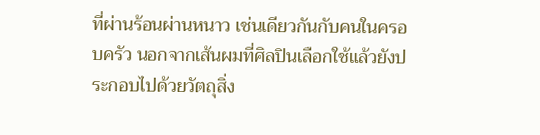ที่ผ่านร้อนผ่านหนาว เช่นเดียวกันกับคนในครอบครัว นอกจากเส้นผมที่ศิลปินเลือกใช้แล้วยังประกอบไปด้วยวัตถุสิ่ง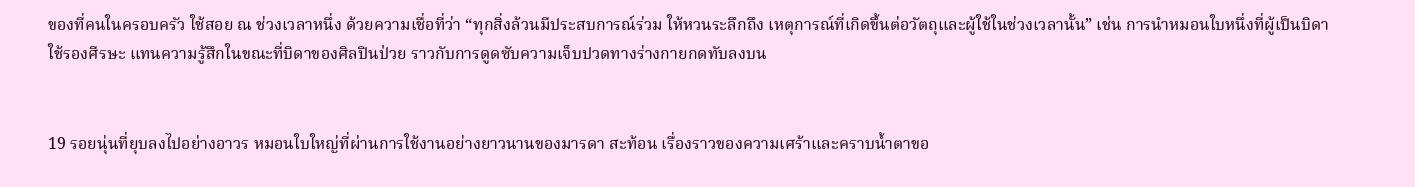ของที่คนในครอบครัว ใช้สอย ณ ช่วงเวลาหนึ่ง ด้วยความเชื่อที่ว่า “ทุกสิ่งล้วนมีประสบการณ์ร่วม ให้หวนระลึกถึง เหตุการณ์ที่เกิดขึ้นต่อวัตถุและผู้ใช้ในช่วงเวลานั้น” เช่น การนำหมอนใบหนึ่งที่ผู้เป็นบิดาใช้รองศีรษะ แทนความรู้สึกในขณะที่บิดาของศิลปินป่วย ราวกับการดูดซับความเจ็บปวดทางร่างกายกดทับลงบน


19 รอยนุ่นที่ยุบลงไปอย่างอาวร หมอนใบใหญ่ที่ผ่านการใช้งานอย่างยาวนานของมารดา สะท้อน เรื่องราวของความเศร้าและคราบน้ำตาขอ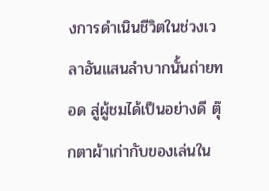งการดำเนินชีวิตในช่วงเวลาอันแสนลำบากนั้นถ่ายทอด สู่ผู้ชมได้เป็นอย่างดี ตุ๊กตาผ้าเก่ากับของเล่นใน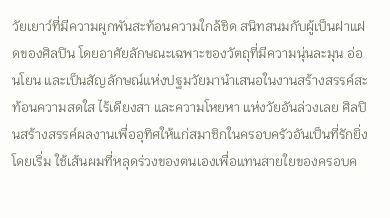วัยเยาว์ที่มีความผูกพันสะท้อนความใกล้ชิด สนิทสนมกับผู้เป็นฝาแฝดของศิลปิน โดยอาศัยลักษณะเฉพาะของวัตถุที่มีความนุ่นละมุน อ่อนโยน และเป็นสัญลักษณ์แห่งปฐมวัยมานำเสนอในงานสร้างสรรค์สะท้อนความสดใส ไร้เดียงสา และความโหยหา แห่งวัยอันล่วงเลย ศิลปินสร้างสรรค์ผลงานเพื่ออุทิศให้แก่สมาชิกในครอบครัวอันเป็นที่รักยิ่ง โดยเริ่ม ใช้เส้นผมที่หลุดร่วงของตนเองเพื่อแทนสายใยของครอบค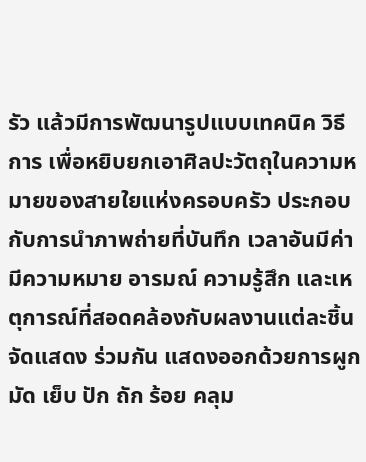รัว แล้วมีการพัฒนารูปแบบเทคนิค วิธีการ เพื่อหยิบยกเอาศิลปะวัตถุในความหมายของสายใยแห่งครอบครัว ประกอบกับการนำภาพถ่ายที่บันทึก เวลาอันมีค่า มีความหมาย อารมณ์ ความรู้สึก และเหตุการณ์ที่สอดคล้องกับผลงานแต่ละชิ้นจัดแสดง ร่วมกัน แสดงออกด้วยการผูก มัด เย็บ ปัก ถัก ร้อย คลุม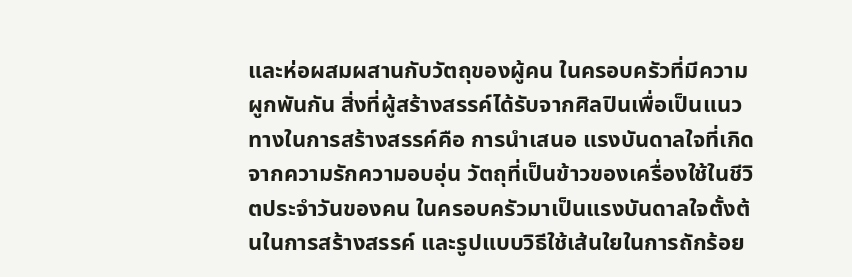และห่อผสมผสานกับวัตถุของผู้คน ในครอบครัวที่มีความผูกพันกัน สิ่งที่ผู้สร้างสรรค์ได้รับจากศิลปินเพื่อเป็นแนวทางในการสร้างสรรค์คือ การนำเสนอ แรงบันดาลใจที่เกิดจากความรักความอบอุ่น วัตถุที่เป็นข้าวของเครื่องใช้ในชีวิตประจำวันของคน ในครอบครัวมาเป็นแรงบันดาลใจตั้งต้นในการสร้างสรรค์ และรูปแบบวิธีใช้เส้นใยในการถักร้อย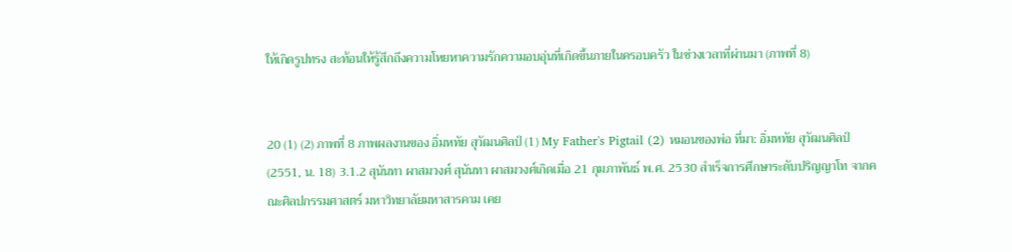ให้เกิดรูปทรง สะท้อนให้รู้สึกถึงความโหยหาความรักความอบอุ่นที่เกิดขึ้นภายในครอบครัว ในช่วงเวลาที่ผ่านมา (ภาพที่ 8)


20 (1) (2) ภาพที่ 8 ภาพผลงานของ อิ่มหทัย สุวัฒนศิลป์ (1) My Father's Pigtail (2) หมอนของพ่อ ที่มา: อิ่มหทัย สุวัฒนศิลป์(2551, น. 18) 3.1.2 สุนันทา ผาสมวงศ์ สุนันทา ผาสมวงศ์เกิดเมื่อ 21 กุมภาพันธ์ พ.ศ. 2530 สำเร็จการศึกษาระดับปริญญาโท จากคณะศิลปกรรมศาสตร์ มหาวิทยาลัยมหาสารคาม เคย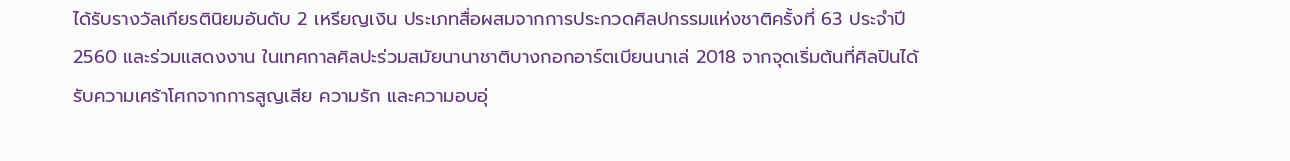ได้รับรางวัลเกียรตินิยมอันดับ 2 เหรียญเงิน ประเภทสื่อผสมจากการประกวดศิลปกรรมแห่งชาติครั้งที่ 63 ประจำปี 2560 และร่วมแสดงงาน ในเทศกาลศิลปะร่วมสมัยนานาชาติบางกอกอาร์ตเบียนนาเล่ 2018 จากจุดเริ่มต้นที่ศิลปินได้รับความเศร้าโศกจากการสูญเสีย ความรัก และความอบอุ่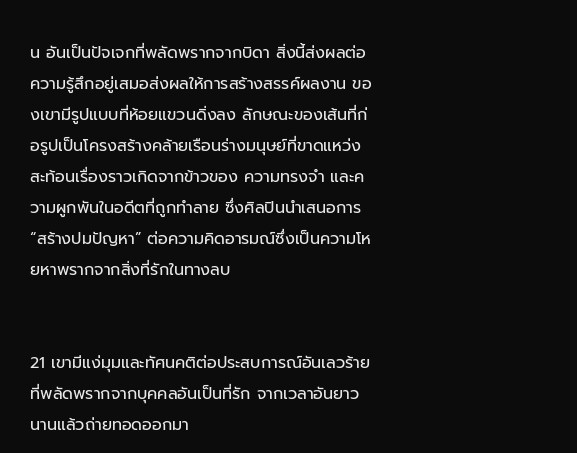น อันเป็นปัจเจกที่พลัดพรากจากบิดา สิ่งนี้ส่งผลต่อความรู้สึกอยู่เสมอส่งผลให้การสร้างสรรค์ผลงาน ของเขามีรูปแบบที่ห้อยแขวนดิ่งลง ลักษณะของเส้นที่ก่อรูปเป็นโครงสร้างคล้ายเรือนร่างมนุษย์ที่ขาดแหว่ง สะท้อนเรื่องราวเกิดจากข้าวของ ความทรงจำ และความผูกพันในอดีตที่ถูกทำลาย ซึ่งศิลปินนำเสนอการ “สร้างปมปัญหา” ต่อความคิดอารมณ์ซึ่งเป็นความโหยหาพรากจากสิ่งที่รักในทางลบ


21 เขามีแง่มุมและทัศนคติต่อประสบการณ์อันเลวร้ายที่พลัดพรากจากบุคคลอันเป็นที่รัก จากเวลาอันยาวนานแล้วถ่ายทอดออกมา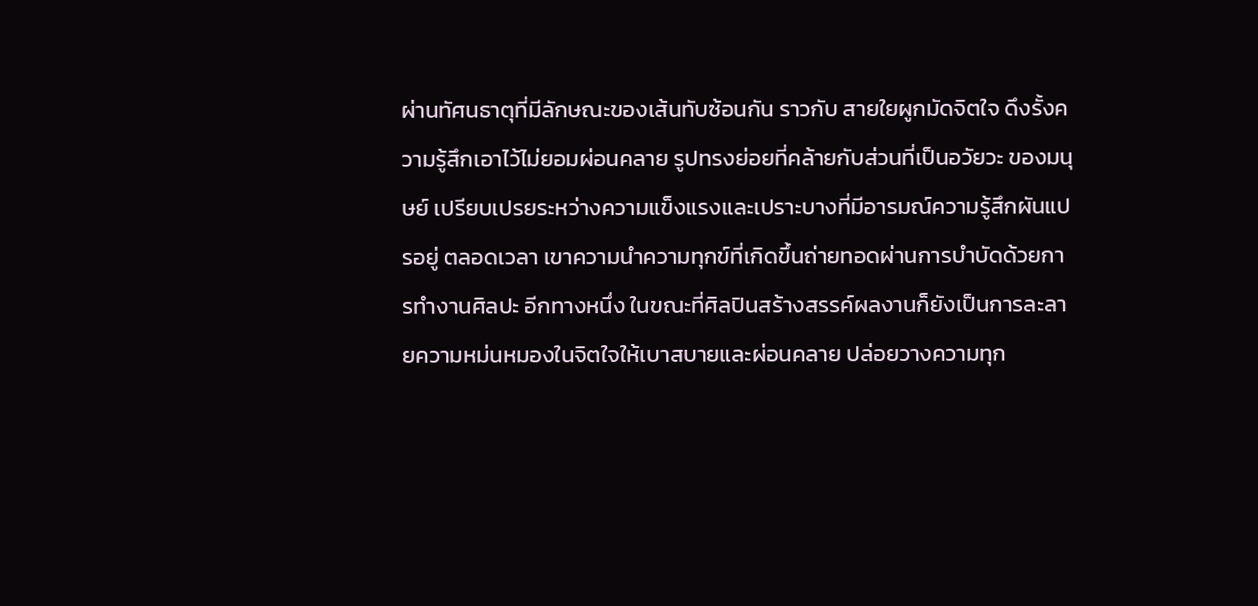ผ่านทัศนธาตุที่มีลักษณะของเส้นทับซ้อนกัน ราวกับ สายใยผูกมัดจิตใจ ดึงรั้งความรู้สึกเอาไว้ไม่ยอมผ่อนคลาย รูปทรงย่อยที่คล้ายกับส่วนที่เป็นอวัยวะ ของมนุษย์ เปรียบเปรยระหว่างความแข็งแรงและเปราะบางที่มีอารมณ์ความรู้สึกผันแปรอยู่ ตลอดเวลา เขาความนำความทุกข์ที่เกิดขึ้นถ่ายทอดผ่านการบำบัดด้วยการทำงานศิลปะ อีกทางหนึ่ง ในขณะที่ศิลปินสร้างสรรค์ผลงานก็ยังเป็นการละลายความหม่นหมองในจิตใจให้เบาสบายและผ่อนคลาย ปล่อยวางความทุก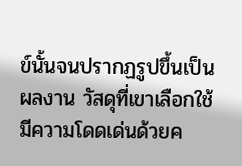ข์นั้นจนปรากฏรูปขึ้นเป็นผลงาน วัสดุที่เขาเลือกใช้มีความโดดเด่นด้วยค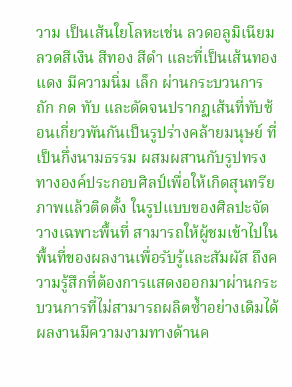วาม เป็นเส้นใยโลหะเช่น ลวดอลูมิเนียม ลวดสีเงิน สีทอง สีดำ และที่เป็นเส้นทองแดง มีความนิ่ม เล็ก ผ่านกระบวนการถัก กด ทับ และดัดจนปรากฏเส้นที่ทับซ้อนเกี่ยวพันกันเป็นรูปร่างคล้ายมนุษย์ ที่เป็นกึ่งนามธรรม ผสมผสานกับรูปทรงทางองค์ประกอบศิลป์เพื่อให้เกิดสุนทรียภาพแล้วติดตั้ง ในรูปแบบของศิลปะจัดวางเฉพาะพื้นที่ สามารถให้ผู้ชมเข้าไปในพื้นที่ของผลงานเพื่อรับรู้และสัมผัส ถึงความรู้สึกที่ต้องการแสดงออกมาผ่านกระบวนการที่ไม่สามารถผลิตซ้ำอย่างเดิมได้ ผลงานมีความงามทางด้านค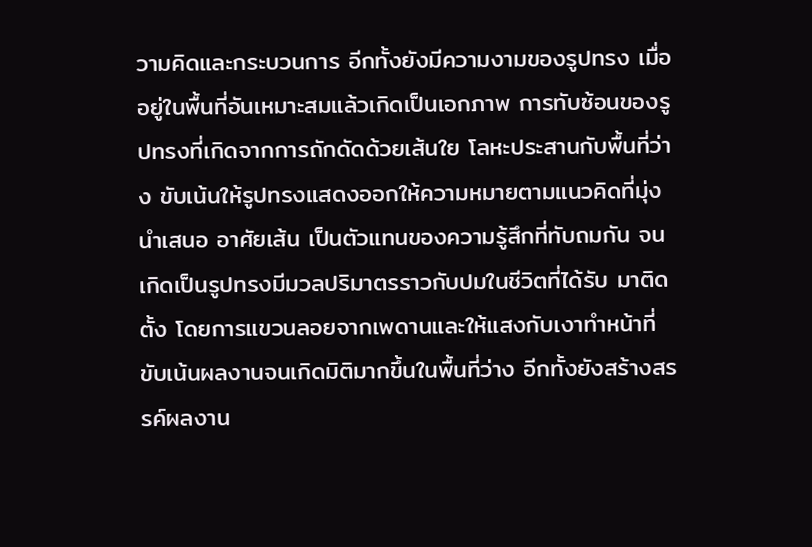วามคิดและกระบวนการ อีกทั้งยังมีความงามของรูปทรง เมื่ออยู่ในพื้นที่อันเหมาะสมแล้วเกิดเป็นเอกภาพ การทับซ้อนของรูปทรงที่เกิดจากการถักดัดด้วยเส้นใย โลหะประสานกับพื้นที่ว่าง ขับเน้นให้รูปทรงแสดงออกให้ความหมายตามแนวคิดที่มุ่งนำเสนอ อาศัยเส้น เป็นตัวแทนของความรู้สึกที่ทับถมกัน จนเกิดเป็นรูปทรงมีมวลปริมาตรราวกับปมในชีวิตที่ได้รับ มาติดตั้ง โดยการแขวนลอยจากเพดานและให้แสงกับเงาทำหน้าที่ขับเน้นผลงานจนเกิดมิติมากขึ้นในพื้นที่ว่าง อีกทั้งยังสร้างสรรค์ผลงาน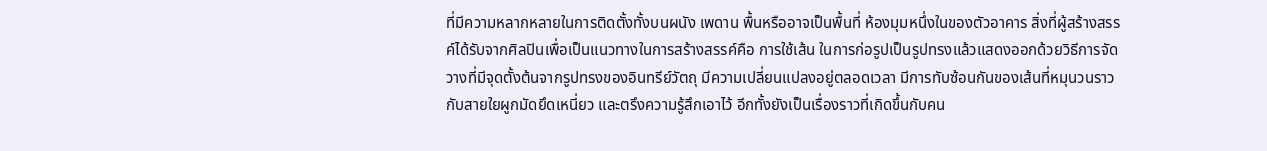ที่มีความหลากหลายในการติดตั้งทั้งบนผนัง เพดาน พื้นหรืออาจเป็นพื้นที่ ห้องมุมหนึ่งในของตัวอาคาร สิ่งที่ผู้สร้างสรรค์ได้รับจากศิลปินเพื่อเป็นแนวทางในการสร้างสรรค์คือ การใช้เส้น ในการก่อรูปเป็นรูปทรงแล้วแสดงออกด้วยวิธีการจัดวางที่มีจุดตั้งต้นจากรูปทรงของอินทรีย์วัตถุ มีความเปลี่ยนแปลงอยู่ตลอดเวลา มีการทับซ้อนกันของเส้นที่หมุนวนราวกับสายใยผูกมัดยึดเหนี่ยว และตรึงความรู้สึกเอาไว้ อีกทั้งยังเป็นเรื่องราวที่เกิดขึ้นกับคน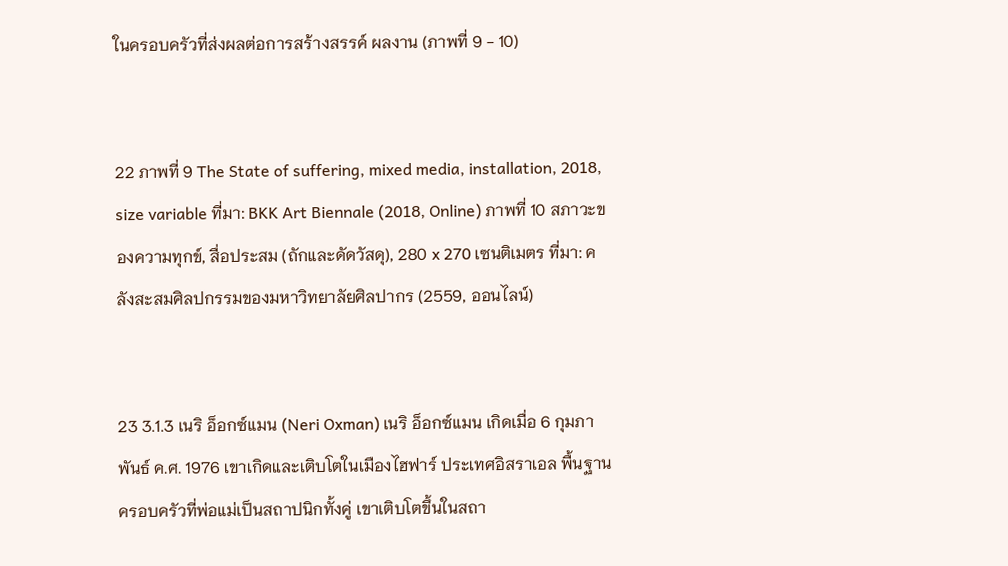ในครอบครัวที่ส่งผลต่อการสร้างสรรค์ ผลงาน (ภาพที่ 9 - 10)


22 ภาพที่ 9 The State of suffering, mixed media, installation, 2018, size variable ที่มา: BKK Art Biennale (2018, Online) ภาพที่ 10 สภาวะของความทุกข์, สื่อประสม (ถักและดัดวัสดุ), 280 x 270 เซนติเมตร ที่มา: คลังสะสมศิลปกรรมของมหาวิทยาลัยศิลปากร (2559, ออนไลน์)


23 3.1.3 เนริ อ็อกซ์แมน (Neri Oxman) เนริ อ็อกซ์แมน เกิดเมื่อ 6 กุมภาพันธ์ ค.ศ. 1976 เขาเกิดและเติบโตในเมืองไฮฟาร์ ประเทศอิสราเอล พื้นฐานครอบครัวที่พ่อแม่เป็นสถาปนิกทั้งคู่ เขาเติบโตขึ้นในสถา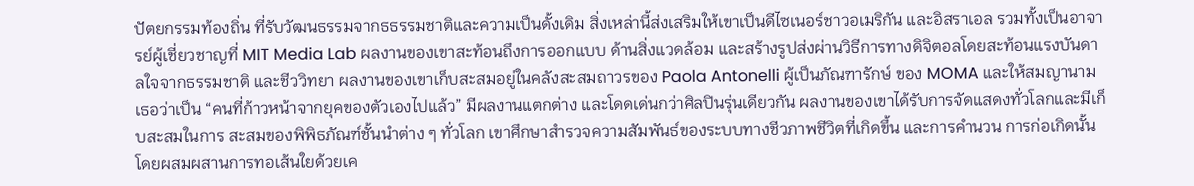ปัตยกรรมท้องถิ่น ที่รับวัฒนธรรมจากธธรรมชาติและความเป็นดั้งเดิม สิ่งเหล่านี้ส่งเสริมให้เขาเป็นดีไซเนอร์ชาวอเมริกัน และอิสราเอล รวมทั้งเป็นอาจารย์ผู้เชี่ยวชาญที่ MIT Media Lab ผลงานของเขาสะท้อนถึงการออกแบบ ด้านสิ่งแวดล้อม และสร้างรูปส่งผ่านวิธีการทางดิจิตอลโดยสะท้อนแรงบันดาลใจจากธรรมชาติ และชีววิทยา ผลงานของเขาเก็บสะสมอยู่ในคลังสะสมถาวรของ Paola Antonelli ผู้เป็นภัณฑารักษ์ ของ MOMA และให้สมญานามเธอว่าเป็น “คนที่ก้าวหน้าจากยุคของตัวเองไปแล้ว” มีผลงานแตกต่าง และโดดเด่นกว่าศิลปินรุ่นเดียวกัน ผลงานของเขาได้รับการจัดแสดงทั่วโลกและมีเก็บสะสมในการ สะสมของพิพิธภัณฑ์ชั้นนำต่าง ๆ ทั่วโลก เขาศึกษาสำรวจความสัมพันธ์ของระบบทางชีวภาพชีวิตที่เกิดขึ้น และการคำนวน การก่อเกิดนั้นโดยผสมผสานการทอเส้นใยด้วยเค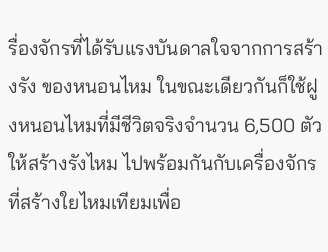รื่องจักรที่ได้รับแรงบันดาลใจจากการสร้างรัง ของหนอนไหม ในขณะเดียวกันก็ใช้ฝูงหนอนไหมที่มีชีวิตจริงจำนวน 6,500 ตัว ให้สร้างรังไหม ไปพร้อมกันกับเครื่องจักรที่สร้างใยไหมเทียมเพื่อ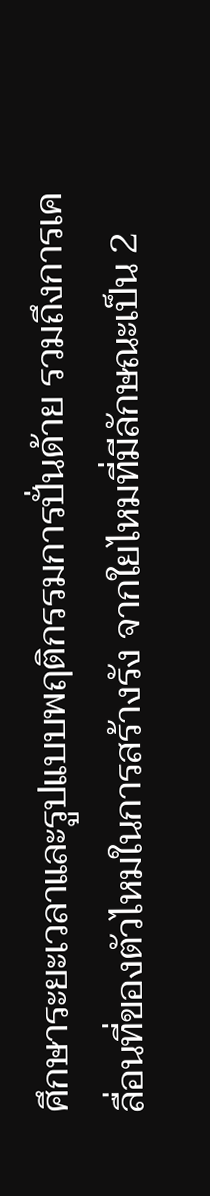ศึกษาระยะเวลาและรูปแบบพฤติกรรมการปั่นด้าย รวมถึงการเคลื่อนที่ของตัวไหมในการสร้างรัง จากใยไหมที่มีลักษณะเป็น 2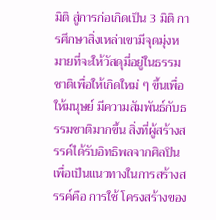มิติ สู่การก่อเกิดเป็น 3 มิติ การศึกษาสิ่งเหล่าเขามีจุดมุ่งหมายที่จะให้วัสดุมี่อยู่ในธรรมชาติเพื่อให้เกิดใหม่ ๆ ขึ้นเพื่อให้มนุษย์ มีความสัมพันธ์กับธรรมชาติมากขึ้น สิ่งที่ผู้สร้างสรรค์ได้รับอิทธิพลจากศิลปินเพื่อเป็นแนวทางในการสร้างสรรค์คือ การใช้ โครงสร้างของ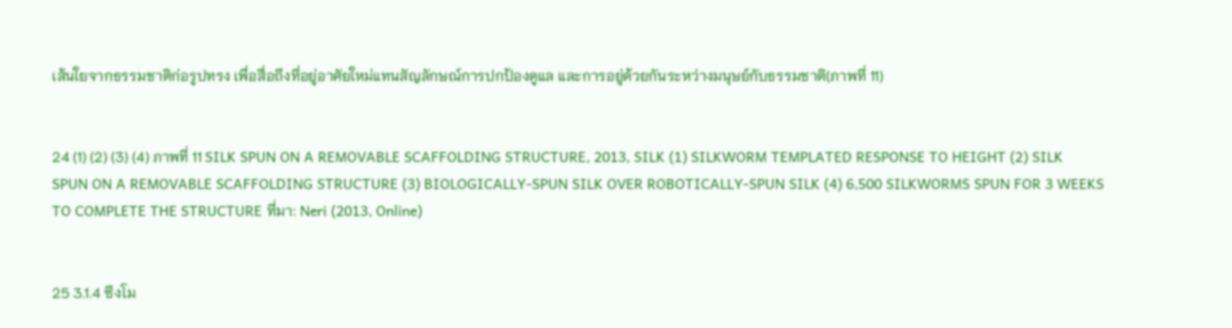เส้นใยจากธรรมชาติก่อรูปทรง เพื่อสื่อถึงที่อยู่อาศัยใหม่แทนสัญลักษณ์การปกป้องดูแล และการอยู่ด้วยกันระหว่างมนุษย์กับธรรมชาติ(ภาพที่ 11)


24 (1) (2) (3) (4) ภาพที่ 11 SILK SPUN ON A REMOVABLE SCAFFOLDING STRUCTURE, 2013, SILK (1) SILKWORM TEMPLATED RESPONSE TO HEIGHT (2) SILK SPUN ON A REMOVABLE SCAFFOLDING STRUCTURE (3) BIOLOGICALLY-SPUN SILK OVER ROBOTICALLY-SPUN SILK (4) 6,500 SILKWORMS SPUN FOR 3 WEEKS TO COMPLETE THE STRUCTURE ที่มา: Neri (2013, Online)


25 3.1.4 ซึงโม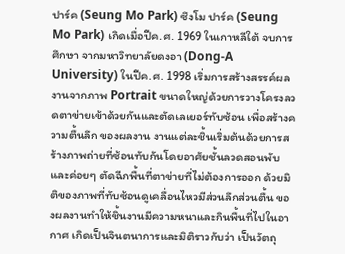ปาร์ค (Seung Mo Park) ซึงโม ปาร์ค (Seung Mo Park) เกิดเมื่อปีค.ศ. 1969 ในเกาหลีใต้ จบการศึกษา จากมหาวิทยาลัยดงอา (Dong-A University) ในปีค.ศ. 1998 เริ่มการสร้างสรรค์ผลงานจากภาพ Portrait ขนาดใหญ่ด้วยการวางโครงลวดตาข่ายเข้าด้วยกันและตัดเลเยอร์ทับซ้อน เพื่อสร้างความตื้นลึก ของผลงาน งานแต่ละชิ้นเริ่มต้นด้วยการสร้างภาพถ่ายที่ซ้อนทับกันโดยอาศัยชั้นลวดสอนพับ และค่อยๆ ตัดฉีกพื้นที่ตาข่ายที่ไม่ต้องการออก ด้วยมิติของภาพที่ทับซ้อนดูเคลื่อนไหวมีส่วนลึกส่วนตื้น ของผลงานทำให้ชิ้นงานมีความหนาและกินพื้นที่ไปในอากาศ เกิดเป็นจินตนาการและมิติราวกับว่า เป็นวัตถุ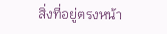สิ่งที่อยู่ตรงหน้า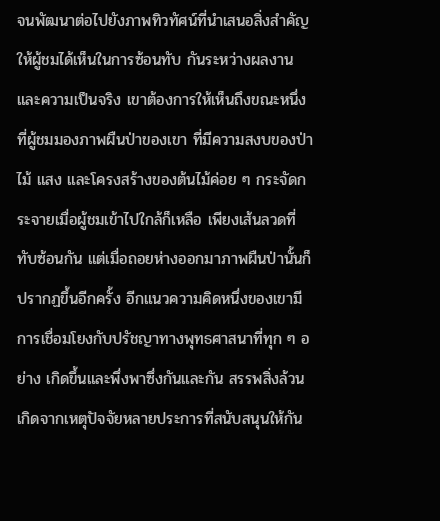จนพัฒนาต่อไปยังภาพทิวทัศน์ที่นำเสนอสิ่งสำคัญให้ผู้ชมได้เห็นในการซ้อนทับ กันระหว่างผลงานและความเป็นจริง เขาต้องการให้เห็นถึงขณะหนึ่งที่ผู้ชมมองภาพผืนป่าของเขา ที่มีความสงบของป่าไม้ แสง และโครงสร้างของต้นไม้ค่อย ๆ กระจัดกระจายเมื่อผู้ชมเข้าไปใกล้ก็เหลือ เพียงเส้นลวดที่ทับซ้อนกัน แต่เมื่อถอยห่างออกมาภาพผืนป่านั้นก็ปรากฏขึ้นอีกครั้ง อีกแนวความคิดหนึ่งของเขามีการเชื่อมโยงกับปรัชญาทางพุทธศาสนาที่ทุก ๆ อย่าง เกิดขึ้นและพึ่งพาซึ่งกันและกัน สรรพสิ่งล้วนเกิดจากเหตุปัจจัยหลายประการที่สนับสนุนให้กัน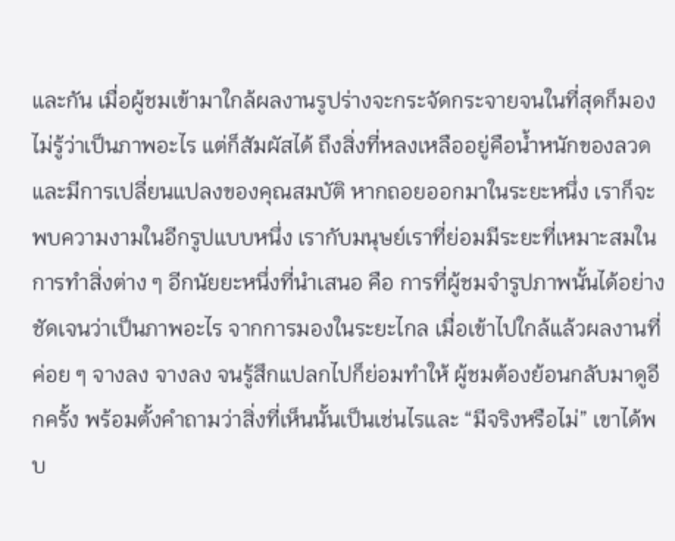และกัน เมื่อผู้ชมเข้ามาใกล้ผลงานรูปร่างจะกระจัดกระจายจนในที่สุดก็มองไม่รู้ว่าเป็นภาพอะไร แต่ก็สัมผัสได้ ถึงสิ่งที่หลงเหลืออยู่คือน้ำหนักของลวดและมีการเปลี่ยนแปลงของคุณสมบัติ หากถอยออกมาในระยะหนึ่ง เราก็จะพบความงามในอีกรูปแบบหนึ่ง เรากับมนุษย์เราที่ย่อมมีระยะที่เหมาะสมในการทำสิ่งต่าง ๆ อีกนัยยะหนึ่งที่นำเสนอ คือ การที่ผู้ชมจำรูปภาพนั้นได้อย่างชัดเจนว่าเป็นภาพอะไร จากการมองในระยะไกล เมื่อเข้าไปใกล้แล้วผลงานที่ค่อย ๆ จางลง จางลง จนรู้สึกแปลกไปก็ย่อมทำให้ ผู้ชมต้องย้อนกลับมาดูอีกครั้ง พร้อมตั้งคำถามว่าสิ่งที่เห็นนั้นเป็นเช่นไรและ “มีจริงหรือไม่” เขาได้พบ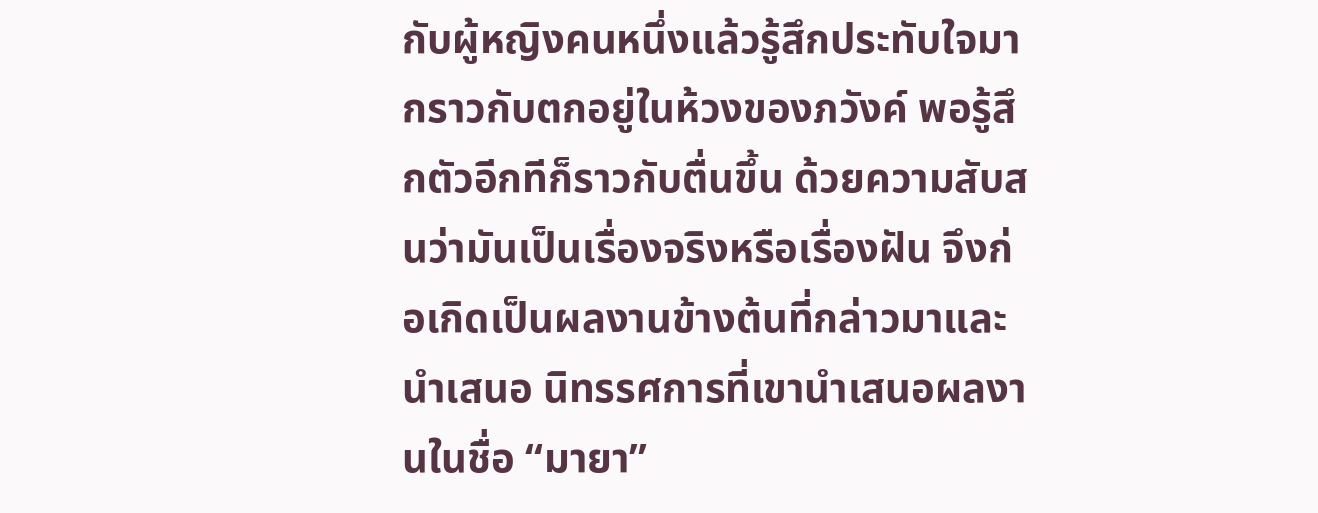กับผู้หญิงคนหนึ่งแล้วรู้สึกประทับใจมากราวกับตกอยู่ในห้วงของภวังค์ พอรู้สึกตัวอีกทีก็ราวกับตื่นขึ้น ด้วยความสับสนว่ามันเป็นเรื่องจริงหรือเรื่องฝัน จึงก่อเกิดเป็นผลงานข้างต้นที่กล่าวมาและนำเสนอ นิทรรศการที่เขานำเสนอผลงานในชื่อ “มายา”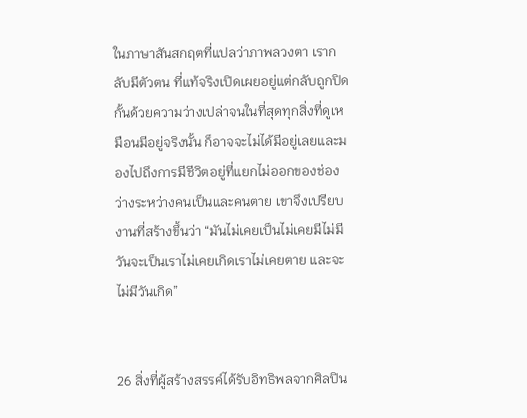ในภาษาสันสกฤตที่แปลว่าภาพลวงตา เรากลับมีตัวตน ที่แท้จริงเปิดเผยอยู่แต่กลับถูกปิดกั้นด้วยความว่างเปล่าจนในที่สุดทุกสิ่งที่ดูเหมือนมีอยู่จริงนั้น ก็อาจจะไม่ได้มีอยู่เลยและมองไปถึงการมีชีวิตอยู่ที่แยกไม่ออกของช่องว่างระหว่างคนเป็นและคนตาย เขาจึงเปรียบงานที่สร้างขึ้นว่า “มันไม่เคยเป็นไม่เคยมีไม่มีวันจะเป็นเราไม่เคยเกิดเราไม่เคยตาย และจะไม่มีวันเกิด”


26 สิ่งที่ผู้สร้างสรรค์ได้รับอิทธิพลจากศิลปิน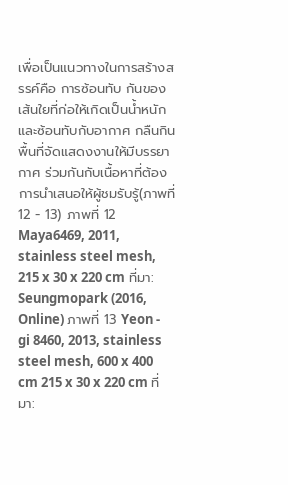เพื่อเป็นแนวทางในการสร้างสรรค์คือ การซ้อนทับ กันของเส้นใยที่ก่อให้เกิดเป็นน้ำหนัก และซ้อนทับกับอากาศ กลืนกินพื้นที่จัดแสดงงานให้มีบรรยากาศ ร่วมกันกับเนื้อหาที่ต้องการนำเสนอให้ผู้ชมรับรู้(ภาพที่ 12 - 13) ภาพที่ 12 Maya6469, 2011, stainless steel mesh, 215 x 30 x 220 cm ที่มา: Seungmopark (2016, Online) ภาพที่ 13 Yeon - gi 8460, 2013, stainless steel mesh, 600 x 400 cm 215 x 30 x 220 cm ที่มา: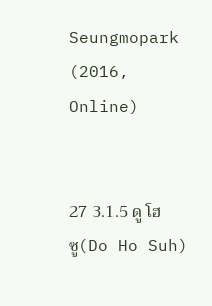Seungmopark (2016, Online)


27 3.1.5 ดู โฮ ซู(Do Ho Suh)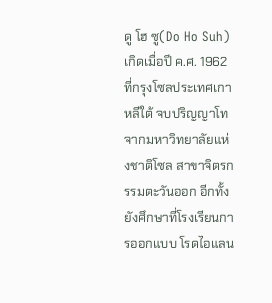ดู โฮ ซู(Do Ho Suh) เกิดเมื่อปี ค.ศ. 1962 ที่กรุงโซลประเทศเกาหลีใต้ จบปริญญาโท จากมหาวิทยาลัยแห่งชาติโซล สาขาจิตรกรรมตะวันออก อีกทั้งยังศึกษาที่โรงเรียนการออกแบบ โรดไอแลน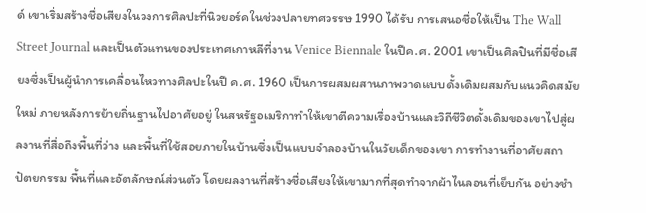ด์ เขาเริ่มสร้างชื่อเสียงในวงการศิลปะที่นิวยอร์คในช่วงปลายทศวรรษ 1990 ได้รับ การเสนอชื่อให้เป็น The Wall Street Journal และเป็นตัวแทนของประเทศเกาหลีที่งาน Venice Biennale ในปีค.ศ. 2001 เขาเป็นศิลปินที่มีชื่อเสียงซึ่งเป็นผู้นำการเคลื่อนไหวทางศิลปะในปี ค.ศ. 1960 เป็นการผสมผสานภาพวาดแบบดั้งเดิมผสมกับแนวคิดสมัยใหม่ ภายหลังการย้ายถิ่นฐานไปอาศัยอยู่ ในสหรัฐอเมริกาทำให้เขาตีความเรื่องบ้านและวิถีชีวิตดั้งเดิมของเขาไปสู่ผลงานที่สื่อถึงพื้นที่ว่าง และพื้นที่ใช้สอยภายในบ้านซึ่งเป็นแบบจำลองบ้านในวัยเด็กของเขา การทำงานที่อาศัยสถาปัตยกรรม พื้นที่และอัตลักษณ์ส่วนตัว โดยผลงานที่สร้างชื่อเสียงให้เขามากที่สุดทำจากผ้าไนลอนที่เย็บกัน อย่างชำ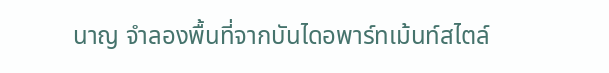นาญ จำลองพื้นที่จากบันไดอพาร์ทเม้นท์สไตล์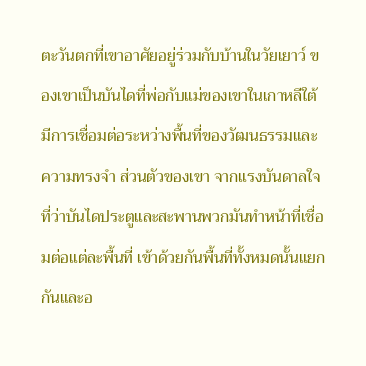ตะวันตกที่เขาอาศัยอยู่ร่วมกับบ้านในวัยเยาว์ ของเขาเป็นบันไดที่พ่อกับแม่ของเขาในเกาหลีใต้มีการเชื่อมต่อระหว่างพื้นที่ของวัฒนธรรมและความทรงจำ ส่วนตัวของเขา จากแรงบันดาลใจที่ว่าบันไดประตูและสะพานพวกมันทำหน้าที่เชื่อมต่อแต่ละพื้นที่ เข้าด้วยกันพื้นที่ทั้งหมดนั้นแยกกันและอ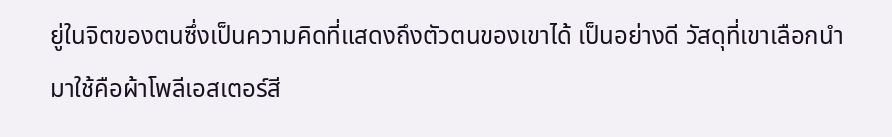ยู่ในจิตของตนซึ่งเป็นความคิดที่แสดงถึงตัวตนของเขาได้ เป็นอย่างดี วัสดุที่เขาเลือกนำมาใช้คือผ้าโพลีเอสเตอร์สี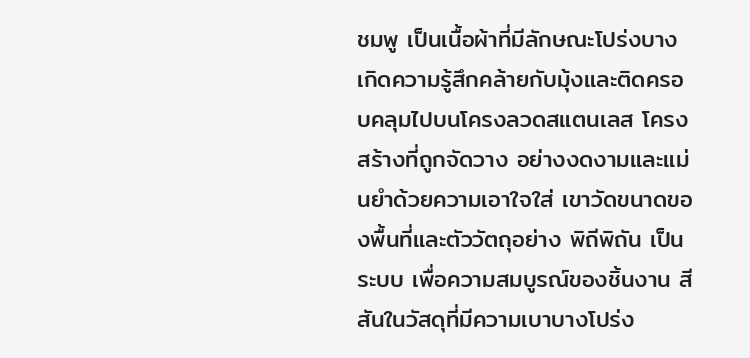ชมพู เป็นเนื้อผ้าที่มีลักษณะโปร่งบาง เกิดความรู้สึกคล้ายกับมุ้งและติดครอบคลุมไปบนโครงลวดสแตนเลส โครงสร้างที่ถูกจัดวาง อย่างงดงามและแม่นยำด้วยความเอาใจใส่ เขาวัดขนาดของพื้นที่และตัววัตถุอย่าง พิถีพิถัน เป็นระบบ เพื่อความสมบูรณ์ของชิ้นงาน สีสันในวัสดุที่มีความเบาบางโปร่ง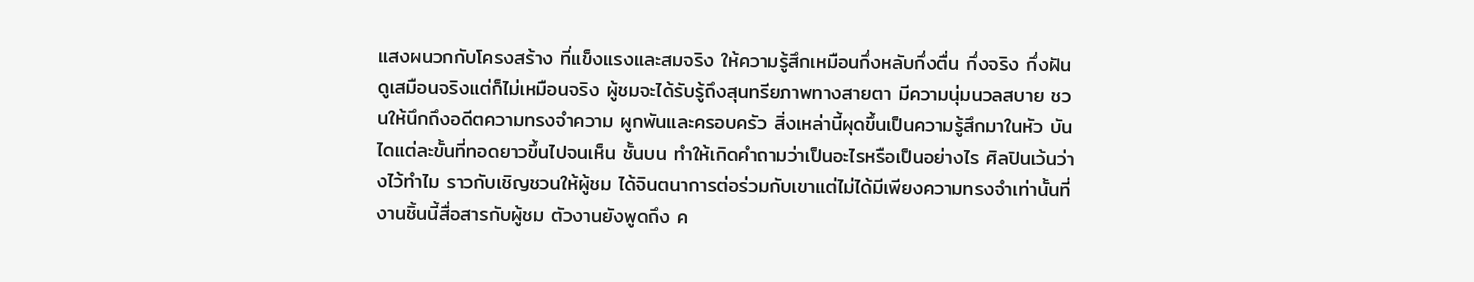แสงผนวกกับโครงสร้าง ที่แข็งแรงและสมจริง ให้ความรู้สึกเหมือนกึ่งหลับกึ่งตื่น กึ่งจริง กึ่งฝัน ดูเสมือนจริงแต่ก็ไม่เหมือนจริง ผู้ชมจะได้รับรู้ถึงสุนทรียภาพทางสายตา มีความนุ่มนวลสบาย ชวนให้นึกถึงอดีตความทรงจำความ ผูกพันและครอบครัว สิ่งเหล่านี้ผุดขึ้นเป็นความรู้สึกมาในหัว บันไดแต่ละขั้นที่ทอดยาวขึ้นไปจนเห็น ชั้นบน ทำให้เกิดคำถามว่าเป็นอะไรหรือเป็นอย่างไร ศิลปินเว้นว่างไว้ทำไม ราวกับเชิญชวนให้ผู้ชม ได้จินตนาการต่อร่วมกับเขาแต่ไม่ได้มีเพียงความทรงจำเท่านั้นที่งานชิ้นนี้สื่อสารกับผู้ชม ตัวงานยังพูดถึง ค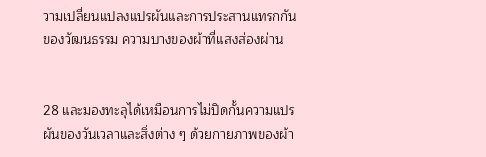วามเปลี่ยนแปลงแปรผันและการประสานแทรกกันของวัฒนธรรม ความบางของผ้าที่แสงส่องผ่าน


28 และมองทะลุได้เหมือนการไม่ปิดกั้นความแปรผันของวันเวลาและสิ่งต่าง ๆ ด้วยกายภาพของผ้า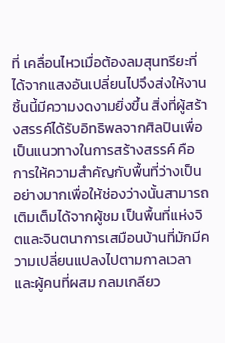ที่ เคลื่อนไหวเมื่อต้องลมสุนทรียะที่ได้จากแสงอันเปลี่ยนไปจึงส่งให้งานชิ้นนี้มีความงดงามยิ่งขึ้น สิ่งที่ผู้สร้างสรรค์ได้รับอิทธิพลจากศิลปินเพื่อเป็นแนวทางในการสร้างสรรค์ คือ การให้ความสำคัญกับพื้นที่ว่างเป็นอย่างมากเพื่อให้ช่องว่างนั้นสามารถเติมเต็มได้จากผู้ชม เป็นพื้นที่แห่งจิตและจินตนาการเสมือนบ้านที่มักมีความเปลี่ยนแปลงไปตามกาลเวลาและผู้คนที่ผสม กลมเกลียว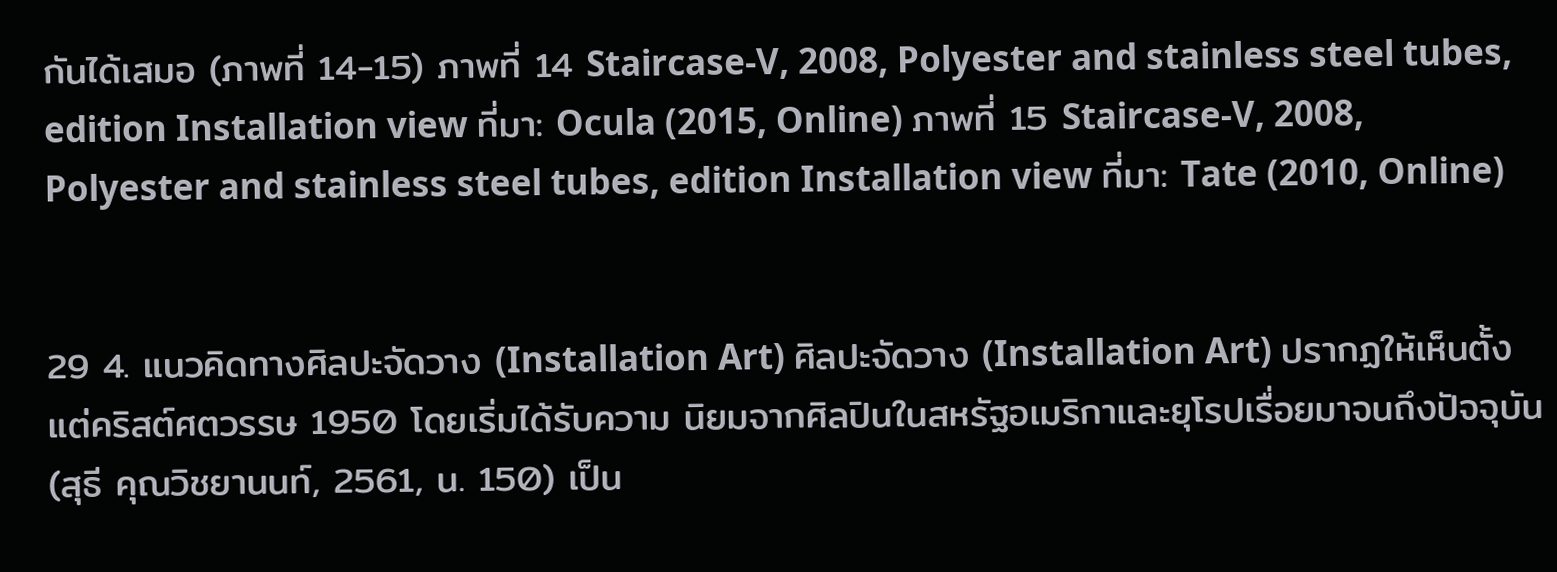กันได้เสมอ (ภาพที่ 14-15) ภาพที่ 14 Staircase-V, 2008, Polyester and stainless steel tubes, edition Installation view ที่มา: Ocula (2015, Online) ภาพที่ 15 Staircase-V, 2008, Polyester and stainless steel tubes, edition Installation view ที่มา: Tate (2010, Online)


29 4. แนวคิดทางศิลปะจัดวาง (Installation Art) ศิลปะจัดวาง (Installation Art) ปรากฏให้เห็นตั้งแต่คริสต์ศตวรรษ 1950 โดยเริ่มได้รับความ นิยมจากศิลปินในสหรัฐอเมริกาและยุโรปเรื่อยมาจนถึงปัจจุบัน (สุธี คุณวิชยานนท์, 2561, น. 150) เป็น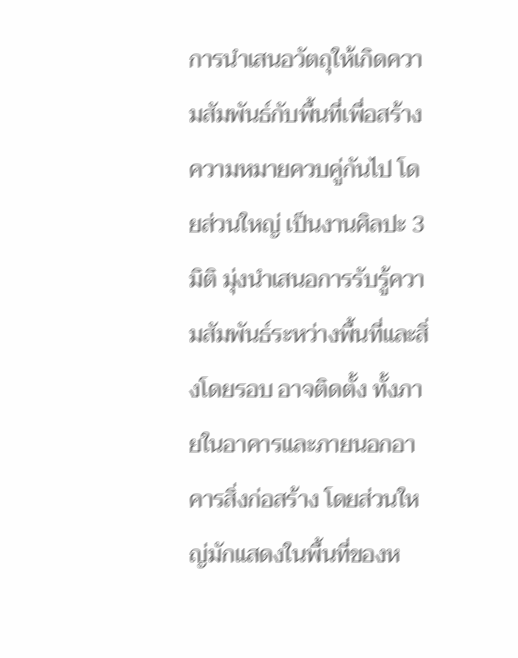การนำเสนอวัตถุให้เกิดความสัมพันธ์กับพื้นที่เพื่อสร้างความหมายควบคู่กันไป โดยส่วนใหญ่ เป็นงานศิลปะ 3 มิติ มุ่งนำเสนอการรับรู้ความสัมพันธ์ระหว่างพื้นที่และสิ่งโดยรอบ อาจติดตั้ง ทั้งภายในอาคารและภายนอกอาคารสิ่งก่อสร้าง โดยส่วนใหญ่มักแสดงในพื้นที่ของห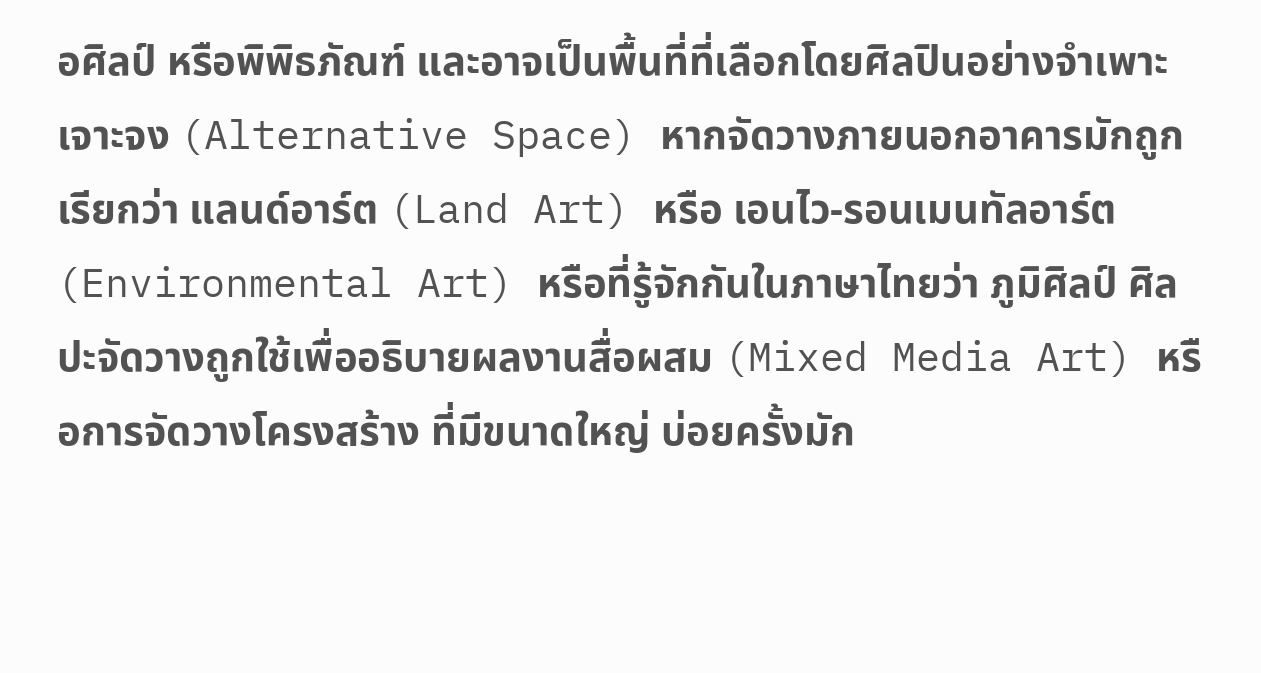อศิลป์ หรือพิพิธภัณฑ์ และอาจเป็นพื้นที่ที่เลือกโดยศิลปินอย่างจำเพาะเจาะจง (Alternative Space) หากจัดวางภายนอกอาคารมักถูกเรียกว่า แลนด์อาร์ต (Land Art) หรือ เอนไว-รอนเมนทัลอาร์ต (Environmental Art) หรือที่รู้จักกันในภาษาไทยว่า ภูมิศิลป์ ศิลปะจัดวางถูกใช้เพื่ออธิบายผลงานสื่อผสม (Mixed Media Art) หรือการจัดวางโครงสร้าง ที่มีขนาดใหญ่ บ่อยครั้งมัก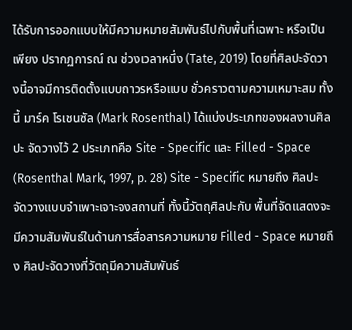ได้รับการออกแบบให้มีความหมายสัมพันธ์ไปกับพื้นที่เฉพาะ หรือเป็นเพียง ปรากฏการณ์ ณ ช่วงเวลาหนึ่ง (Tate, 2019) โดยที่ศิลปะจัดวางนี้อาจมีการติดตั้งแบบถาวรหรือแบบ ชั่วคราวตามความเหมาะสม ทั้งนี้ มาร์ค โรเชนซัล (Mark Rosenthal) ได้แบ่งประเภทของผลงานศิลปะ จัดวางไว้ 2 ประเภทคือ Site - Specific และ Filled - Space (Rosenthal Mark, 1997, p. 28) Site - Specific หมายถึง ศิลปะจัดวางแบบจำเพาะเจาะจงสถานที่ ทั้งนี้วัตถุศิลปะกับ พื้นที่จัดแสดงจะมีความสัมพันธ์ในด้านการสื่อสารความหมาย Filled - Space หมายถึง ศิลปะจัดวางที่วัตถุมีความสัมพันธ์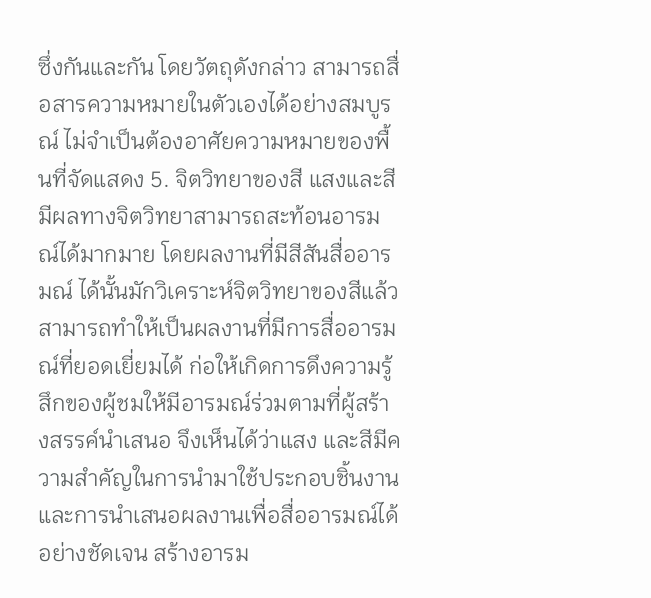ซึ่งกันและกัน โดยวัตถุดังกล่าว สามารถสื่อสารความหมายในตัวเองได้อย่างสมบูรณ์ ไม่จำเป็นต้องอาศัยความหมายของพื้นที่จัดแสดง 5. จิตวิทยาของสี แสงและสีมีผลทางจิตวิทยาสามารถสะท้อนอารมณ์ได้มากมาย โดยผลงานที่มีสีสันสื่ออารมณ์ ได้นั้นมักวิเคราะห์จิตวิทยาของสีแล้วสามารถทำให้เป็นผลงานที่มีการสื่ออารมณ์ที่ยอดเยี่ยมได้ ก่อให้เกิดการดึงความรู้สึกของผู้ชมให้มีอารมณ์ร่วมตามที่ผู้สร้างสรรค์นำเสนอ จึงเห็นได้ว่าแสง และสีมีความสำคัญในการนำมาใช้ประกอบชิ้นงาน และการนำเสนอผลงานเพื่อสื่ออารมณ์ได้ อย่างชัดเจน สร้างอารม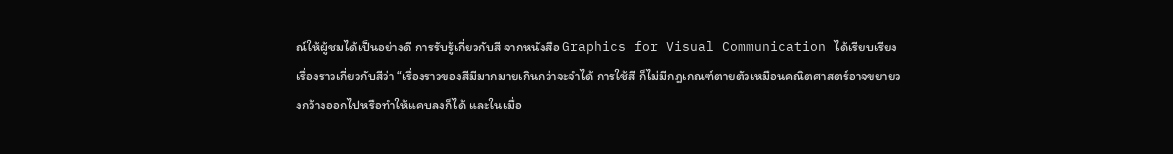ณ์ให้ผู้ชมได้เป็นอย่างดี การรับรู้เกี่ยวกับสี จากหนังสือ Graphics for Visual Communication ได้เรียบเรียงเรื่องราวเกี่ยวกับสีว่า “เรื่องราวของสีมีมากมายเกินกว่าจะจำได้ การใช้สี ก็ไม่มีกฎเกณฑ์ตายตัวเหมือนคณิตศาสตร์อาจขยายวงกว้างออกไปหรือทำให้แคบลงก็ได้ และในเมื่อ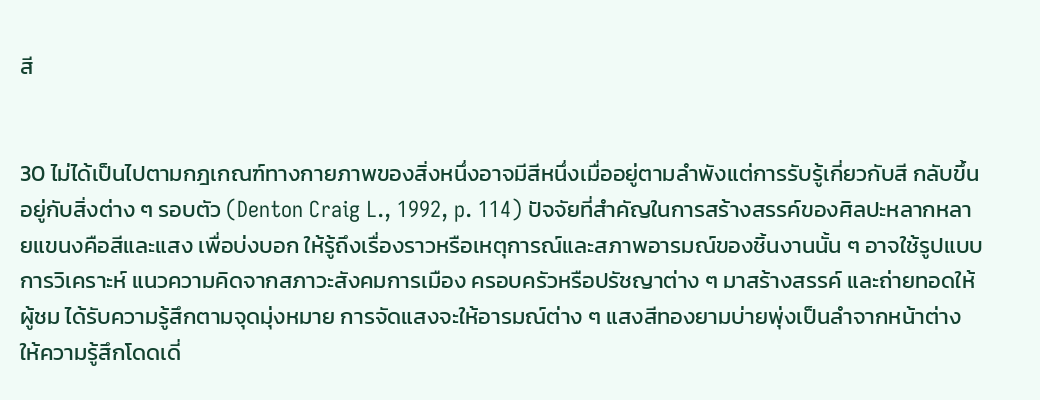สี


30 ไม่ได้เป็นไปตามกฎเกณฑ์ทางกายภาพของสิ่งหนึ่งอาจมีสีหนึ่งเมื่ออยู่ตามลำพังแต่การรับรู้เกี่ยวกับสี กลับขึ้นอยู่กับสิ่งต่าง ๆ รอบตัว (Denton Craig L., 1992, p. 114) ปัจจัยที่สำคัญในการสร้างสรรค์ของศิลปะหลากหลายแขนงคือสีและแสง เพื่อบ่งบอก ให้รู้ถึงเรื่องราวหรือเหตุการณ์และสภาพอารมณ์ของชิ้นงานนั้น ๆ อาจใช้รูปแบบการวิเคราะห์ แนวความคิดจากสภาวะสังคมการเมือง ครอบครัวหรือปรัชญาต่าง ๆ มาสร้างสรรค์ และถ่ายทอดให้ผู้ชม ได้รับความรู้สึกตามจุดมุ่งหมาย การจัดแสงจะให้อารมณ์ต่าง ๆ แสงสีทองยามบ่ายพุ่งเป็นลำจากหน้าต่าง ให้ความรู้สึกโดดเดี่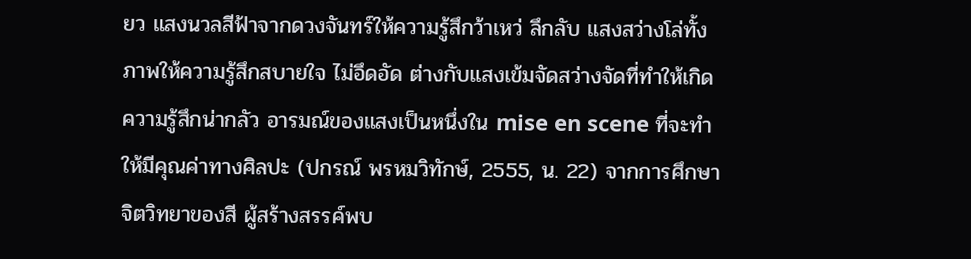ยว แสงนวลสีฟ้าจากดวงจันทร์ให้ความรู้สึกว้าเหว่ ลึกลับ แสงสว่างโล่ทั้งภาพให้ความรู้สึกสบายใจ ไม่อึดอัด ต่างกับแสงเข้มจัดสว่างจัดที่ทำให้เกิดความรู้สึกน่ากลัว อารมณ์ของแสงเป็นหนึ่งใน mise en scene ที่จะทำให้มีคุณค่าทางศิลปะ (ปกรณ์ พรหมวิทักษ์, 2555, น. 22) จากการศึกษาจิตวิทยาของสี ผู้สร้างสรรค์พบ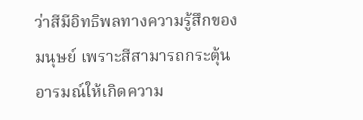ว่าสีมีอิทธิพลทางความรู้สึกของมนุษย์ เพราะสีสามารถกระตุ้นอารมณ์ให้เกิดความ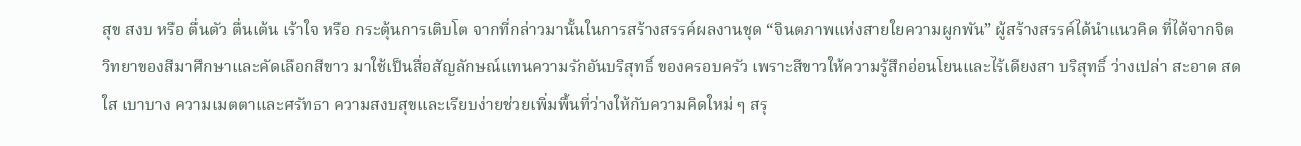สุข สงบ หรือ ตื่นตัว ตื่นเต้น เร้าใจ หรือ กระตุ้นการเติบโต จากที่กล่าวมานั้นในการสร้างสรรค์ผลงานชุด “จินตภาพแห่งสายใยความผูกพัน” ผู้สร้างสรรค์ได้นำแนวคิด ที่ได้จากจิตวิทยาของสีมาศึกษาและคัดเลือกสีขาว มาใช้เป็นสื่อสัญลักษณ์แทนความรักอันบริสุทธิ์ ของครอบครัว เพราะสีขาวให้ความรู้สึกอ่อนโยนและไร้เดียงสา บริสุทธิ์ ว่างเปล่า สะอาด สดใส เบาบาง ความเมตตาและศรัทธา ความสงบสุขและเรียบง่ายช่วยเพิ่มพื้นที่ว่างให้กับความคิดใหม่ ๆ สรุ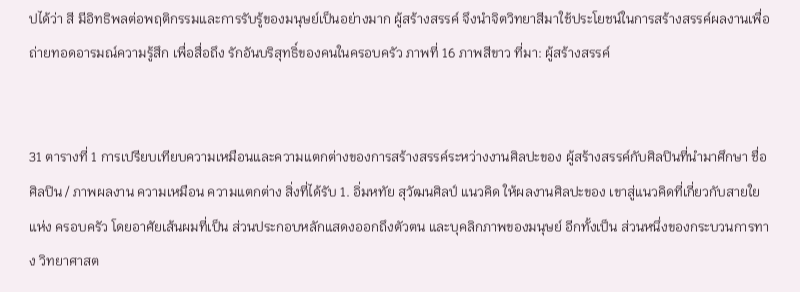ปได้ว่า สี มีอิทธิพลต่อพฤติกรรมและการรับรู้ของมนุษย์เป็นอย่างมาก ผู้สร้างสรรค์ จึงนำจิตวิทยาสีมาใช้ประโยชน์ในการสร้างสรรค์ผลงานเพื่อถ่ายทอดอารมณ์ความรู้สึก เพื่อสื่อถึง รักอันบริสุทธิ์ของคนในครอบครัว ภาพที่ 16 ภาพสีขาว ที่มา: ผู้สร้างสรรค์


31 ตารางที่ 1 การเปรียบเทียบความเหมือนและความแตกต่างของการสร้างสรรค์ระหว่างงานศิลปะของ ผู้สร้างสรรค์กับศิลปินที่นำมาศึกษา ชื่อศิลปิน / ภาพผลงาน ความเหมือน ความแตกต่าง สิ่งที่ได้รับ 1. อิ่มหทัย สุวัฒนศิลป์ แนวคิด ให้ผลงานศิลปะของ เขาสู่แนวคิดที่เกี่ยวกับสายใยแห่ง ครอบครัว โดยอาศัยเส้นผมที่เป็น ส่วนประกอบหลักแสดงออกถึงตัวตน และบุคลิกภาพของมนุษย์ อีกทั้งเป็น ส่วนหนึ่งของกระบวนการทาง วิทยาศาสต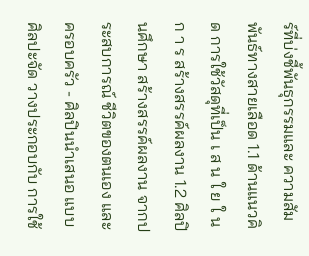ร์ที่บ่งชี้พันธุกรรมและ ความสัมพันธ์ทางสายเลือด 1.1 ด้านแนวคิด การใช้วัสดุที่เป็น เ ส น ใ ย ใ น ก า ร สร้างสรรค์ผลงาน 1.2 ศิลปินศึกษา สร้างสรรค์ผลงาน จากประสบการณ์ ชีวิตของตนเอง และครอบครัว - ศิลปินนำเสนอ แบบศิลปะจัด วางประกอบกับ การใช้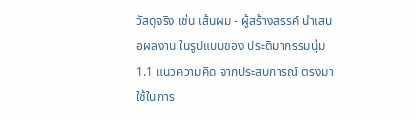วัสดุจริง เช่น เส้นผม - ผู้สร้างสรรค์ นำเสนอผลงาน ในรูปแบบของ ประติมากรรมนุ่ม 1.1 แนวความคิด จากประสบการณ์ ตรงมาใช้ในการ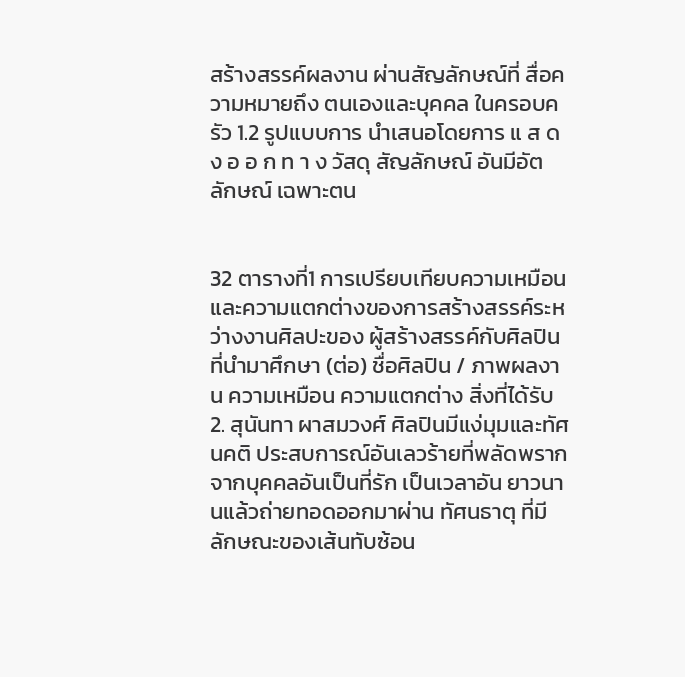สร้างสรรค์ผลงาน ผ่านสัญลักษณ์ที่ สื่อความหมายถึง ตนเองและบุคคล ในครอบครัว 1.2 รูปแบบการ นำเสนอโดยการ แ ส ด ง อ อ ก ท า ง วัสดุ สัญลักษณ์ อันมีอัตลักษณ์ เฉพาะตน


32 ตารางที่1 การเปรียบเทียบความเหมือนและความแตกต่างของการสร้างสรรค์ระหว่างงานศิลปะของ ผู้สร้างสรรค์กับศิลปินที่นำมาศึกษา (ต่อ) ชื่อศิลปิน / ภาพผลงาน ความเหมือน ความแตกต่าง สิ่งที่ได้รับ 2. สุนันทา ผาสมวงศ์ ศิลปินมีแง่มุมและทัศนคติ ประสบการณ์อันเลวร้ายที่พลัดพราก จากบุคคลอันเป็นที่รัก เป็นเวลาอัน ยาวนานแล้วถ่ายทอดออกมาผ่าน ทัศนธาตุ ที่มีลักษณะของเส้นทับซ้อน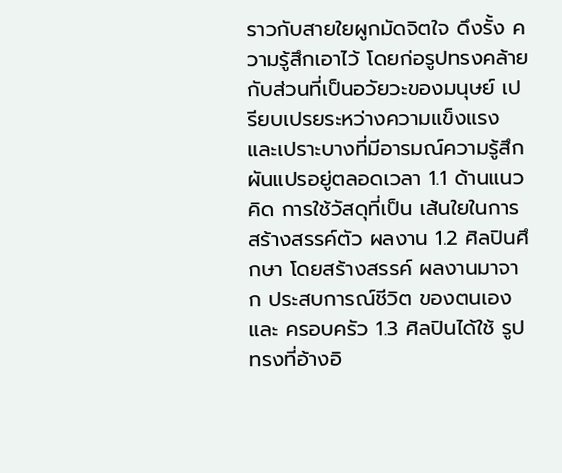ราวกับสายใยผูกมัดจิตใจ ดึงรั้ง ความรู้สึกเอาไว้ โดยก่อรูปทรงคล้าย กับส่วนที่เป็นอวัยวะของมนุษย์ เปรียบเปรยระหว่างความแข็งแรง และเปราะบางที่มีอารมณ์ความรู้สึก ผันแปรอยู่ตลอดเวลา 1.1 ด้านแนวคิด การใช้วัสดุที่เป็น เส้นใยในการ สร้างสรรค์ตัว ผลงาน 1.2 ศิลปินศึกษา โดยสร้างสรรค์ ผลงานมาจาก ประสบการณ์ชีวิต ของตนเองและ ครอบครัว 1.3 ศิลปินได้ใช้ รูปทรงที่อ้างอิ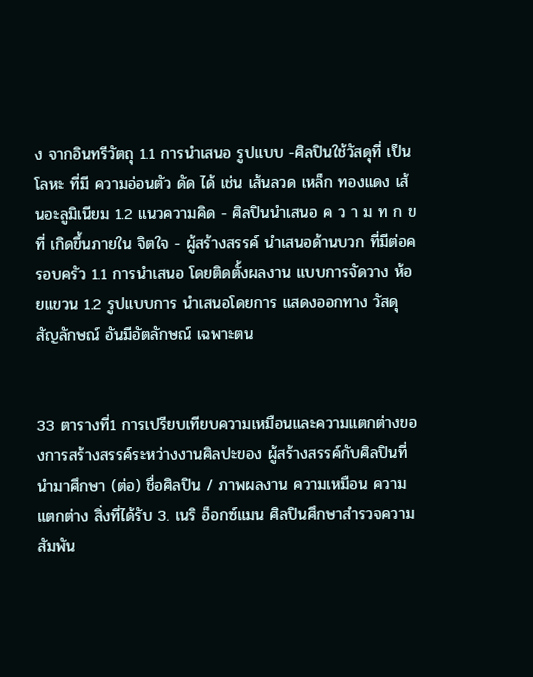ง จากอินทรีวัตถุ 1.1 การนำเสนอ รูปแบบ -ศิลปินใช้วัสดุที่ เป็นโลหะ ที่มี ความอ่อนตัว ดัด ได้ เช่น เส้นลวด เหล็ก ทองแดง เส้นอะลูมิเนียม 1.2 แนวความคิด - ศิลปินนำเสนอ ค ว า ม ท ก ข ที่ เกิดขึ้นภายใน จิตใจ - ผู้สร้างสรรค์ นำเสนอด้านบวก ที่มีต่อครอบครัว 1.1 การนำเสนอ โดยติดตั้งผลงาน แบบการจัดวาง ห้อยแขวน 1.2 รูปแบบการ นำเสนอโดยการ แสดงออกทาง วัสดุ สัญลักษณ์ อันมีอัตลักษณ์ เฉพาะตน


33 ตารางที่1 การเปรียบเทียบความเหมือนและความแตกต่างของการสร้างสรรค์ระหว่างงานศิลปะของ ผู้สร้างสรรค์กับศิลปินที่นำมาศึกษา (ต่อ) ชื่อศิลปิน / ภาพผลงาน ความเหมือน ความแตกต่าง สิ่งที่ได้รับ 3. เนริ อ็อกซ์แมน ศิลปินศึกษาสำรวจความสัมพัน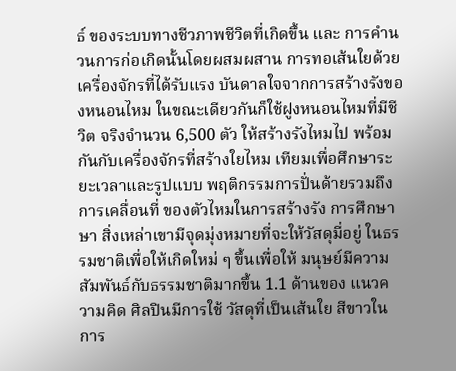ธ์ ของระบบทางชีวภาพชีวิตที่เกิดขึ้น และ การคำนวนการก่อเกิดนั้นโดยผสมผสาน การทอเส้นใยด้วยเครื่องจักรที่ได้รับแรง บันดาลใจจากการสร้างรังของหนอนไหม ในขณะเดียวกันก็ใช้ฝูงหนอนไหมที่มีชีวิต จริงจำนวน 6,500 ตัว ให้สร้างรังไหมไป พร้อมกันกับเครื่องจักรที่สร้างใยไหม เทียมเพื่อศึกษาระยะเวลาและรูปแบบ พฤติกรรมการปั่นด้ายรวมถึงการเคลื่อนที่ ของตัวไหมในการสร้างรัง การศึกษาษา สิ่งเหล่าเขามีจุดมุ่งหมายที่จะให้วัสดุมี่อยู่ ในธรรมชาติเพื่อให้เกิดใหม่ ๆ ขึ้นเพื่อให้ มนุษย์มีความสัมพันธ์กับธรรมชาติมากขึ้น 1.1 ด้านของ แนวความคิด ศิลปินมีการใช้ วัสดุที่เป็นเส้นใย สีขาวในการ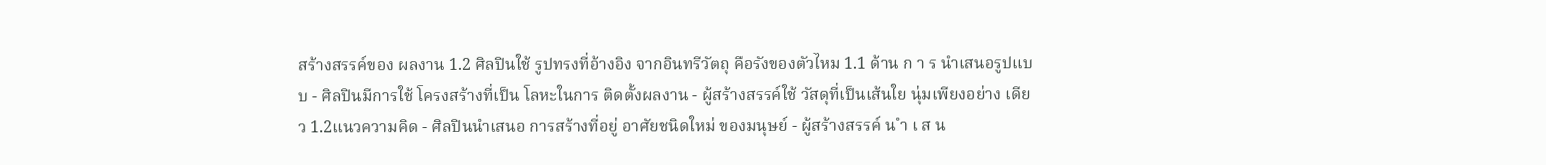สร้างสรรค์ของ ผลงาน 1.2 ศิลปินใช้ รูปทรงที่อ้างอิง จากอินทรีวัตถุ คือรังของตัวไหม 1.1 ด้าน ก า ร นำเสนอรูปแบบ - ศิลปินมีการใช้ โครงสร้างที่เป็น โลหะในการ ติดตั้งผลงาน - ผู้สร้างสรรค์ใช้ วัสดุที่เป็นเส้นใย นุ่มเพียงอย่าง เดียว 1.2แนวความคิด - ศิลปินนำเสนอ การสร้างที่อยู่ อาศัยชนิดใหม่ ของมนุษย์ - ผู้สร้างสรรค์ น ำ เ ส น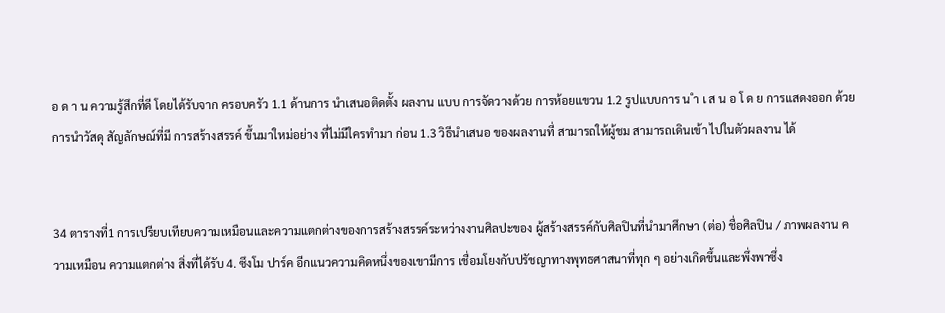อ ด า น ความรู้สึกที่ดี โดยได้รับจาก ครอบครัว 1.1 ด้านการ นำเสนอติดตั้ง ผลงาน แบบ การจัดวางด้วย การห้อยแขวน 1.2 รูปแบบการ น ำ เ ส น อ โ ด ย การแสดงออก ด้วยการนำวัสดุ สัญลักษณ์ที่มี การสร้างสรรค์ ขึ้นมาใหม่อย่าง ที่ไม่มีใครทำมา ก่อน 1.3 วิธีนำเสนอ ของผลงานที่ สามารถให้ผู้ชม สามารถเดินเข้า ไปในตัวผลงาน ได้


34 ตารางที่1 การเปรียบเทียบความเหมือนและความแตกต่างของการสร้างสรรค์ระหว่างงานศิลปะของ ผู้สร้างสรรค์กับศิลปินที่นำมาศึกษา (ต่อ) ชื่อศิลปิน / ภาพผลงาน ความเหมือน ความแตกต่าง สิ่งที่ได้รับ 4. ซึงโม ปาร์ค อีกแนวความคิดหนึ่งของเขามีการ เชื่อมโยงกับปรัชญาทางพุทธศาสนาที่ทุก ๆ อย่างเกิดขึ้นและพึ่งพาซึ่ง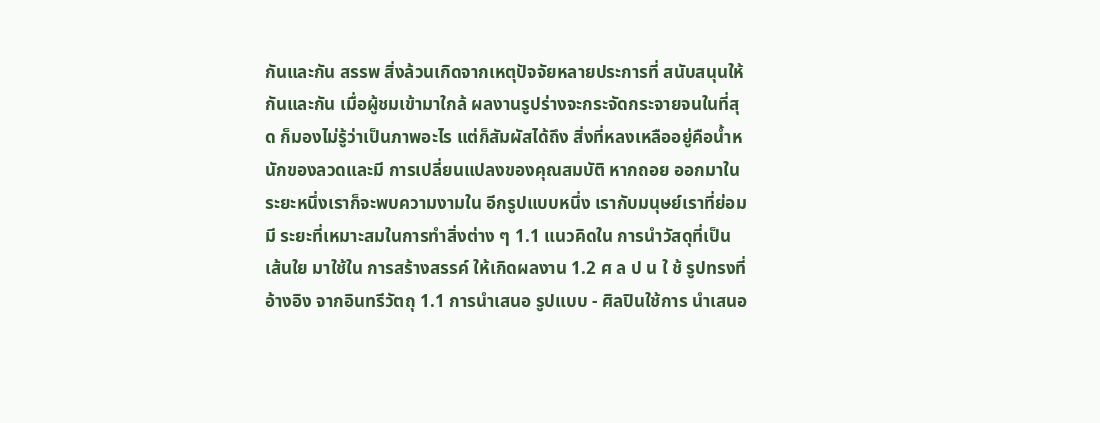กันและกัน สรรพ สิ่งล้วนเกิดจากเหตุปัจจัยหลายประการที่ สนับสนุนให้กันและกัน เมื่อผู้ชมเข้ามาใกล้ ผลงานรูปร่างจะกระจัดกระจายจนในที่สุด ก็มองไม่รู้ว่าเป็นภาพอะไร แต่ก็สัมผัสได้ถึง สิ่งที่หลงเหลืออยู่คือน้ำหนักของลวดและมี การเปลี่ยนแปลงของคุณสมบัติ หากถอย ออกมาในระยะหนึ่งเราก็จะพบความงามใน อีกรูปแบบหนึ่ง เรากับมนุษย์เราที่ย่อมมี ระยะที่เหมาะสมในการทำสิ่งต่าง ๆ 1.1 แนวคิดใน การนำวัสดุที่เป็น เส้นใย มาใช้ใน การสร้างสรรค์ ให้เกิดผลงาน 1.2 ศ ล ป น ใ ช้ รูปทรงที่อ้างอิง จากอินทรีวัตถุ 1.1 การนำเสนอ รูปแบบ - ศิลปินใช้การ นำเสนอ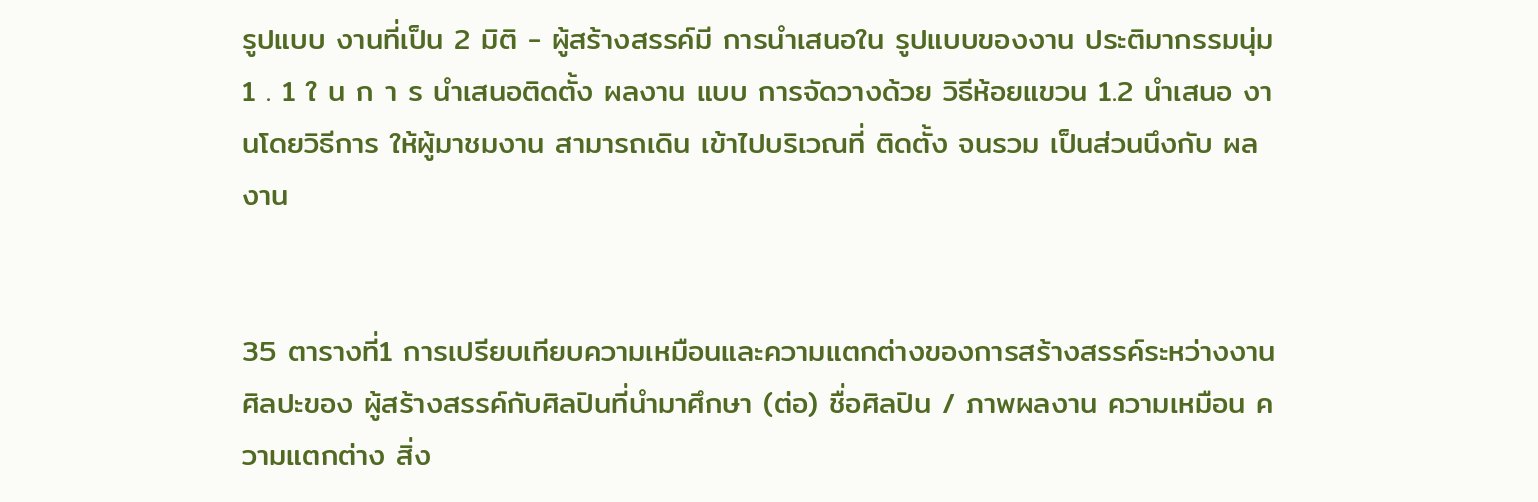รูปแบบ งานที่เป็น 2 มิติ - ผู้สร้างสรรค์มี การนำเสนอใน รูปแบบของงาน ประติมากรรมนุ่ม 1 . 1 ใ น ก า ร นำเสนอติดตั้ง ผลงาน แบบ การจัดวางด้วย วิธีห้อยแขวน 1.2 นำเสนอ งานโดยวิธีการ ให้ผู้มาชมงาน สามารถเดิน เข้าไปบริเวณที่ ติดตั้ง จนรวม เป็นส่วนนึงกับ ผลงาน


35 ตารางที่1 การเปรียบเทียบความเหมือนและความแตกต่างของการสร้างสรรค์ระหว่างงานศิลปะของ ผู้สร้างสรรค์กับศิลปินที่นำมาศึกษา (ต่อ) ชื่อศิลปิน / ภาพผลงาน ความเหมือน ความแตกต่าง สิ่ง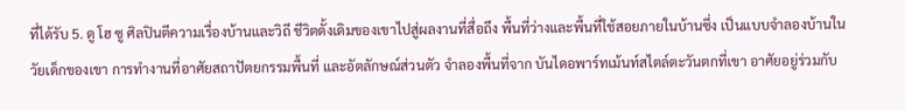ที่ได้รับ 5. ดู โฮ ซู ศิลปินตีความเรื่องบ้านและวิถี ชีวิตดั้งเดิมของเขาไปสู่ผลงานที่สื่อถึง พื้นที่ว่างและพื้นที่ใช้สอยภายในบ้านซึ่ง เป็นแบบจำลองบ้านในวัยเด็กของเขา การทำงานที่อาศัยสถาปัตยกรรมพื้นที่ และอัตลักษณ์ส่วนตัว จำลองพื้นที่จาก บันไดอพาร์ทเม้นท์สไตล์ตะวันตกที่เขา อาศัยอยู่ร่วมกับ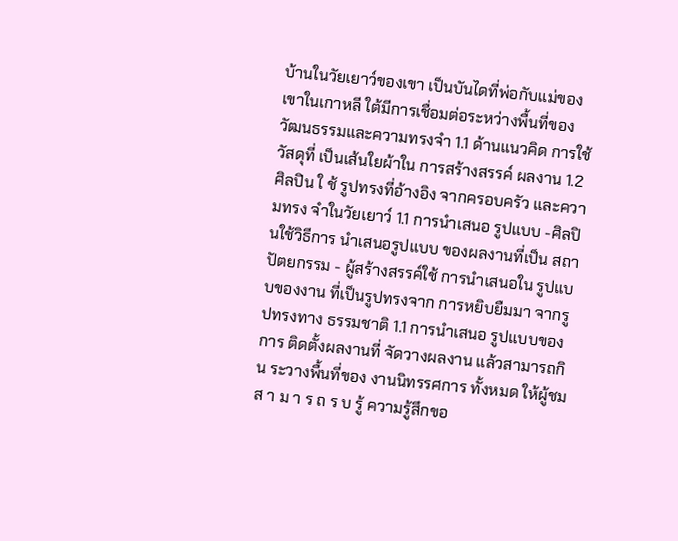บ้านในวัยเยาว์ของเขา เป็นบันไดที่พ่อกับแม่ของเขาในเกาหลี ใต้มีการเชื่อมต่อระหว่างพื้นที่ของ วัฒนธรรมและความทรงจำ 1.1 ด้านแนวคิด การใช้วัสดุที่ เป็นเส้นใยผ้าใน การสร้างสรรค์ ผลงาน 1.2 ศิลปิน ใ ช้ รูปทรงที่อ้างอิง จากครอบครัว และความทรง จำในวัยเยาว์ 1.1 การนำเสนอ รูปแบบ -ศิลปินใช้วิธีการ นำเสนอรูปแบบ ของผลงานที่เป็น สถาปัตยกรรม - ผู้สร้างสรรค์ใช้ การนำเสนอใน รูปแบบของงาน ที่เป็นรูปทรงจาก การหยิบยืมมา จากรูปทรงทาง ธรรมชาติ 1.1 การนำเสนอ รูปแบบของการ ติดตั้งผลงานที่ จัดวางผลงาน แล้วสามารถกิน ระวางพื้นที่ของ งานนิทรรศการ ทั้งหมด ให้ผู้ชม ส า ม า ร ถ ร บ รู้ ความรู้สึกขอ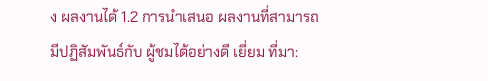ง ผลงานได้ 1.2 การนำเสนอ ผลงานที่สามารถ มีปฏิสัมพันธ์กับ ผู้ชมได้อย่างดี เยี่ยม ที่มา: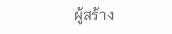ผู้สร้าง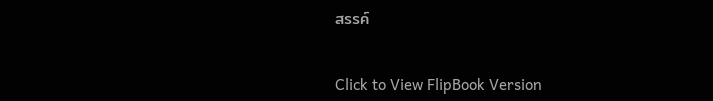สรรค์


Click to View FlipBook Version